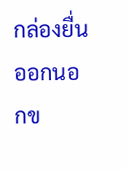กล่องยื่นออกนอกข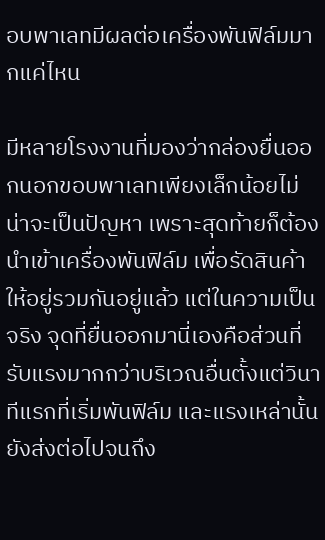อบพาเลทมีผลต่อเครื่องพันฟิล์มมากแค่ไหน

มีหลายโรงงานที่มองว่ากล่องยื่นออกนอกขอบพาเลทเพียงเล็กน้อยไม่น่าจะเป็นปัญหา เพราะสุดท้ายก็ต้องนำเข้าเครื่องพันฟิล์ม เพื่อรัดสินค้าให้อยู่รวมกันอยู่แล้ว แต่ในความเป็นจริง จุดที่ยื่นออกมานี่เองคือส่วนที่รับแรงมากกว่าบริเวณอื่นตั้งแต่วินาทีแรกที่เริ่มพันฟิล์ม และแรงเหล่านั้นยังส่งต่อไปจนถึง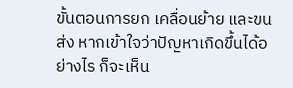ขั้นตอนการยก เคลื่อนย้าย และขนส่ง หากเข้าใจว่าปัญหาเกิดขึ้นได้อย่างไร ก็จะเห็น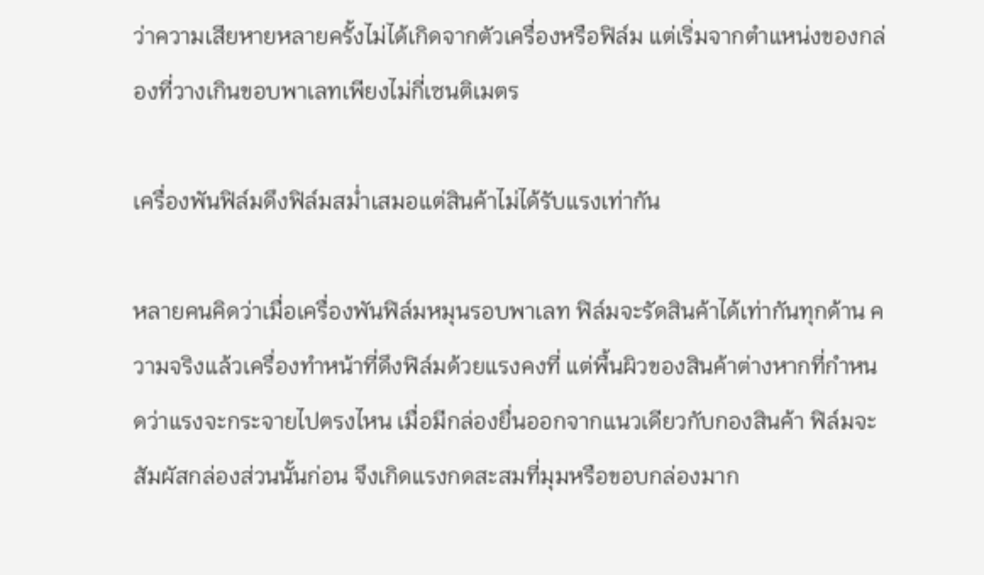ว่าความเสียหายหลายครั้งไม่ได้เกิดจากตัวเครื่องหรือฟิล์ม แต่เริ่มจากตำแหน่งของกล่องที่วางเกินขอบพาเลทเพียงไม่กี่เซนติเมตร

เครื่องพันฟิล์มดึงฟิล์มสม่ำเสมอแต่สินค้าไม่ได้รับแรงเท่ากัน

หลายคนคิดว่าเมื่อเครื่องพันฟิล์มหมุนรอบพาเลท ฟิล์มจะรัดสินค้าได้เท่ากันทุกด้าน ความจริงแล้วเครื่องทำหน้าที่ดึงฟิล์มด้วยแรงคงที่ แต่พื้นผิวของสินค้าต่างหากที่กำหนดว่าแรงจะกระจายไปตรงไหน เมื่อมีกล่องยื่นออกจากแนวเดียวกับกองสินค้า ฟิล์มจะสัมผัสกล่องส่วนนั้นก่อน จึงเกิดแรงกดสะสมที่มุมหรือขอบกล่องมาก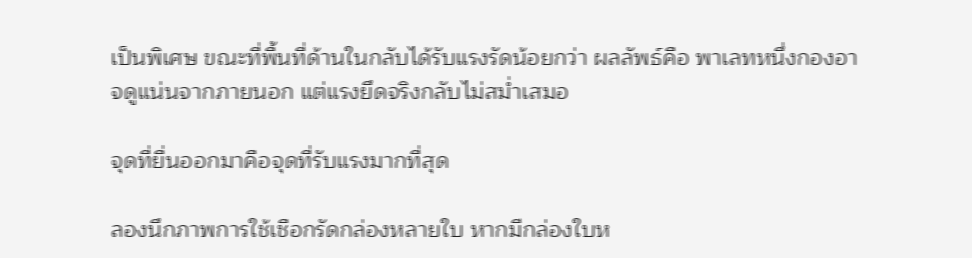เป็นพิเศษ ขณะที่พื้นที่ด้านในกลับได้รับแรงรัดน้อยกว่า ผลลัพธ์คือ พาเลทหนึ่งกองอาจดูแน่นจากภายนอก แต่แรงยึดจริงกลับไม่สม่ำเสมอ

จุดที่ยื่นออกมาคือจุดที่รับแรงมากที่สุด

ลองนึกภาพการใช้เชือกรัดกล่องหลายใบ หากมีกล่องใบห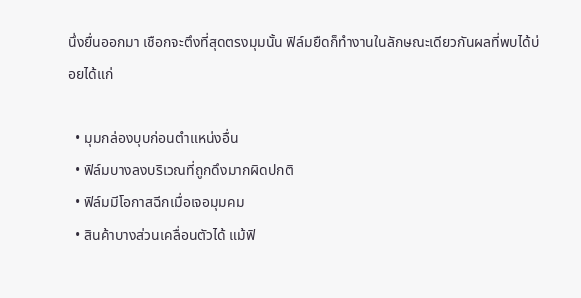นึ่งยื่นออกมา เชือกจะตึงที่สุดตรงมุมนั้น ฟิล์มยืดก็ทำงานในลักษณะเดียวกันผลที่พบได้บ่อยได้แก่

  • มุมกล่องบุบก่อนตำแหน่งอื่น
  • ฟิล์มบางลงบริเวณที่ถูกดึงมากผิดปกติ
  • ฟิล์มมีโอกาสฉีกเมื่อเจอมุมคม
  • สินค้าบางส่วนเคลื่อนตัวได้ แม้ฟิ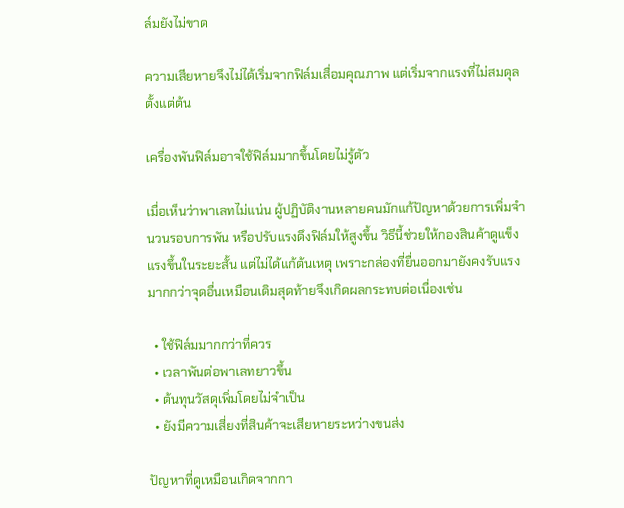ล์มยังไม่ขาด

ความเสียหายจึงไม่ได้เริ่มจากฟิล์มเสื่อมคุณภาพ แต่เริ่มจากแรงที่ไม่สมดุลตั้งแต่ต้น

เครื่องพันฟิล์มอาจใช้ฟิล์มมากขึ้นโดยไม่รู้ตัว

เมื่อเห็นว่าพาเลทไม่แน่น ผู้ปฏิบัติงานหลายคนมักแก้ปัญหาด้วยการเพิ่มจำนวนรอบการพัน หรือปรับแรงดึงฟิล์มให้สูงขึ้น วิธีนี้ช่วยให้กองสินค้าดูแข็งแรงขึ้นในระยะสั้น แต่ไม่ได้แก้ต้นเหตุ เพราะกล่องที่ยื่นออกมายังคงรับแรงมากกว่าจุดอื่นเหมือนเดิมสุดท้ายจึงเกิดผลกระทบต่อเนื่องเช่น

  • ใช้ฟิล์มมากกว่าที่ควร
  • เวลาพันต่อพาเลทยาวขึ้น
  • ต้นทุนวัสดุเพิ่มโดยไม่จำเป็น
  • ยังมีความเสี่ยงที่สินค้าจะเสียหายระหว่างขนส่ง

ปัญหาที่ดูเหมือนเกิดจากกา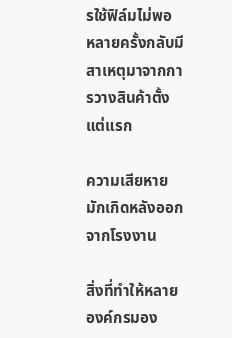รใช้ฟิล์มไม่พอ หลายครั้งกลับมีสาเหตุมาจากการวางสินค้าตั้งแต่แรก

ความเสียหายมักเกิดหลังออกจากโรงงาน

สิ่งที่ทำให้หลายองค์กรมอง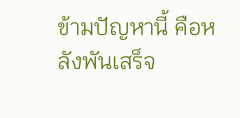ข้ามปัญหานี้ คือหลังพันเสร็จ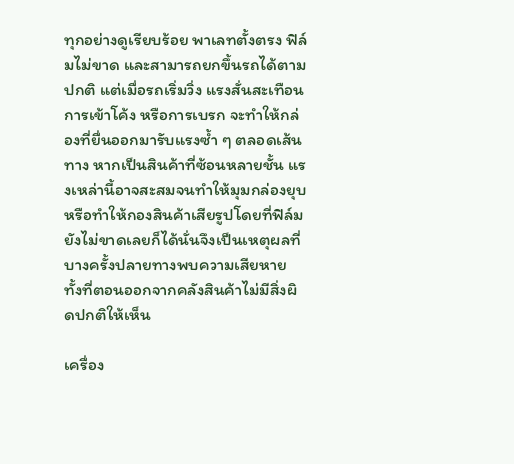ทุกอย่างดูเรียบร้อย พาเลทตั้งตรง ฟิล์มไม่ขาด และสามารถยกขึ้นรถได้ตามปกติ แต่เมื่อรถเริ่มวิ่ง แรงสั่นสะเทือน การเข้าโค้ง หรือการเบรก จะทำให้กล่องที่ยื่นออกมารับแรงซ้ำ ๆ ตลอดเส้นทาง หากเป็นสินค้าที่ซ้อนหลายชั้น แรงเหล่านี้อาจสะสมจนทำให้มุมกล่องยุบ หรือทำให้กองสินค้าเสียรูปโดยที่ฟิล์มยังไม่ขาดเลยก็ได้นั่นจึงเป็นเหตุผลที่บางครั้งปลายทางพบความเสียหาย ทั้งที่ตอนออกจากคลังสินค้าไม่มีสิ่งผิดปกติให้เห็น

เครื่อง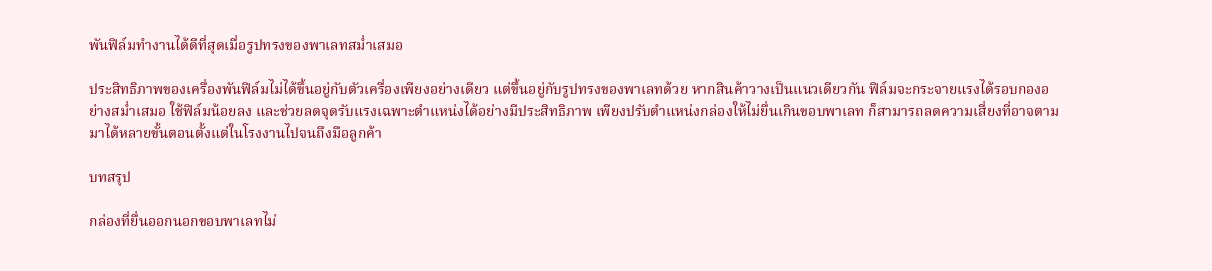พันฟิล์มทำงานได้ดีที่สุดเมื่อรูปทรงของพาเลทสม่ำเสมอ

ประสิทธิภาพของเครื่องพันฟิล์มไม่ได้ขึ้นอยู่กับตัวเครื่องเพียงอย่างเดียว แต่ขึ้นอยู่กับรูปทรงของพาเลทด้วย หากสินค้าวางเป็นแนวเดียวกัน ฟิล์มจะกระจายแรงได้รอบกองอย่างสม่ำเสมอ ใช้ฟิล์มน้อยลง และช่วยลดจุดรับแรงเฉพาะตำแหน่งได้อย่างมีประสิทธิภาพ เพียงปรับตำแหน่งกล่องให้ไม่ยื่นเกินขอบพาเลท ก็สามารถลดความเสี่ยงที่อาจตามมาได้หลายขั้นตอนตั้งแต่ในโรงงานไปจนถึงมือลูกค้า

บทสรุป

กล่องที่ยื่นออกนอกขอบพาเลทไม่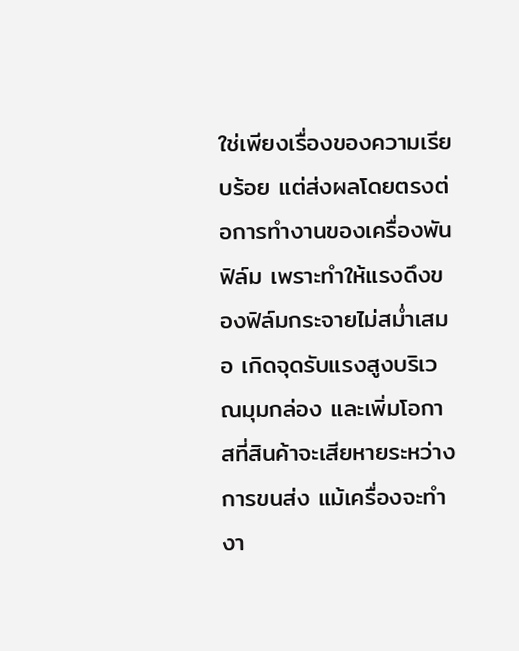ใช่เพียงเรื่องของความเรียบร้อย แต่ส่งผลโดยตรงต่อการทำงานของเครื่องพันฟิล์ม เพราะทำให้แรงดึงของฟิล์มกระจายไม่สม่ำเสมอ เกิดจุดรับแรงสูงบริเวณมุมกล่อง และเพิ่มโอกาสที่สินค้าจะเสียหายระหว่างการขนส่ง แม้เครื่องจะทำงา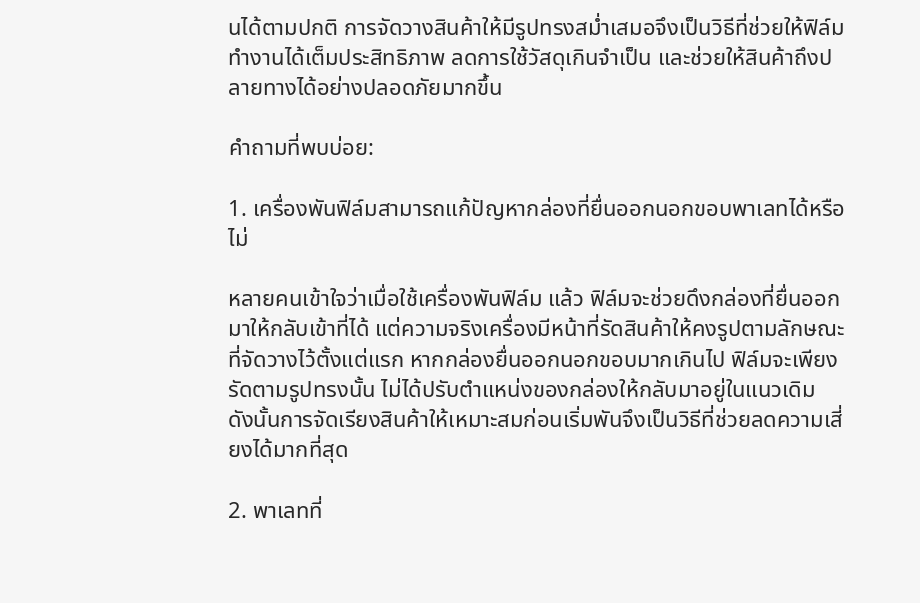นได้ตามปกติ การจัดวางสินค้าให้มีรูปทรงสม่ำเสมอจึงเป็นวิธีที่ช่วยให้ฟิล์มทำงานได้เต็มประสิทธิภาพ ลดการใช้วัสดุเกินจำเป็น และช่วยให้สินค้าถึงปลายทางได้อย่างปลอดภัยมากขึ้น

คำถามที่พบบ่อย:

1. เครื่องพันฟิล์มสามารถแก้ปัญหากล่องที่ยื่นออกนอกขอบพาเลทได้หรือไม่

หลายคนเข้าใจว่าเมื่อใช้เครื่องพันฟิล์ม แล้ว ฟิล์มจะช่วยดึงกล่องที่ยื่นออกมาให้กลับเข้าที่ได้ แต่ความจริงเครื่องมีหน้าที่รัดสินค้าให้คงรูปตามลักษณะที่จัดวางไว้ตั้งแต่แรก หากกล่องยื่นออกนอกขอบมากเกินไป ฟิล์มจะเพียงรัดตามรูปทรงนั้น ไม่ได้ปรับตำแหน่งของกล่องให้กลับมาอยู่ในแนวเดิม ดังนั้นการจัดเรียงสินค้าให้เหมาะสมก่อนเริ่มพันจึงเป็นวิธีที่ช่วยลดความเสี่ยงได้มากที่สุด

2. พาเลทที่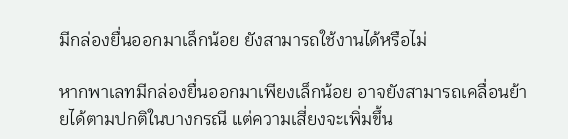มีกล่องยื่นออกมาเล็กน้อย ยังสามารถใช้งานได้หรือไม่

หากพาเลทมีกล่องยื่นออกมาเพียงเล็กน้อย อาจยังสามารถเคลื่อนย้ายได้ตามปกติในบางกรณี แต่ความเสี่ยงจะเพิ่มขึ้น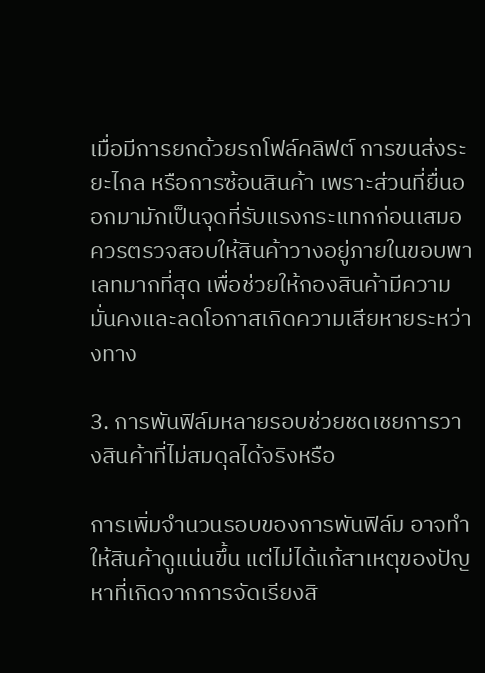เมื่อมีการยกด้วยรถโฟล์คลิฟต์ การขนส่งระยะไกล หรือการซ้อนสินค้า เพราะส่วนที่ยื่นออกมามักเป็นจุดที่รับแรงกระแทกก่อนเสมอ ควรตรวจสอบให้สินค้าวางอยู่ภายในขอบพาเลทมากที่สุด เพื่อช่วยให้กองสินค้ามีความมั่นคงและลดโอกาสเกิดความเสียหายระหว่างทาง

3. การพันฟิล์มหลายรอบช่วยชดเชยการวางสินค้าที่ไม่สมดุลได้จริงหรือ

การเพิ่มจำนวนรอบของการพันฟิล์ม อาจทำให้สินค้าดูแน่นขึ้น แต่ไม่ได้แก้สาเหตุของปัญหาที่เกิดจากการจัดเรียงสิ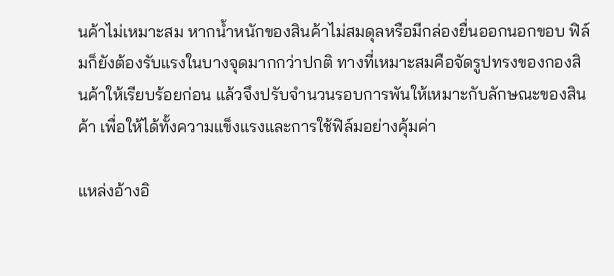นค้าไม่เหมาะสม หากน้ำหนักของสินค้าไม่สมดุลหรือมีกล่องยื่นออกนอกขอบ ฟิล์มก็ยังต้องรับแรงในบางจุดมากกว่าปกติ ทางที่เหมาะสมคือจัดรูปทรงของกองสินค้าให้เรียบร้อยก่อน แล้วจึงปรับจำนวนรอบการพันให้เหมาะกับลักษณะของสินค้า เพื่อให้ได้ทั้งความแข็งแรงและการใช้ฟิล์มอย่างคุ้มค่า

แหล่งอ้างอิ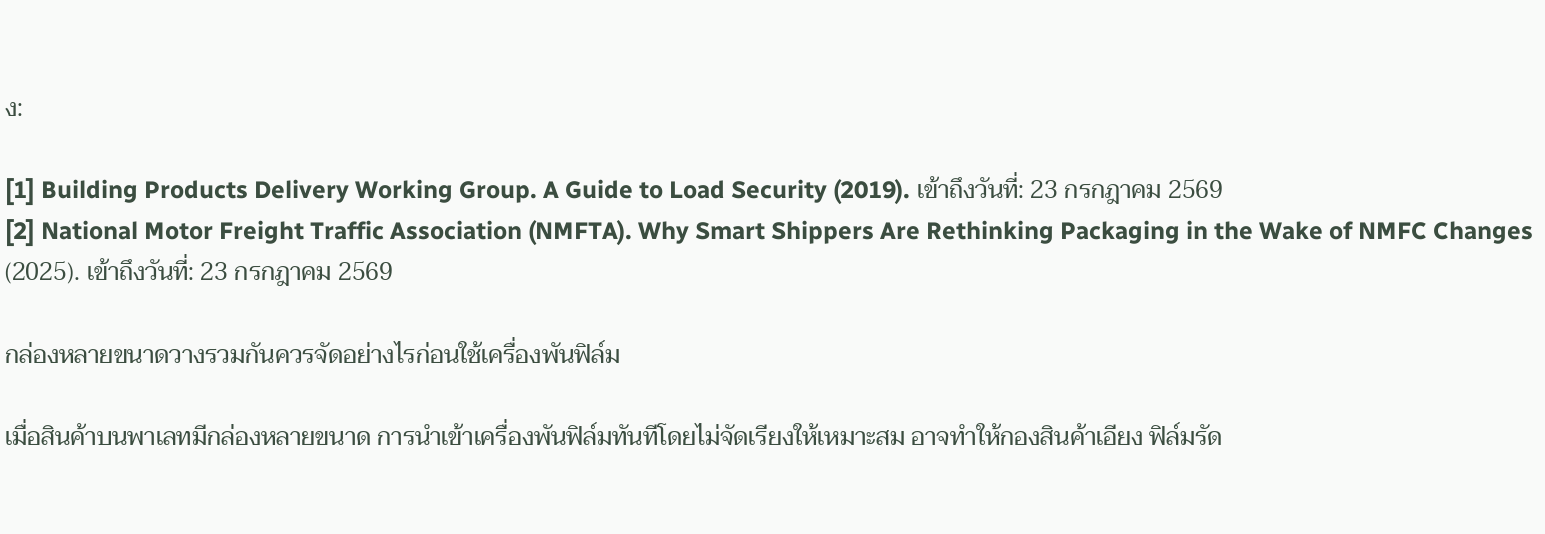ง:

[1] Building Products Delivery Working Group. A Guide to Load Security (2019). เข้าถึงวันที่: 23 กรกฎาคม 2569
[2] National Motor Freight Traffic Association (NMFTA). Why Smart Shippers Are Rethinking Packaging in the Wake of NMFC Changes (2025). เข้าถึงวันที่: 23 กรกฎาคม 2569

กล่องหลายขนาดวางรวมกันควรจัดอย่างไรก่อนใช้เครื่องพันฟิล์ม

เมื่อสินค้าบนพาเลทมีกล่องหลายขนาด การนำเข้าเครื่องพันฟิล์มทันทีโดยไม่จัดเรียงให้เหมาะสม อาจทำให้กองสินค้าเอียง ฟิล์มรัด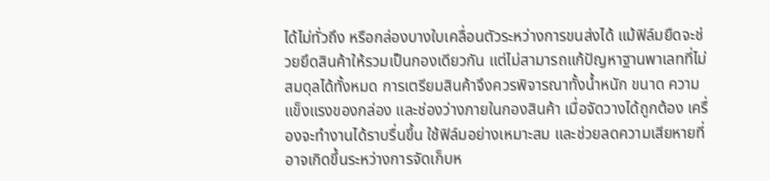ได้ไม่ทั่วถึง หรือกล่องบางใบเคลื่อนตัวระหว่างการขนส่งได้ แม้ฟิล์มยืดจะช่วยยึดสินค้าให้รวมเป็นกองเดียวกัน แต่ไม่สามารถแก้ปัญหาฐานพาเลทที่ไม่สมดุลได้ทั้งหมด การเตรียมสินค้าจึงควรพิจารณาทั้งน้ำหนัก ขนาด ความแข็งแรงของกล่อง และช่องว่างภายในกองสินค้า เมื่อจัดวางได้ถูกต้อง เครื่องจะทำงานได้ราบรื่นขึ้น ใช้ฟิล์มอย่างเหมาะสม และช่วยลดความเสียหายที่อาจเกิดขึ้นระหว่างการจัดเก็บห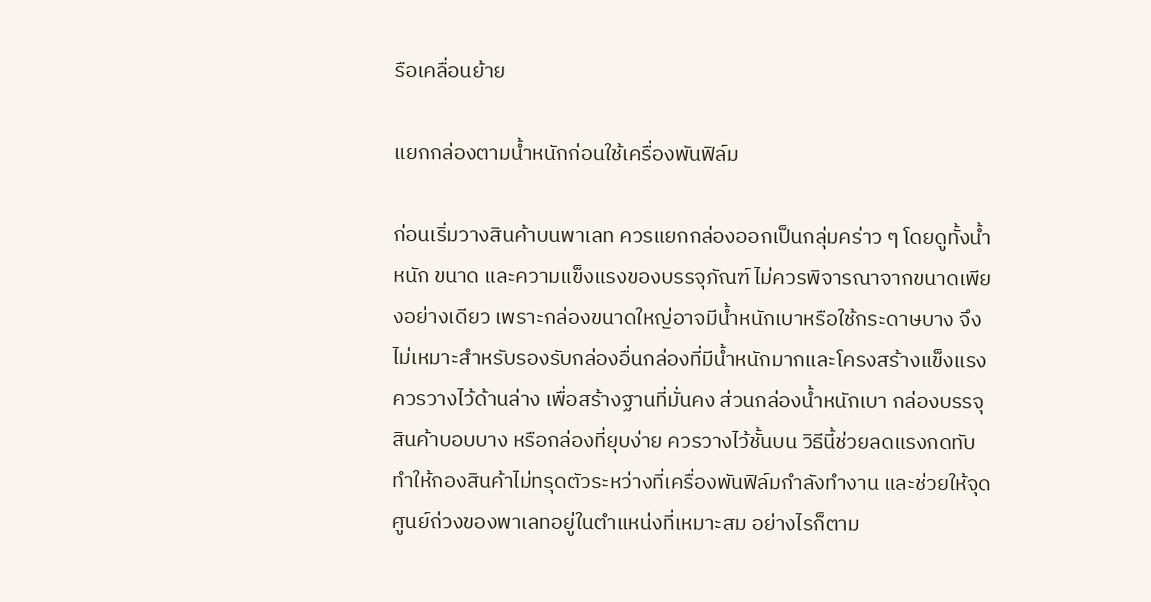รือเคลื่อนย้าย

แยกกล่องตามน้ำหนักก่อนใช้เครื่องพันฟิล์ม

ก่อนเริ่มวางสินค้าบนพาเลท ควรแยกกล่องออกเป็นกลุ่มคร่าว ๆ โดยดูทั้งน้ำหนัก ขนาด และความแข็งแรงของบรรจุภัณฑ์ ไม่ควรพิจารณาจากขนาดเพียงอย่างเดียว เพราะกล่องขนาดใหญ่อาจมีน้ำหนักเบาหรือใช้กระดาษบาง จึงไม่เหมาะสำหรับรองรับกล่องอื่นกล่องที่มีน้ำหนักมากและโครงสร้างแข็งแรงควรวางไว้ด้านล่าง เพื่อสร้างฐานที่มั่นคง ส่วนกล่องน้ำหนักเบา กล่องบรรจุสินค้าบอบบาง หรือกล่องที่ยุบง่าย ควรวางไว้ชั้นบน วิธีนี้ช่วยลดแรงกดทับ ทำให้กองสินค้าไม่ทรุดตัวระหว่างที่เครื่องพันฟิล์มกำลังทำงาน และช่วยให้จุดศูนย์ถ่วงของพาเลทอยู่ในตำแหน่งที่เหมาะสม อย่างไรก็ตาม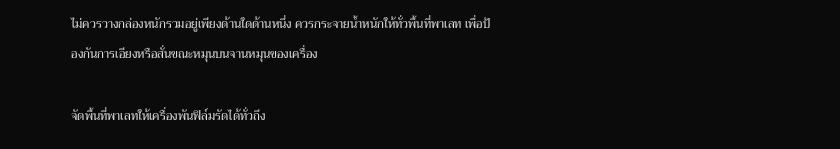ไม่ควรวางกล่องหนักรวมอยู่เพียงด้านใดด้านหนึ่ง ควรกระจายน้ำหนักให้ทั่วพื้นที่พาเลท เพื่อป้องกันการเอียงหรือสั่นขณะหมุนบนจานหมุนของเครื่อง

จัดพื้นที่พาเลทให้เครื่องพันฟิล์มรัดได้ทั่วถึง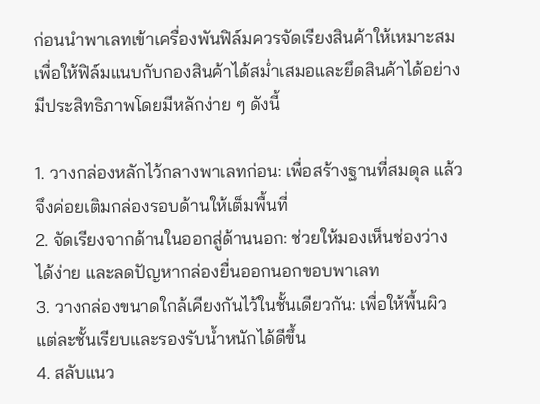ก่อนนำพาเลทเข้าเครื่องพันฟิล์มควรจัดเรียงสินค้าให้เหมาะสม เพื่อให้ฟิล์มแนบกับกองสินค้าได้สม่ำเสมอและยึดสินค้าได้อย่างมีประสิทธิภาพโดยมีหลักง่าย ๆ ดังนี้

1. วางกล่องหลักไว้กลางพาเลทก่อน: เพื่อสร้างฐานที่สมดุล แล้วจึงค่อยเติมกล่องรอบด้านให้เต็มพื้นที่
2. จัดเรียงจากด้านในออกสู่ด้านนอก: ช่วยให้มองเห็นช่องว่างได้ง่าย และลดปัญหากล่องยื่นออกนอกขอบพาเลท
3. วางกล่องขนาดใกล้เคียงกันไว้ในชั้นเดียวกัน: เพื่อให้พื้นผิวแต่ละชั้นเรียบและรองรับน้ำหนักได้ดีขึ้น
4. สลับแนว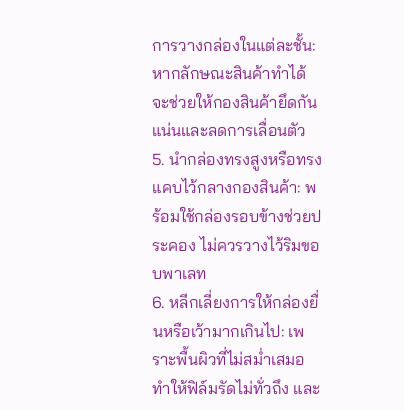การวางกล่องในแต่ละชั้น: หากลักษณะสินค้าทำได้ จะช่วยให้กองสินค้ายึดกันแน่นและลดการเลื่อนตัว
5. นำกล่องทรงสูงหรือทรงแคบไว้กลางกองสินค้า: พร้อมใช้กล่องรอบข้างช่วยประคอง ไม่ควรวางไว้ริมขอบพาเลท
6. หลีกเลี่ยงการให้กล่องยื่นหรือเว้ามากเกินไป: เพราะพื้นผิวที่ไม่สม่ำเสมอทำให้ฟิล์มรัดไม่ทั่วถึง และ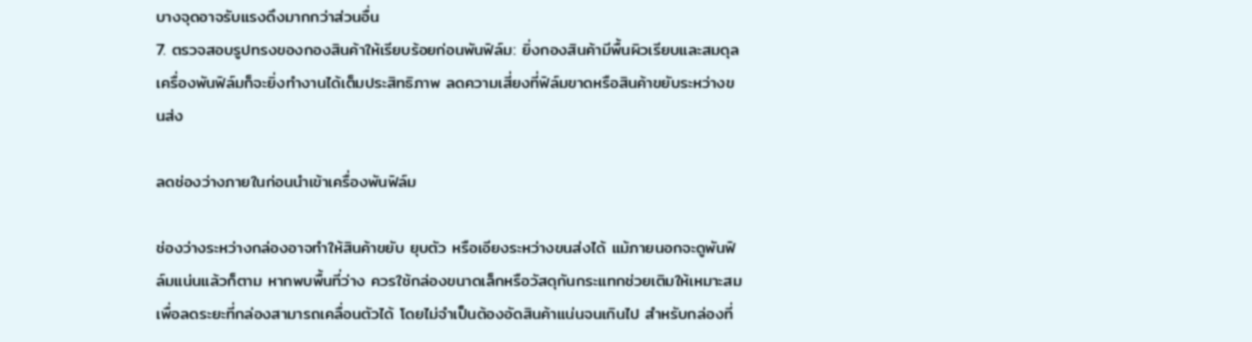บางจุดอาจรับแรงดึงมากกว่าส่วนอื่น
7. ตรวจสอบรูปทรงของกองสินค้าให้เรียบร้อยก่อนพันฟิล์ม: ยิ่งกองสินค้ามีพื้นผิวเรียบและสมดุล เครื่องพันฟิล์มก็จะยิ่งทำงานได้เต็มประสิทธิภาพ ลดความเสี่ยงที่ฟิล์มขาดหรือสินค้าขยับระหว่างขนส่ง

ลดช่องว่างภายในก่อนนำเข้าเครื่องพันฟิล์ม

ช่องว่างระหว่างกล่องอาจทำให้สินค้าขยับ ยุบตัว หรือเอียงระหว่างขนส่งได้ แม้ภายนอกจะดูพันฟิล์มแน่นแล้วก็ตาม หากพบพื้นที่ว่าง ควรใช้กล่องขนาดเล็กหรือวัสดุกันกระแทกช่วยเติมให้เหมาะสม เพื่อลดระยะที่กล่องสามารถเคลื่อนตัวได้ โดยไม่จำเป็นต้องอัดสินค้าแน่นจนเกินไป สำหรับกล่องที่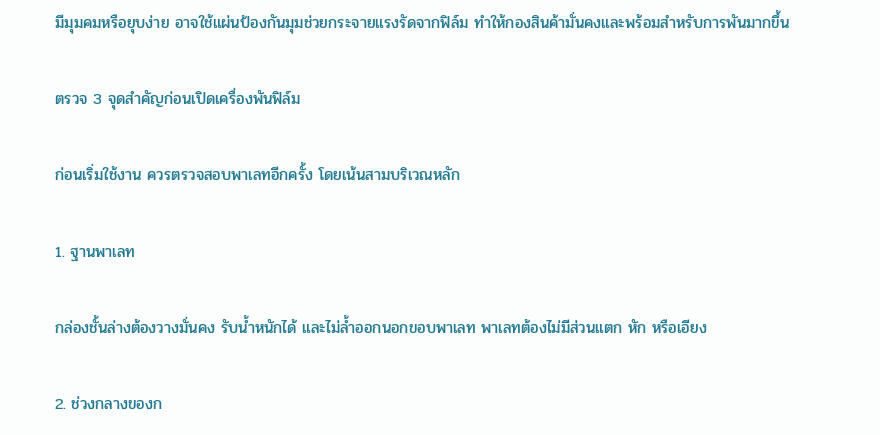มีมุมคมหรือยุบง่าย อาจใช้แผ่นป้องกันมุมช่วยกระจายแรงรัดจากฟิล์ม ทำให้กองสินค้ามั่นคงและพร้อมสำหรับการพันมากขึ้น

ตรวจ 3 จุดสำคัญก่อนเปิดเครื่องพันฟิล์ม

ก่อนเริ่มใช้งาน ควรตรวจสอบพาเลทอีกครั้ง โดยเน้นสามบริเวณหลัก

1. ฐานพาเลท

กล่องชั้นล่างต้องวางมั่นคง รับน้ำหนักได้ และไม่ล้ำออกนอกขอบพาเลท พาเลทต้องไม่มีส่วนแตก หัก หรือเอียง

2. ช่วงกลางของก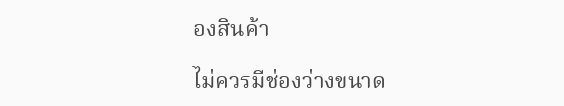องสินค้า

ไม่ควรมีช่องว่างขนาด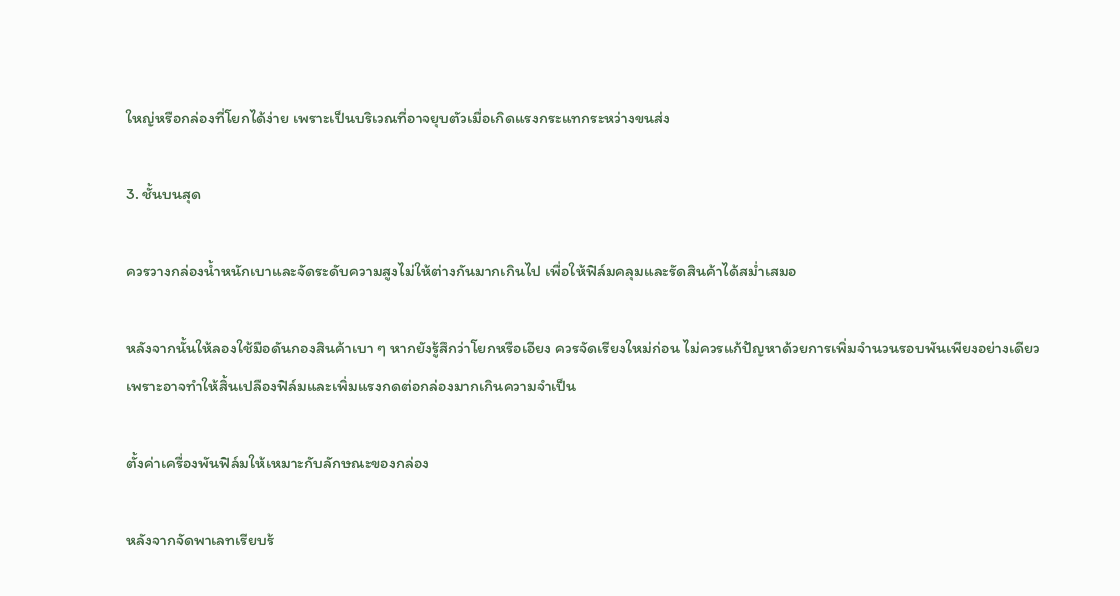ใหญ่หรือกล่องที่โยกได้ง่าย เพราะเป็นบริเวณที่อาจยุบตัวเมื่อเกิดแรงกระแทกระหว่างขนส่ง

3. ชั้นบนสุด

ควรวางกล่องน้ำหนักเบาและจัดระดับความสูงไม่ให้ต่างกันมากเกินไป เพื่อให้ฟิล์มคลุมและรัดสินค้าได้สม่ำเสมอ

หลังจากนั้นให้ลองใช้มือดันกองสินค้าเบา ๆ หากยังรู้สึกว่าโยกหรือเอียง ควรจัดเรียงใหม่ก่อน ไม่ควรแก้ปัญหาด้วยการเพิ่มจำนวนรอบพันเพียงอย่างเดียว เพราะอาจทำให้สิ้นเปลืองฟิล์มและเพิ่มแรงกดต่อกล่องมากเกินความจำเป็น

ตั้งค่าเครื่องพันฟิล์มให้เหมาะกับลักษณะของกล่อง

หลังจากจัดพาเลทเรียบร้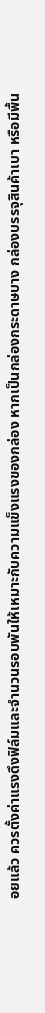อยแล้ว ควรตั้งค่าแรงดึงฟิล์มและจำนวนรอบพันให้เหมาะกับความแข็งแรงของกล่อง หากเป็นกล่องกระดาษบาง กล่องบรรจุสินค้าเบา หรือมีพื้น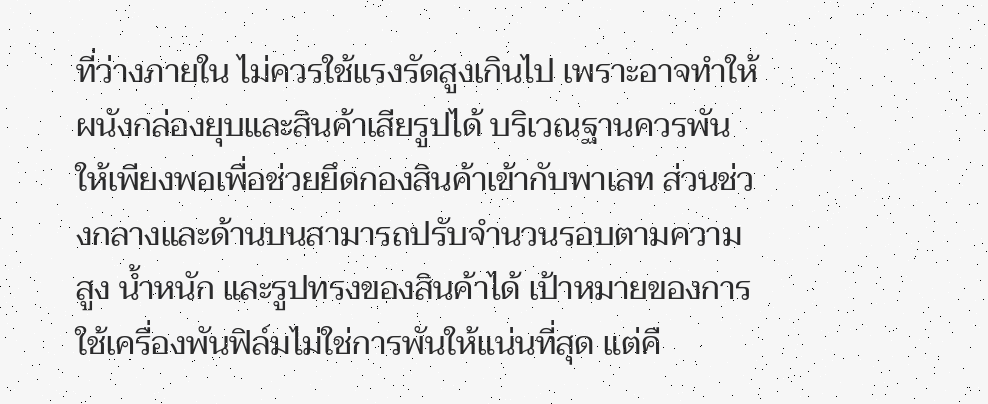ที่ว่างภายใน ไม่ควรใช้แรงรัดสูงเกินไป เพราะอาจทำให้ผนังกล่องยุบและสินค้าเสียรูปได้ บริเวณฐานควรพันให้เพียงพอเพื่อช่วยยึดกองสินค้าเข้ากับพาเลท ส่วนช่วงกลางและด้านบนสามารถปรับจำนวนรอบตามความสูง น้ำหนัก และรูปทรงของสินค้าได้ เป้าหมายของการใช้เครื่องพันฟิล์มไม่ใช่การพันให้แน่นที่สุด แต่คื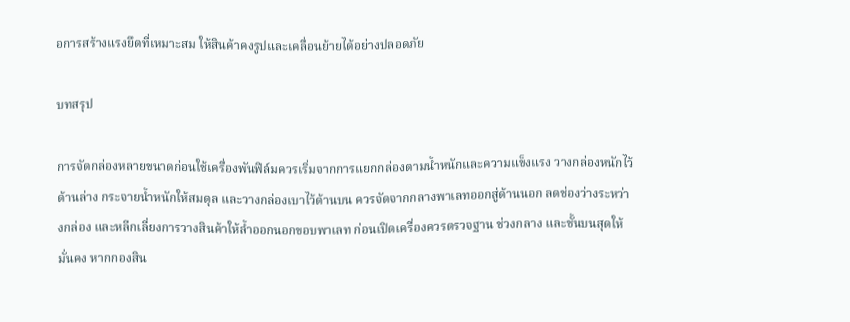อการสร้างแรงยึดที่เหมาะสม ให้สินค้าคงรูปและเคลื่อนย้ายได้อย่างปลอดภัย

บทสรุป

การจัดกล่องหลายขนาดก่อนใช้เครื่องพันฟิล์มควรเริ่มจากการแยกกล่องตามน้ำหนักและความแข็งแรง วางกล่องหนักไว้ด้านล่าง กระจายน้ำหนักให้สมดุล และวางกล่องเบาไว้ด้านบน ควรจัดจากกลางพาเลทออกสู่ด้านนอก ลดช่องว่างระหว่างกล่อง และหลีกเลี่ยงการวางสินค้าให้ล้ำออกนอกขอบพาเลท ก่อนเปิดเครื่องควรตรวจฐาน ช่วงกลาง และชั้นบนสุดให้มั่นคง หากกองสิน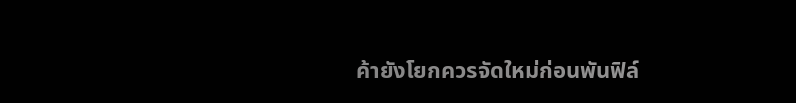ค้ายังโยกควรจัดใหม่ก่อนพันฟิล์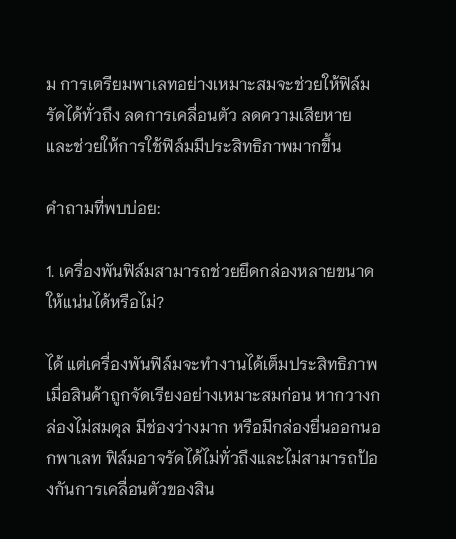ม การเตรียมพาเลทอย่างเหมาะสมจะช่วยให้ฟิล์มรัดได้ทั่วถึง ลดการเคลื่อนตัว ลดความเสียหาย และช่วยให้การใช้ฟิล์มมีประสิทธิภาพมากขึ้น

คำถามที่พบบ่อย:

1. เครื่องพันฟิล์มสามารถช่วยยึดกล่องหลายขนาดให้แน่นได้หรือไม่?

ได้ แต่เครื่องพันฟิล์มจะทำงานได้เต็มประสิทธิภาพเมื่อสินค้าถูกจัดเรียงอย่างเหมาะสมก่อน หากวางกล่องไม่สมดุล มีช่องว่างมาก หรือมีกล่องยื่นออกนอกพาเลท ฟิล์มอาจรัดได้ไม่ทั่วถึงและไม่สามารถป้องกันการเคลื่อนตัวของสิน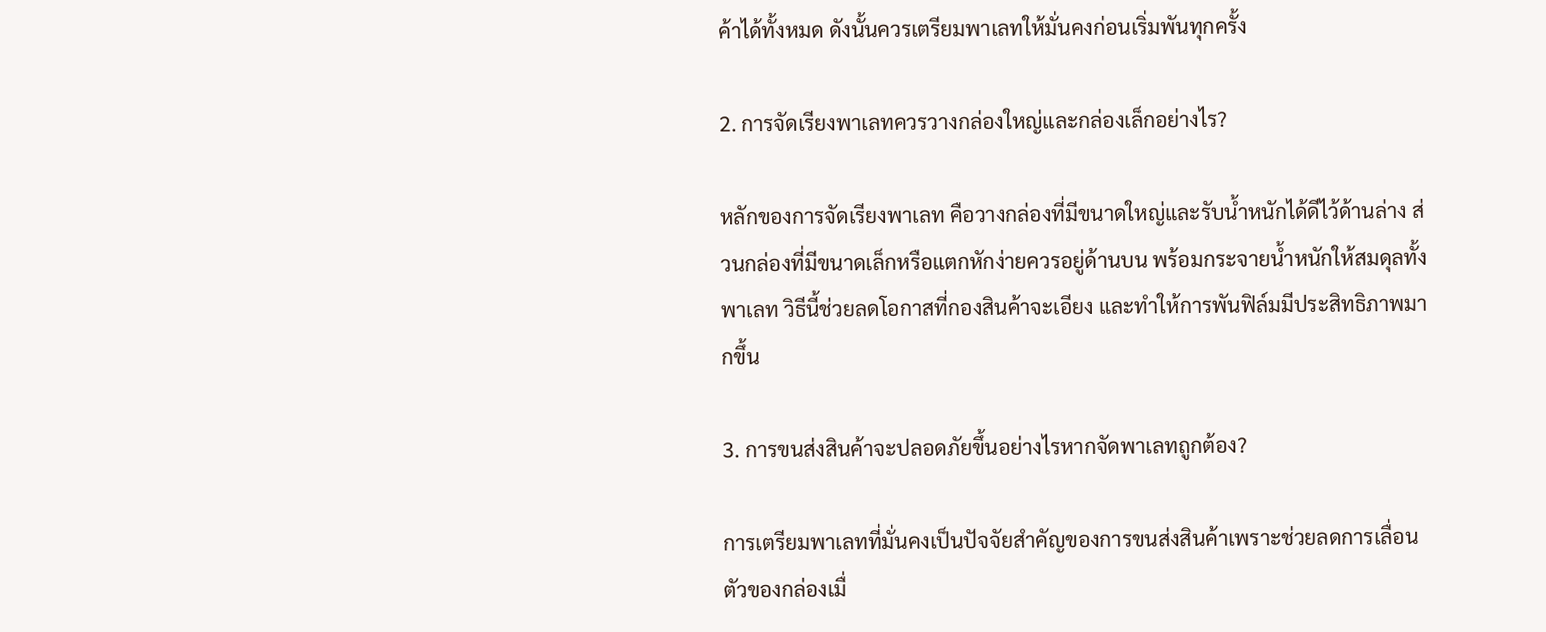ค้าได้ทั้งหมด ดังนั้นควรเตรียมพาเลทให้มั่นคงก่อนเริ่มพันทุกครั้ง

2. การจัดเรียงพาเลทควรวางกล่องใหญ่และกล่องเล็กอย่างไร?

หลักของการจัดเรียงพาเลท คือวางกล่องที่มีขนาดใหญ่และรับน้ำหนักได้ดีไว้ด้านล่าง ส่วนกล่องที่มีขนาดเล็กหรือแตกหักง่ายควรอยู่ด้านบน พร้อมกระจายน้ำหนักให้สมดุลทั้งพาเลท วิธีนี้ช่วยลดโอกาสที่กองสินค้าจะเอียง และทำให้การพันฟิล์มมีประสิทธิภาพมากขึ้น

3. การขนส่งสินค้าจะปลอดภัยขึ้นอย่างไรหากจัดพาเลทถูกต้อง?

การเตรียมพาเลทที่มั่นคงเป็นปัจจัยสำคัญของการขนส่งสินค้าเพราะช่วยลดการเลื่อนตัวของกล่องเมื่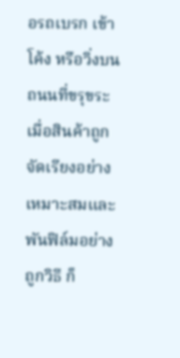อรถเบรก เข้าโค้ง หรือวิ่งบนถนนที่ขรุขระ เมื่อสินค้าถูกจัดเรียงอย่างเหมาะสมและพันฟิล์มอย่างถูกวิธี ก็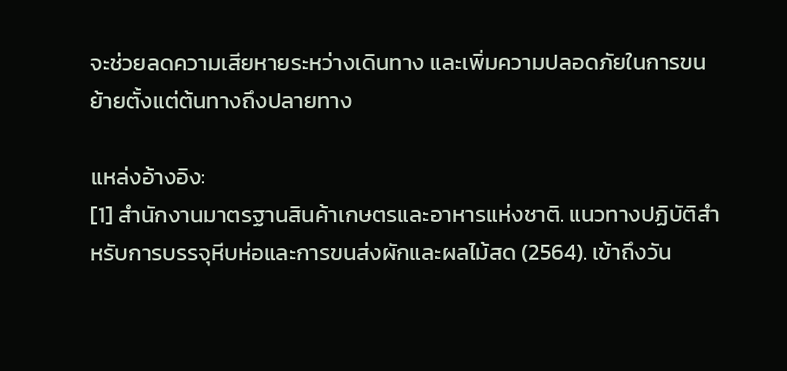จะช่วยลดความเสียหายระหว่างเดินทาง และเพิ่มความปลอดภัยในการขนย้ายตั้งแต่ต้นทางถึงปลายทาง

แหล่งอ้างอิง:
[1] สำนักงานมาตรฐานสินค้าเกษตรและอาหารแห่งชาติ. แนวทางปฏิบัติสำหรับการบรรจุหีบห่อและการขนส่งผักและผลไม้สด (2564). เข้าถึงวัน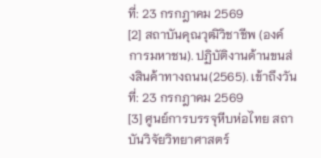ที่: 23 กรกฎาคม 2569
[2] สถาบันคุณวุฒิวิชาชีพ (องค์การมหาชน). ปฏิบัติงานด้านขนส่งสินค้าทางถนน(2565). เข้าถึงวันที่: 23 กรกฎาคม 2569
[3] ศูนย์การบรรจุหีบห่อไทย สถาบันวิจัยวิทยาศาสตร์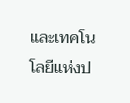และเทคโนโลยีแห่งป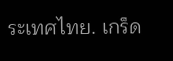ระเทศไทย. เกร็ด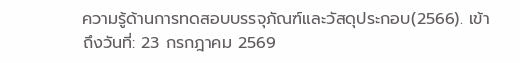ความรู้ด้านการทดสอบบรรจุภัณฑ์และวัสดุประกอบ(2566). เข้าถึงวันที่: 23 กรกฎาคม 2569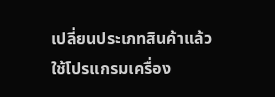เปลี่ยนประเภทสินค้าแล้ว ใช้โปรแกรมเครื่อง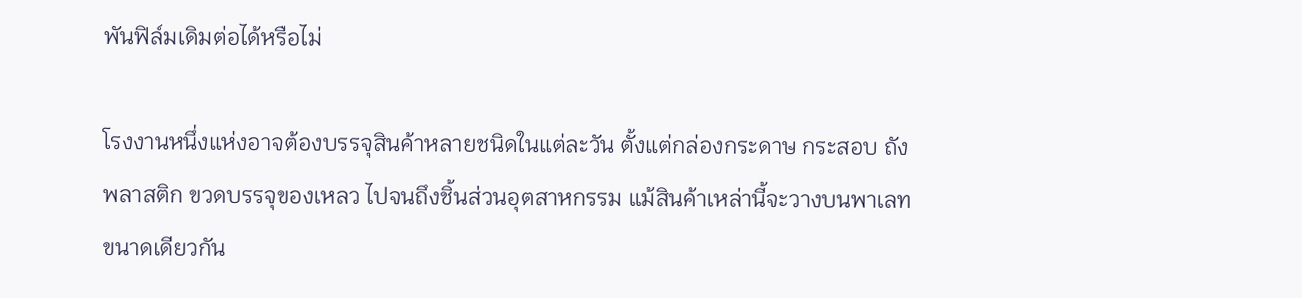พันฟิล์มเดิมต่อได้หรือไม่

โรงงานหนึ่งแห่งอาจต้องบรรจุสินค้าหลายชนิดในแต่ละวัน ตั้งแต่กล่องกระดาษ กระสอบ ถังพลาสติก ขวดบรรจุของเหลว ไปจนถึงชิ้นส่วนอุตสาหกรรม แม้สินค้าเหล่านี้จะวางบนพาเลทขนาดเดียวกัน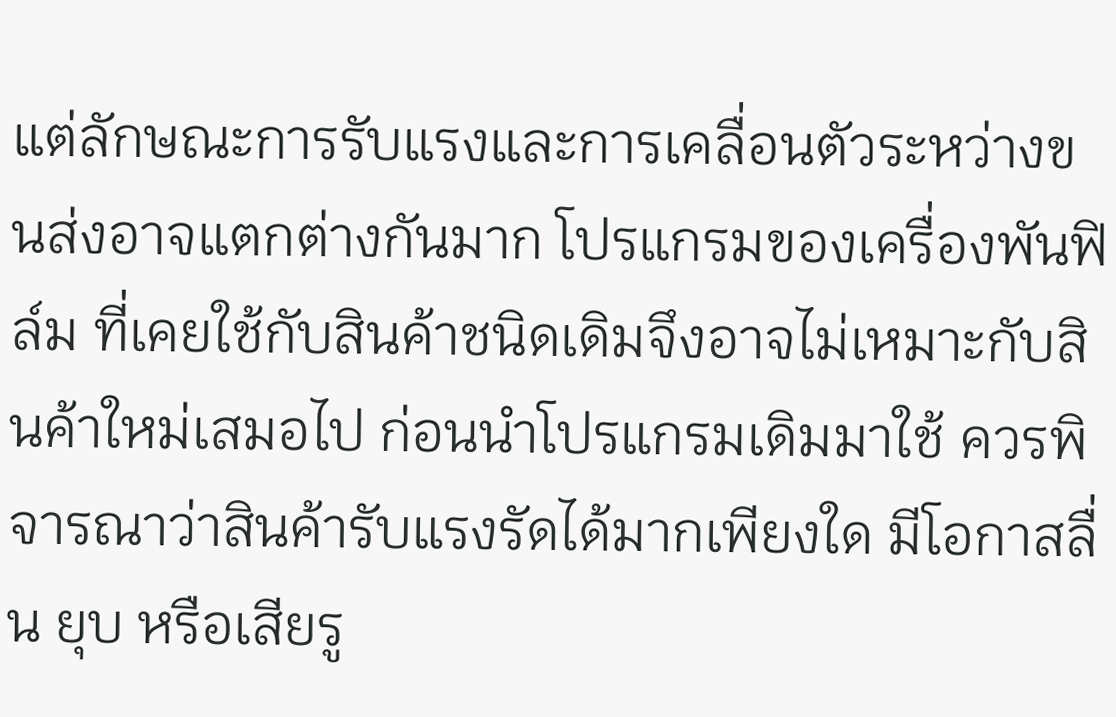แต่ลักษณะการรับแรงและการเคลื่อนตัวระหว่างขนส่งอาจแตกต่างกันมาก โปรแกรมของเครื่องพันฟิล์ม ที่เคยใช้กับสินค้าชนิดเดิมจึงอาจไม่เหมาะกับสินค้าใหม่เสมอไป ก่อนนำโปรแกรมเดิมมาใช้ ควรพิจารณาว่าสินค้ารับแรงรัดได้มากเพียงใด มีโอกาสลื่น ยุบ หรือเสียรู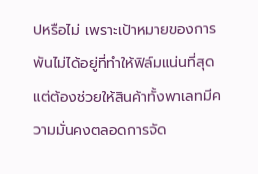ปหรือไม่ เพราะเป้าหมายของการพันไม่ได้อยู่ที่ทำให้ฟิล์มแน่นที่สุด แต่ต้องช่วยให้สินค้าทั้งพาเลทมีความมั่นคงตลอดการจัด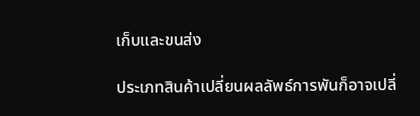เก็บและขนส่ง

ประเภทสินค้าเปลี่ยนผลลัพธ์การพันก็อาจเปลี่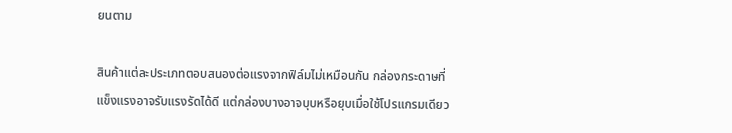ยนตาม

สินค้าแต่ละประเภทตอบสนองต่อแรงจากฟิล์มไม่เหมือนกัน กล่องกระดาษที่แข็งแรงอาจรับแรงรัดได้ดี แต่กล่องบางอาจบุบหรือยุบเมื่อใช้โปรแกรมเดียว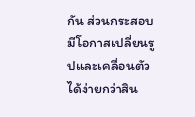กัน ส่วนกระสอบมีโอกาสเปลี่ยนรูปและเคลื่อนตัวได้ง่ายกว่าสิน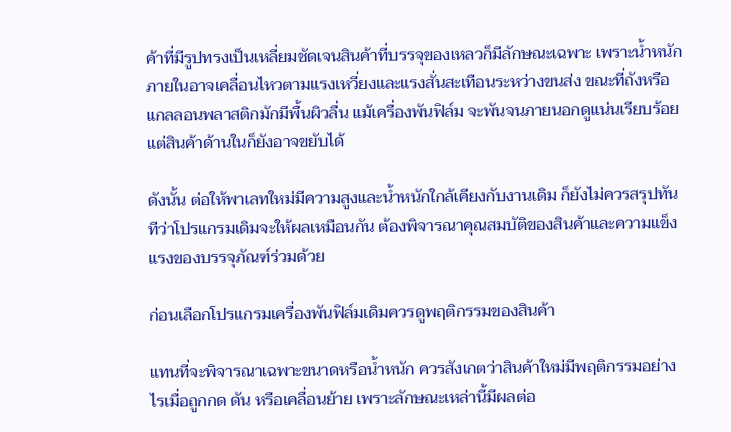ค้าที่มีรูปทรงเป็นเหลี่ยมชัดเจนสินค้าที่บรรจุของเหลวก็มีลักษณะเฉพาะ เพราะน้ำหนักภายในอาจเคลื่อนไหวตามแรงเหวี่ยงและแรงสั่นสะเทือนระหว่างขนส่ง ขณะที่ถังหรือแกลลอนพลาสติกมักมีพื้นผิวลื่น แม้เครื่องพันฟิล์ม จะพันจนภายนอกดูแน่นเรียบร้อย แต่สินค้าด้านในก็ยังอาจขยับได้

ดังนั้น ต่อให้พาเลทใหม่มีความสูงและน้ำหนักใกล้เคียงกับงานเดิม ก็ยังไม่ควรสรุปทันทีว่าโปรแกรมเดิมจะให้ผลเหมือนกัน ต้องพิจารณาคุณสมบัติของสินค้าและความแข็งแรงของบรรจุภัณฑ์ร่วมด้วย

ก่อนเลือกโปรแกรมเครื่องพันฟิล์มเดิมควรดูพฤติกรรมของสินค้า

แทนที่จะพิจารณาเฉพาะขนาดหรือน้ำหนัก ควรสังเกตว่าสินค้าใหม่มีพฤติกรรมอย่างไรเมื่อถูกกด ดัน หรือเคลื่อนย้าย เพราะลักษณะเหล่านี้มีผลต่อ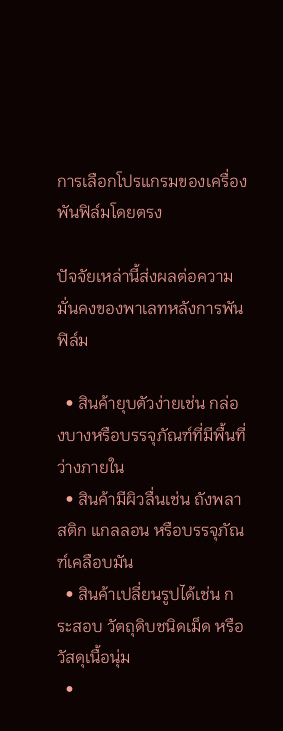การเลือกโปรแกรมของเครื่องพันฟิล์มโดยตรง

ปัจจัยเหล่านี้ส่งผลต่อความมั่นคงของพาเลทหลังการพันฟิล์ม

  • สินค้ายุบตัวง่ายเช่น กล่องบางหรือบรรจุภัณฑ์ที่มีพื้นที่ว่างภายใน
  • สินค้ามีผิวลื่นเช่น ถังพลาสติก แกลลอน หรือบรรจุภัณฑ์เคลือบมัน
  • สินค้าเปลี่ยนรูปได้เช่น กระสอบ วัตถุดิบชนิดเม็ด หรือวัสดุเนื้อนุ่ม
  •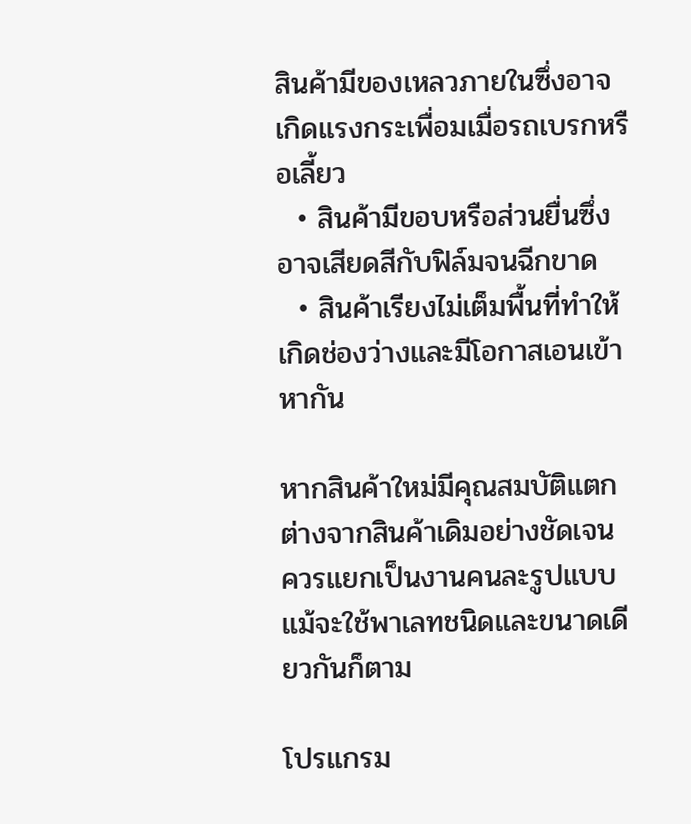สินค้ามีของเหลวภายในซึ่งอาจเกิดแรงกระเพื่อมเมื่อรถเบรกหรือเลี้ยว
  • สินค้ามีขอบหรือส่วนยื่นซึ่งอาจเสียดสีกับฟิล์มจนฉีกขาด
  • สินค้าเรียงไม่เต็มพื้นที่ทำให้เกิดช่องว่างและมีโอกาสเอนเข้าหากัน

หากสินค้าใหม่มีคุณสมบัติแตกต่างจากสินค้าเดิมอย่างชัดเจน ควรแยกเป็นงานคนละรูปแบบ แม้จะใช้พาเลทชนิดและขนาดเดียวกันก็ตาม

โปรแกรม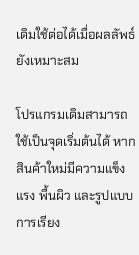เดิมใช้ต่อได้เมื่อผลลัพธ์ยังเหมาะสม

โปรแกรมเดิมสามารถใช้เป็นจุดเริ่มต้นได้ หากสินค้าใหม่มีความแข็งแรง พื้นผิว และรูปแบบการเรียง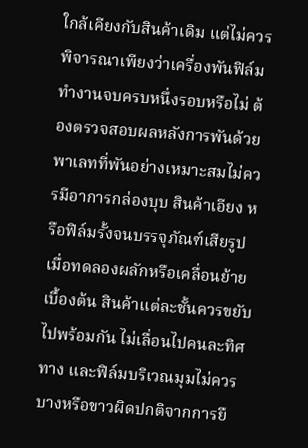ใกล้เคียงกับสินค้าเดิม แต่ไม่ควรพิจารณาเพียงว่าเครื่องพันฟิล์มทำงานจบครบหนึ่งรอบหรือไม่ ต้องตรวจสอบผลหลังการพันด้วยพาเลทที่พันอย่างเหมาะสมไม่ควรมีอาการกล่องบุบ สินค้าเอียง หรือฟิล์มรั้งจนบรรจุภัณฑ์เสียรูป เมื่อทดลองผลักหรือเคลื่อนย้ายเบื้องต้น สินค้าแต่ละชั้นควรขยับไปพร้อมกัน ไม่เลื่อนไปคนละทิศทาง และฟิล์มบริเวณมุมไม่ควรบางหรือขาวผิดปกติจากการยื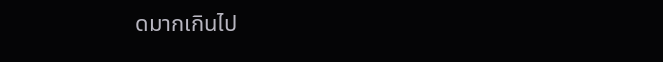ดมากเกินไป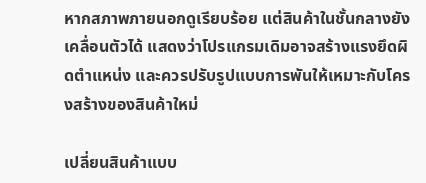หากสภาพภายนอกดูเรียบร้อย แต่สินค้าในชั้นกลางยังเคลื่อนตัวได้ แสดงว่าโปรแกรมเดิมอาจสร้างแรงยึดผิดตำแหน่ง และควรปรับรูปแบบการพันให้เหมาะกับโครงสร้างของสินค้าใหม่

เปลี่ยนสินค้าแบบ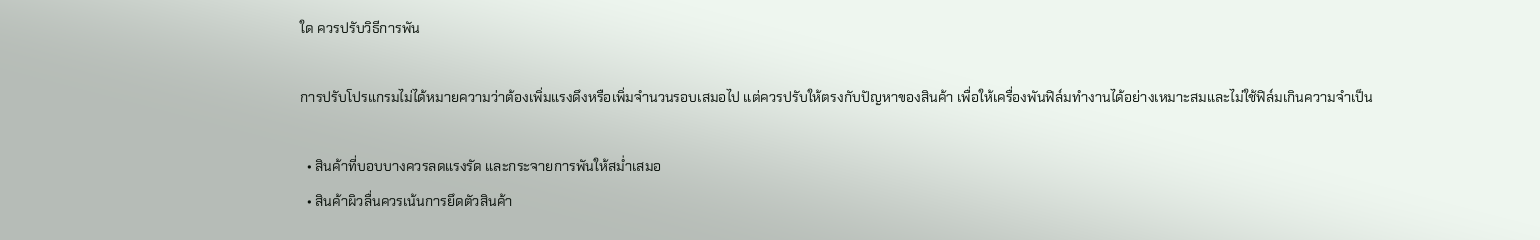ใด ควรปรับวิธีการพัน

การปรับโปรแกรมไม่ได้หมายความว่าต้องเพิ่มแรงดึงหรือเพิ่มจำนวนรอบเสมอไป แต่ควรปรับให้ตรงกับปัญหาของสินค้า เพื่อให้เครื่องพันฟิล์มทำงานได้อย่างเหมาะสมและไม่ใช้ฟิล์มเกินความจำเป็น

  • สินค้าที่บอบบางควรลดแรงรัด และกระจายการพันให้สม่ำเสมอ
  • สินค้าผิวลื่นควรเน้นการยึดตัวสินค้า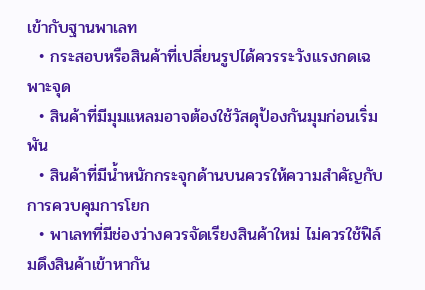เข้ากับฐานพาเลท
  • กระสอบหรือสินค้าที่เปลี่ยนรูปได้ควรระวังแรงกดเฉพาะจุด
  • สินค้าที่มีมุมแหลมอาจต้องใช้วัสดุป้องกันมุมก่อนเริ่มพัน
  • สินค้าที่มีน้ำหนักกระจุกด้านบนควรให้ความสำคัญกับการควบคุมการโยก
  • พาเลทที่มีช่องว่างควรจัดเรียงสินค้าใหม่ ไม่ควรใช้ฟิล์มดึงสินค้าเข้าหากัน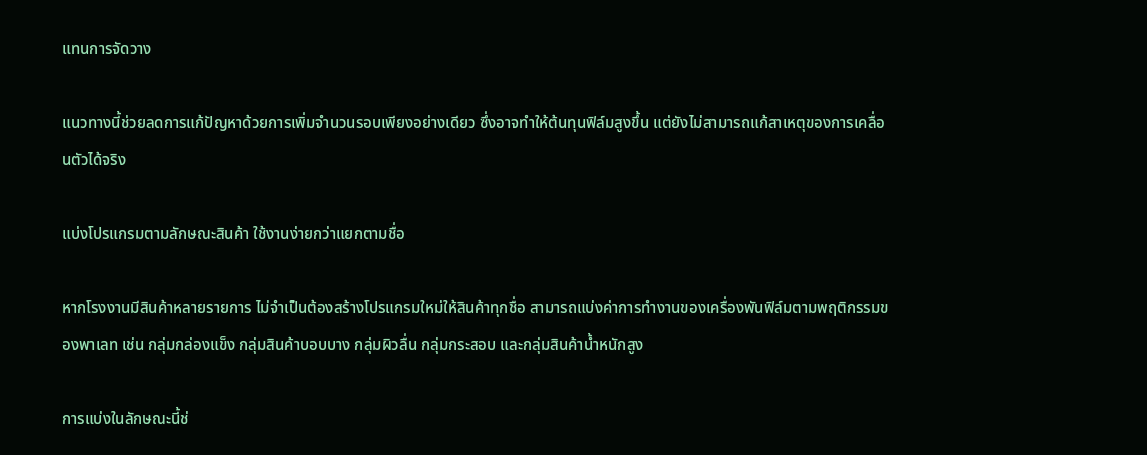แทนการจัดวาง

แนวทางนี้ช่วยลดการแก้ปัญหาด้วยการเพิ่มจำนวนรอบเพียงอย่างเดียว ซึ่งอาจทำให้ต้นทุนฟิล์มสูงขึ้น แต่ยังไม่สามารถแก้สาเหตุของการเคลื่อนตัวได้จริง

แบ่งโปรแกรมตามลักษณะสินค้า ใช้งานง่ายกว่าแยกตามชื่อ

หากโรงงานมีสินค้าหลายรายการ ไม่จำเป็นต้องสร้างโปรแกรมใหม่ให้สินค้าทุกชื่อ สามารถแบ่งค่าการทำงานของเครื่องพันฟิล์มตามพฤติกรรมของพาเลท เช่น กลุ่มกล่องแข็ง กลุ่มสินค้าบอบบาง กลุ่มผิวลื่น กลุ่มกระสอบ และกลุ่มสินค้าน้ำหนักสูง

การแบ่งในลักษณะนี้ช่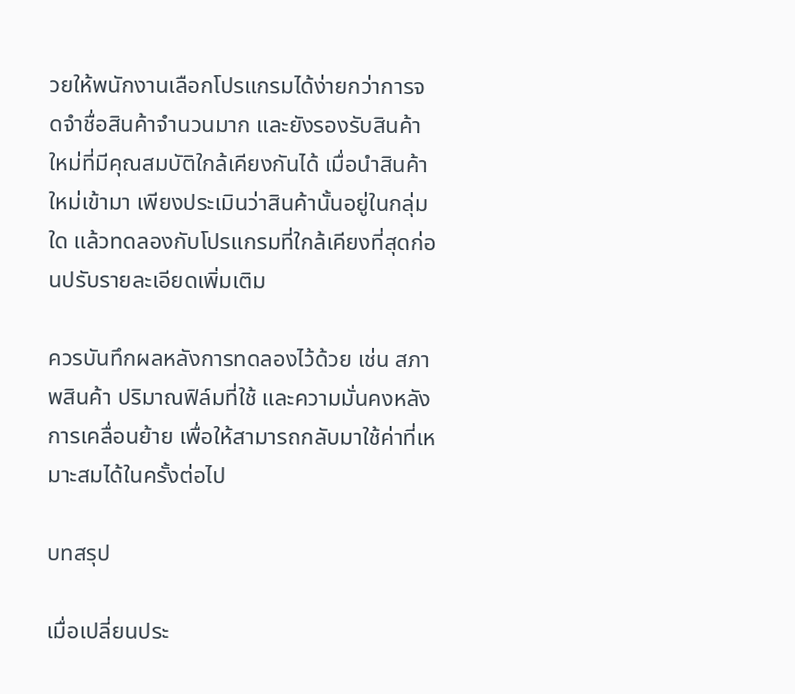วยให้พนักงานเลือกโปรแกรมได้ง่ายกว่าการจดจำชื่อสินค้าจำนวนมาก และยังรองรับสินค้าใหม่ที่มีคุณสมบัติใกล้เคียงกันได้ เมื่อนำสินค้าใหม่เข้ามา เพียงประเมินว่าสินค้านั้นอยู่ในกลุ่มใด แล้วทดลองกับโปรแกรมที่ใกล้เคียงที่สุดก่อนปรับรายละเอียดเพิ่มเติม

ควรบันทึกผลหลังการทดลองไว้ด้วย เช่น สภาพสินค้า ปริมาณฟิล์มที่ใช้ และความมั่นคงหลังการเคลื่อนย้าย เพื่อให้สามารถกลับมาใช้ค่าที่เหมาะสมได้ในครั้งต่อไป

บทสรุป

เมื่อเปลี่ยนประ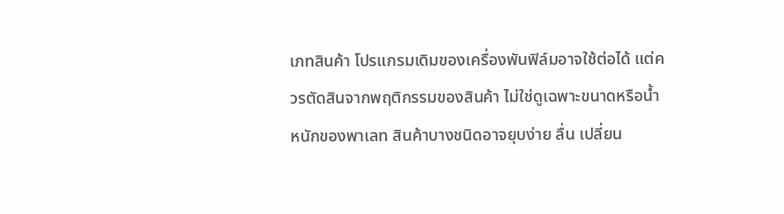เภทสินค้า โปรแกรมเดิมของเครื่องพันฟิล์มอาจใช้ต่อได้ แต่ควรตัดสินจากพฤติกรรมของสินค้า ไม่ใช่ดูเฉพาะขนาดหรือน้ำหนักของพาเลท สินค้าบางชนิดอาจยุบง่าย ลื่น เปลี่ยน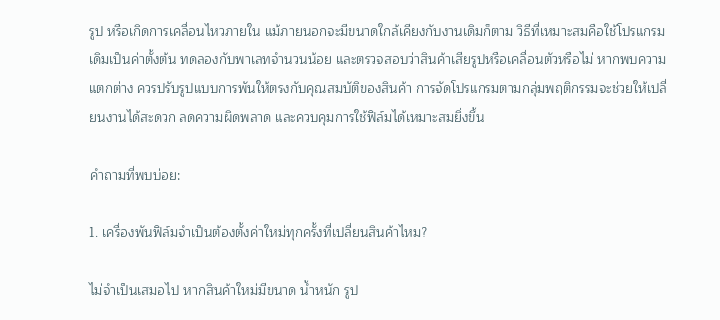รูป หรือเกิดการเคลื่อนไหวภายใน แม้ภายนอกจะมีขนาดใกล้เคียงกับงานเดิมก็ตาม วิธีที่เหมาะสมคือใช้โปรแกรมเดิมเป็นค่าตั้งต้น ทดลองกับพาเลทจำนวนน้อย และตรวจสอบว่าสินค้าเสียรูปหรือเคลื่อนตัวหรือไม่ หากพบความแตกต่าง ควรปรับรูปแบบการพันให้ตรงกับคุณสมบัติของสินค้า การจัดโปรแกรมตามกลุ่มพฤติกรรมจะช่วยให้เปลี่ยนงานได้สะดวก ลดความผิดพลาด และควบคุมการใช้ฟิล์มได้เหมาะสมยิ่งขึ้น

คำถามที่พบบ่อย:

1. เครื่องพันฟิล์มจำเป็นต้องตั้งค่าใหม่ทุกครั้งที่เปลี่ยนสินค้าไหม?

ไม่จำเป็นเสมอไป หากสินค้าใหม่มีขนาด น้ำหนัก รูป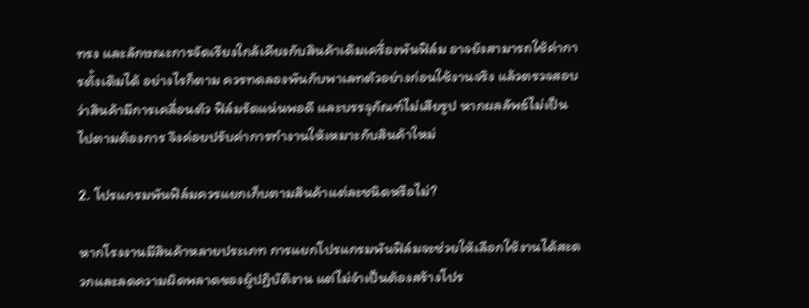ทรง และลักษณะการจัดเรียงใกล้เคียงกับสินค้าเดิมเครื่องพันฟิล์ม อาจยังสามารถใช้ค่าการตั้งเดิมได้ อย่างไรก็ตาม ควรทดลองพันกับพาเลทตัวอย่างก่อนใช้งานจริง แล้วตรวจสอบว่าสินค้ามีการเคลื่อนตัว ฟิล์มรัดแน่นพอดี และบรรจุภัณฑ์ไม่เสียรูป หากผลลัพธ์ไม่เป็นไปตามต้องการ จึงค่อยปรับค่าการทำงานให้เหมาะกับสินค้าใหม่

2. โปรแกรมพันฟิล์มควรแยกเก็บตามสินค้าแต่ละชนิดหรือไม่?

หากโรงงานมีสินค้าหลายประเภท การแยกโปรแกรมพันฟิล์มจะช่วยให้เลือกใช้งานได้สะดวกและลดความผิดพลาดของผู้ปฏิบัติงาน แต่ไม่จำเป็นต้องสร้างโปร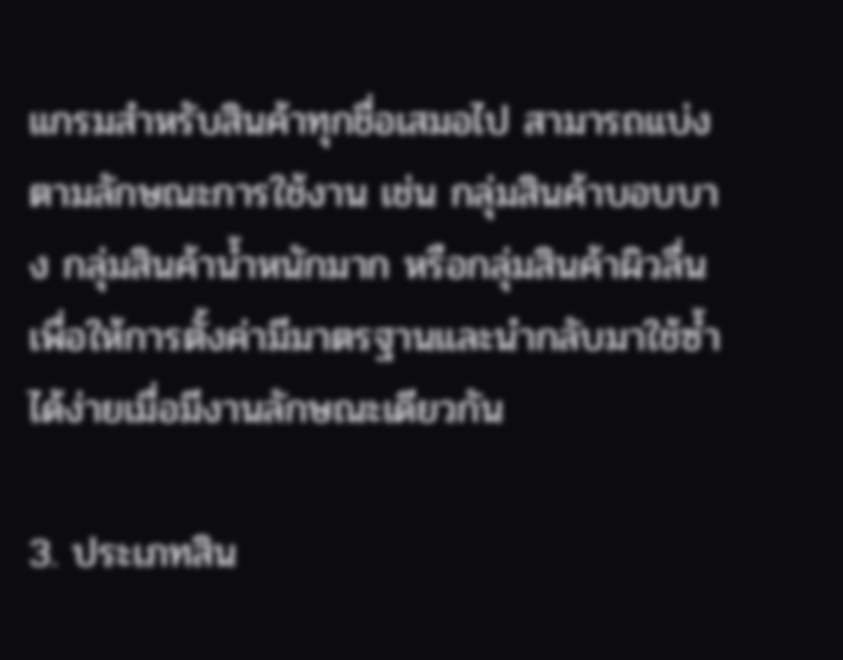แกรมสำหรับสินค้าทุกชื่อเสมอไป สามารถแบ่งตามลักษณะการใช้งาน เช่น กลุ่มสินค้าบอบบาง กลุ่มสินค้าน้ำหนักมาก หรือกลุ่มสินค้าผิวลื่น เพื่อให้การตั้งค่ามีมาตรฐานและนำกลับมาใช้ซ้ำได้ง่ายเมื่อมีงานลักษณะเดียวกัน

3. ประเภทสิน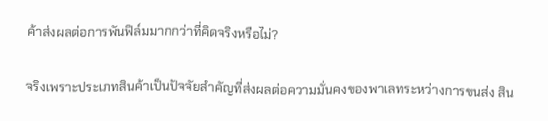ค้าส่งผลต่อการพันฟิล์มมากกว่าที่คิดจริงหรือไม่?

จริงเพราะประเภทสินค้าเป็นปัจจัยสำคัญที่ส่งผลต่อความมั่นคงของพาเลทระหว่างการขนส่ง สิน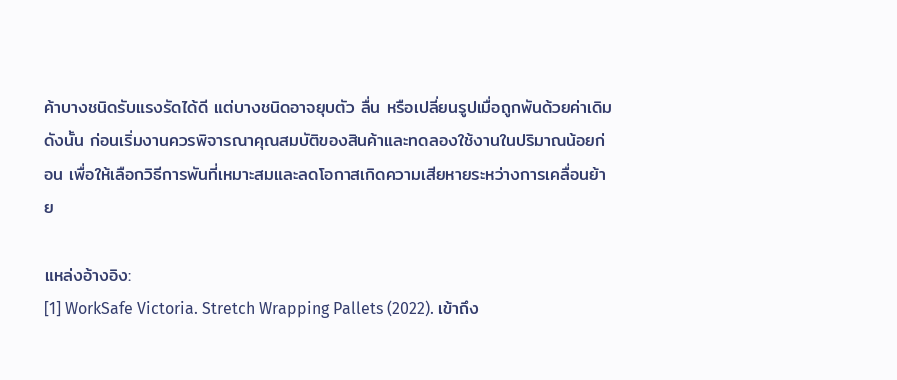ค้าบางชนิดรับแรงรัดได้ดี แต่บางชนิดอาจยุบตัว ลื่น หรือเปลี่ยนรูปเมื่อถูกพันด้วยค่าเดิม ดังนั้น ก่อนเริ่มงานควรพิจารณาคุณสมบัติของสินค้าและทดลองใช้งานในปริมาณน้อยก่อน เพื่อให้เลือกวิธีการพันที่เหมาะสมและลดโอกาสเกิดความเสียหายระหว่างการเคลื่อนย้าย

แหล่งอ้างอิง:
[1] WorkSafe Victoria. Stretch Wrapping Pallets (2022). เข้าถึง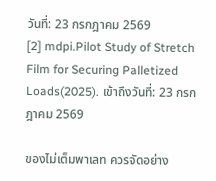วันที่: 23 กรกฎาคม 2569
[2] mdpi.Pilot Study of Stretch Film for Securing Palletized Loads(2025). เข้าถึงวันที่: 23 กรกฎาคม 2569

ของไม่เต็มพาเลท ควรจัดอย่าง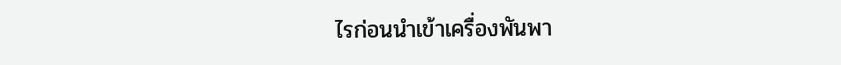ไรก่อนนำเข้าเครื่องพันพา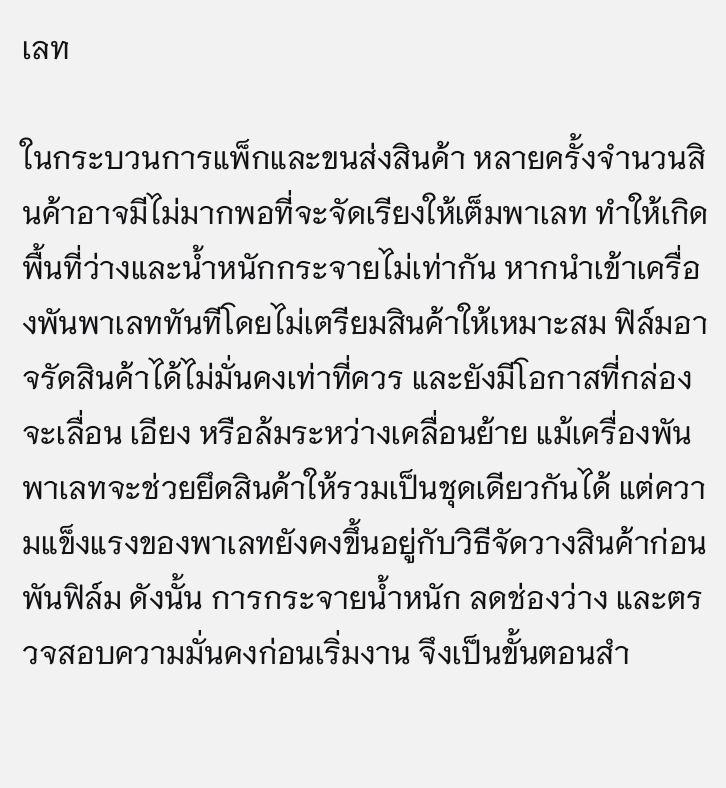เลท

ในกระบวนการแพ็กและขนส่งสินค้า หลายครั้งจำนวนสินค้าอาจมีไม่มากพอที่จะจัดเรียงให้เต็มพาเลท ทำให้เกิดพื้นที่ว่างและน้ำหนักกระจายไม่เท่ากัน หากนำเข้าเครื่องพันพาเลททันทีโดยไม่เตรียมสินค้าให้เหมาะสม ฟิล์มอาจรัดสินค้าได้ไม่มั่นคงเท่าที่ควร และยังมีโอกาสที่กล่องจะเลื่อน เอียง หรือล้มระหว่างเคลื่อนย้าย แม้เครื่องพันพาเลทจะช่วยยึดสินค้าให้รวมเป็นชุดเดียวกันได้ แต่ความแข็งแรงของพาเลทยังคงขึ้นอยู่กับวิธีจัดวางสินค้าก่อนพันฟิล์ม ดังนั้น การกระจายน้ำหนัก ลดช่องว่าง และตรวจสอบความมั่นคงก่อนเริ่มงาน จึงเป็นขั้นตอนสำ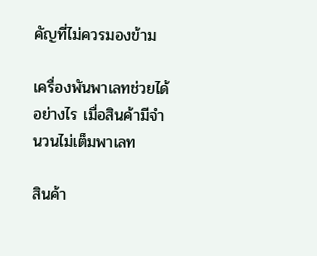คัญที่ไม่ควรมองข้าม

เครื่องพันพาเลทช่วยได้อย่างไร เมื่อสินค้ามีจำนวนไม่เต็มพาเลท

สินค้า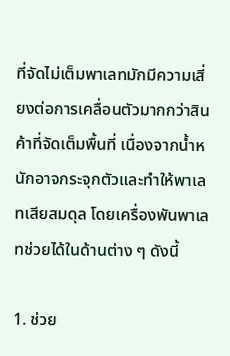ที่จัดไม่เต็มพาเลทมักมีความเสี่ยงต่อการเคลื่อนตัวมากกว่าสินค้าที่จัดเต็มพื้นที่ เนื่องจากน้ำหนักอาจกระจุกตัวและทำให้พาเลทเสียสมดุล โดยเครื่องพันพาเลทช่วยได้ในด้านต่าง ๆ ดังนี้

1. ช่วย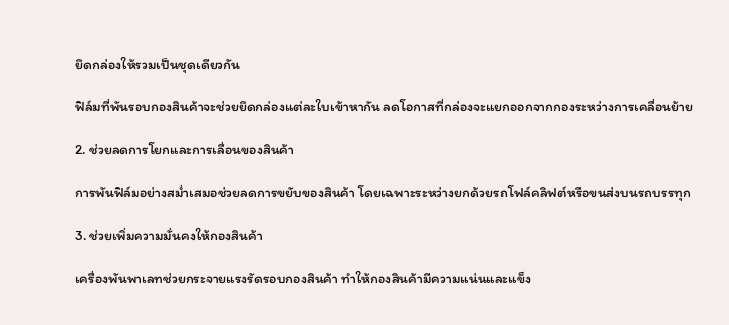ยึดกล่องให้รวมเป็นชุดเดียวกัน

ฟิล์มที่พันรอบกองสินค้าจะช่วยยึดกล่องแต่ละใบเข้าหากัน ลดโอกาสที่กล่องจะแยกออกจากกองระหว่างการเคลื่อนย้าย

2. ช่วยลดการโยกและการเลื่อนของสินค้า

การพันฟิล์มอย่างสม่ำเสมอช่วยลดการขยับของสินค้า โดยเฉพาะระหว่างยกด้วยรถโฟล์คลิฟต์หรือขนส่งบนรถบรรทุก

3. ช่วยเพิ่มความมั่นคงให้กองสินค้า

เครื่องพันพาเลทช่วยกระจายแรงรัดรอบกองสินค้า ทำให้กองสินค้ามีความแน่นและแข็ง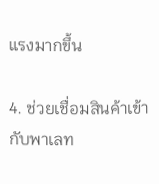แรงมากขึ้น

4. ช่วยเชื่อมสินค้าเข้ากับพาเลท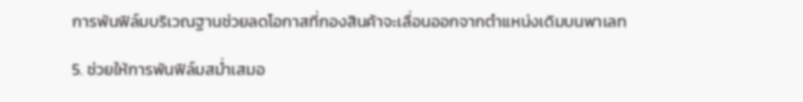การพันฟิล์มบริเวณฐานช่วยลดโอกาสที่กองสินค้าจะเลื่อนออกจากตำแหน่งเดิมบนพาเลท

5. ช่วยให้การพันฟิล์มสม่ำเสมอ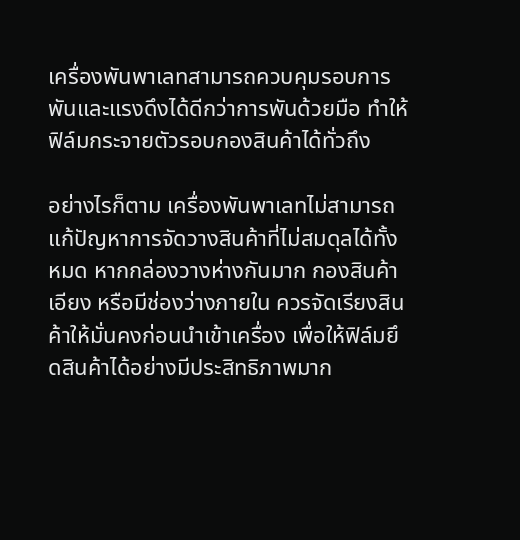เครื่องพันพาเลทสามารถควบคุมรอบการพันและแรงดึงได้ดีกว่าการพันด้วยมือ ทำให้ฟิล์มกระจายตัวรอบกองสินค้าได้ทั่วถึง

อย่างไรก็ตาม เครื่องพันพาเลทไม่สามารถแก้ปัญหาการจัดวางสินค้าที่ไม่สมดุลได้ทั้งหมด หากกล่องวางห่างกันมาก กองสินค้าเอียง หรือมีช่องว่างภายใน ควรจัดเรียงสินค้าให้มั่นคงก่อนนำเข้าเครื่อง เพื่อให้ฟิล์มยึดสินค้าได้อย่างมีประสิทธิภาพมาก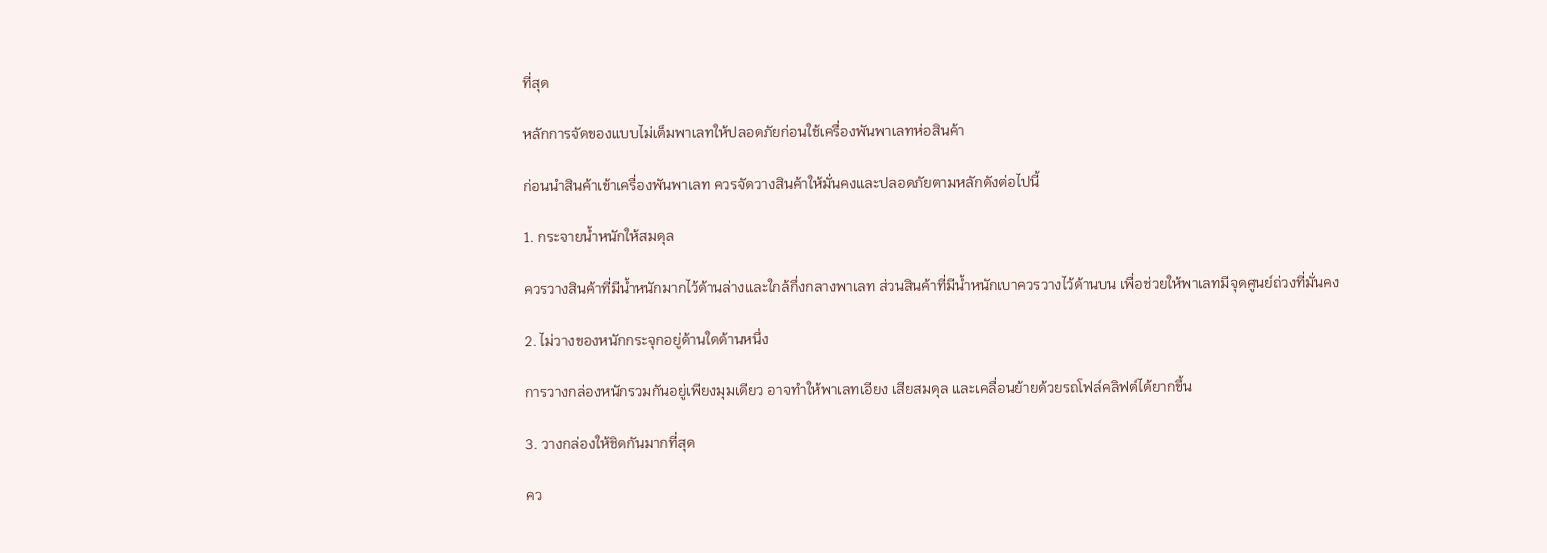ที่สุด

หลักการจัดของแบบไม่เต็มพาเลทให้ปลอดภัยก่อนใช้เครื่องพันพาเลทห่อสินค้า

ก่อนนำสินค้าเข้าเครื่องพันพาเลท ควรจัดวางสินค้าให้มั่นคงและปลอดภัยตามหลักดังต่อไปนี้

1. กระจายน้ำหนักให้สมดุล

ควรวางสินค้าที่มีน้ำหนักมากไว้ด้านล่างและใกล้กึ่งกลางพาเลท ส่วนสินค้าที่มีน้ำหนักเบาควรวางไว้ด้านบน เพื่อช่วยให้พาเลทมีจุดศูนย์ถ่วงที่มั่นคง

2. ไม่วางของหนักกระจุกอยู่ด้านใดด้านหนึ่ง

การวางกล่องหนักรวมกันอยู่เพียงมุมเดียว อาจทำให้พาเลทเอียง เสียสมดุล และเคลื่อนย้ายด้วยรถโฟล์คลิฟต์ได้ยากขึ้น

3. วางกล่องให้ชิดกันมากที่สุด

คว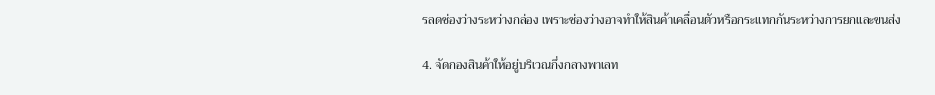รลดช่องว่างระหว่างกล่อง เพราะช่องว่างอาจทำให้สินค้าเคลื่อนตัวหรือกระแทกกันระหว่างการยกและขนส่ง

4. จัดกองสินค้าให้อยู่บริเวณกึ่งกลางพาเลท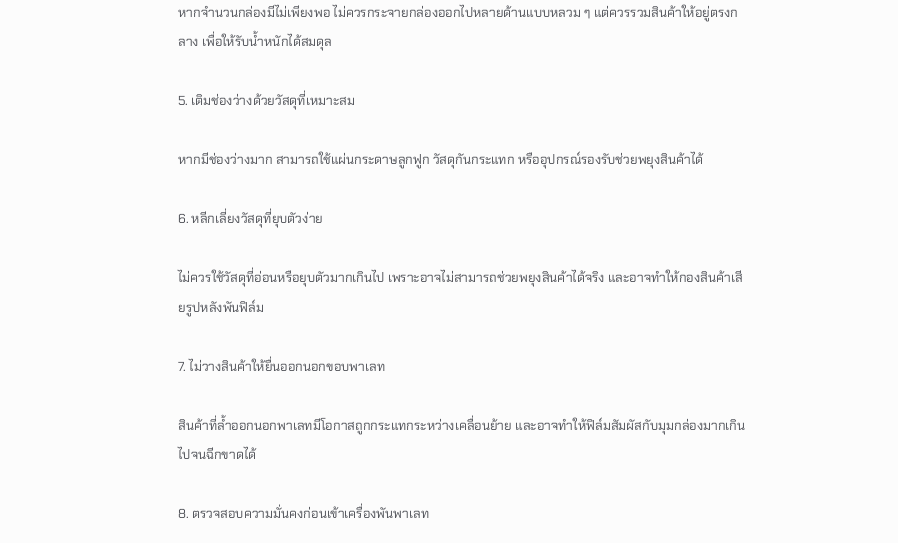หากจำนวนกล่องมีไม่เพียงพอ ไม่ควรกระจายกล่องออกไปหลายด้านแบบหลวม ๆ แต่ควรรวมสินค้าให้อยู่ตรงกลาง เพื่อให้รับน้ำหนักได้สมดุล

5. เติมช่องว่างด้วยวัสดุที่เหมาะสม

หากมีช่องว่างมาก สามารถใช้แผ่นกระดาษลูกฟูก วัสดุกันกระแทก หรืออุปกรณ์รองรับช่วยพยุงสินค้าได้

6. หลีกเลี่ยงวัสดุที่ยุบตัวง่าย

ไม่ควรใช้วัสดุที่อ่อนหรือยุบตัวมากเกินไป เพราะอาจไม่สามารถช่วยพยุงสินค้าได้จริง และอาจทำให้กองสินค้าเสียรูปหลังพันฟิล์ม

7. ไม่วางสินค้าให้ยื่นออกนอกขอบพาเลท

สินค้าที่ล้ำออกนอกพาเลทมีโอกาสถูกกระแทกระหว่างเคลื่อนย้าย และอาจทำให้ฟิล์มสัมผัสกับมุมกล่องมากเกินไปจนฉีกขาดได้

8. ตรวจสอบความมั่นคงก่อนเข้าเครื่องพันพาเลท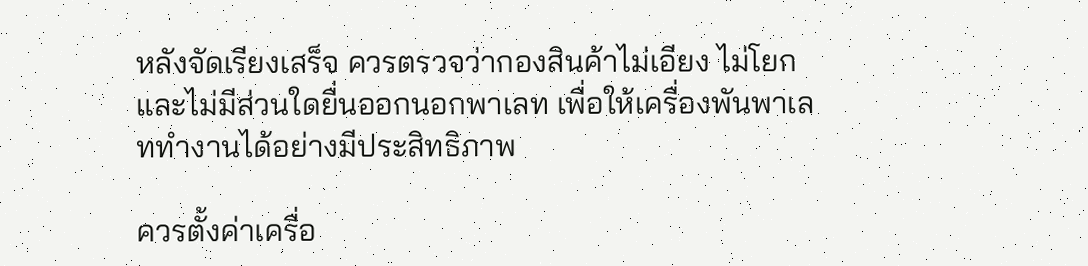หลังจัดเรียงเสร็จ ควรตรวจว่ากองสินค้าไม่เอียง ไม่โยก และไม่มีส่วนใดยื่นออกนอกพาเลท เพื่อให้เครื่องพันพาเลททำงานได้อย่างมีประสิทธิภาพ

ควรตั้งค่าเครื่อ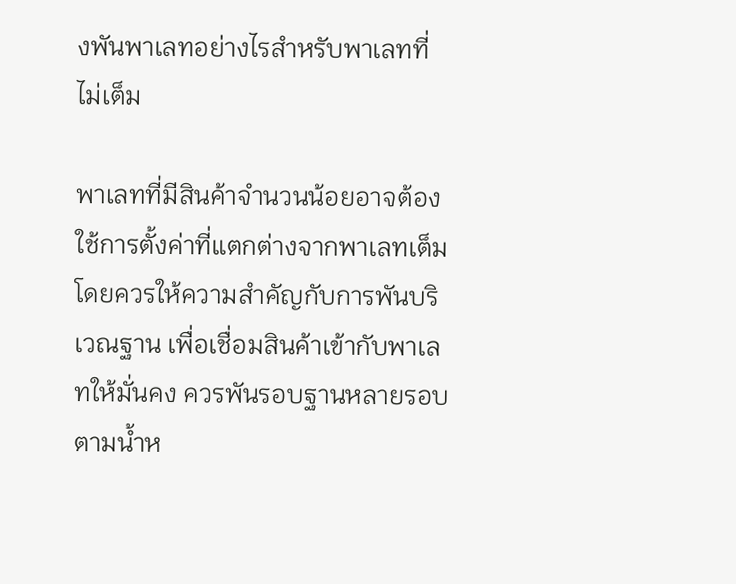งพันพาเลทอย่างไรสำหรับพาเลทที่ไม่เต็ม

พาเลทที่มีสินค้าจำนวนน้อยอาจต้องใช้การตั้งค่าที่แตกต่างจากพาเลทเต็ม โดยควรให้ความสำคัญกับการพันบริเวณฐาน เพื่อเชื่อมสินค้าเข้ากับพาเลทให้มั่นคง ควรพันรอบฐานหลายรอบตามน้ำห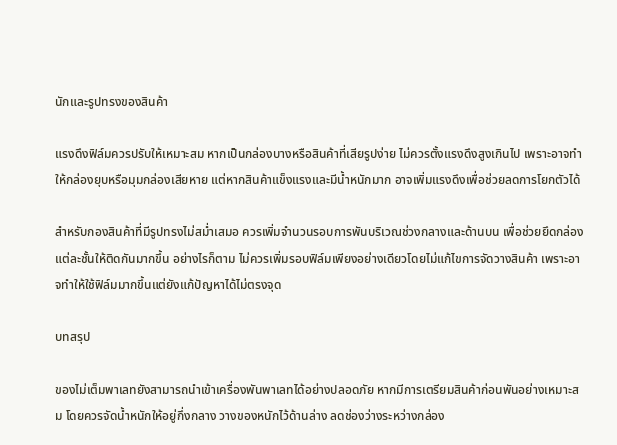นักและรูปทรงของสินค้า

แรงดึงฟิล์มควรปรับให้เหมาะสม หากเป็นกล่องบางหรือสินค้าที่เสียรูปง่าย ไม่ควรตั้งแรงดึงสูงเกินไป เพราะอาจทำให้กล่องยุบหรือมุมกล่องเสียหาย แต่หากสินค้าแข็งแรงและมีน้ำหนักมาก อาจเพิ่มแรงดึงเพื่อช่วยลดการโยกตัวได้

สำหรับกองสินค้าที่มีรูปทรงไม่สม่ำเสมอ ควรเพิ่มจำนวนรอบการพันบริเวณช่วงกลางและด้านบน เพื่อช่วยยึดกล่องแต่ละชั้นให้ติดกันมากขึ้น อย่างไรก็ตาม ไม่ควรเพิ่มรอบฟิล์มเพียงอย่างเดียวโดยไม่แก้ไขการจัดวางสินค้า เพราะอาจทำให้ใช้ฟิล์มมากขึ้นแต่ยังแก้ปัญหาได้ไม่ตรงจุด

บทสรุป

ของไม่เต็มพาเลทยังสามารถนำเข้าเครื่องพันพาเลทได้อย่างปลอดภัย หากมีการเตรียมสินค้าก่อนพันอย่างเหมาะสม โดยควรจัดน้ำหนักให้อยู่กึ่งกลาง วางของหนักไว้ด้านล่าง ลดช่องว่างระหว่างกล่อง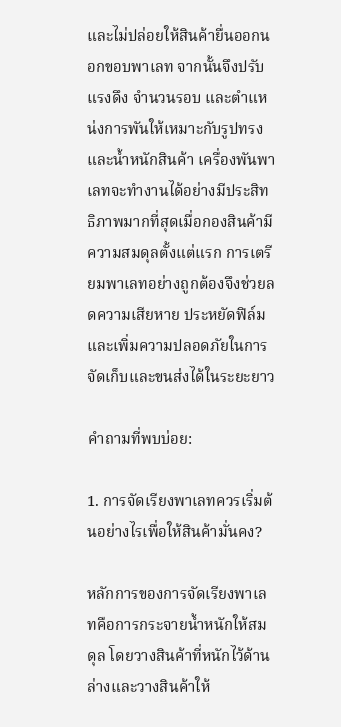และไม่ปล่อยให้สินค้ายื่นออกนอกขอบพาเลท จากนั้นจึงปรับแรงดึง จำนวนรอบ และตำแหน่งการพันให้เหมาะกับรูปทรงและน้ำหนักสินค้า เครื่องพันพาเลทจะทำงานได้อย่างมีประสิทธิภาพมากที่สุดเมื่อกองสินค้ามีความสมดุลตั้งแต่แรก การเตรียมพาเลทอย่างถูกต้องจึงช่วยลดความเสียหาย ประหยัดฟิล์ม และเพิ่มความปลอดภัยในการจัดเก็บและขนส่งได้ในระยะยาว

คำถามที่พบบ่อย:

1. การจัดเรียงพาเลทควรเริ่มต้นอย่างไรเพื่อให้สินค้ามั่นคง?

หลักการของการจัดเรียงพาเลทคือการกระจายน้ำหนักให้สมดุล โดยวางสินค้าที่หนักไว้ด้านล่างและวางสินค้าให้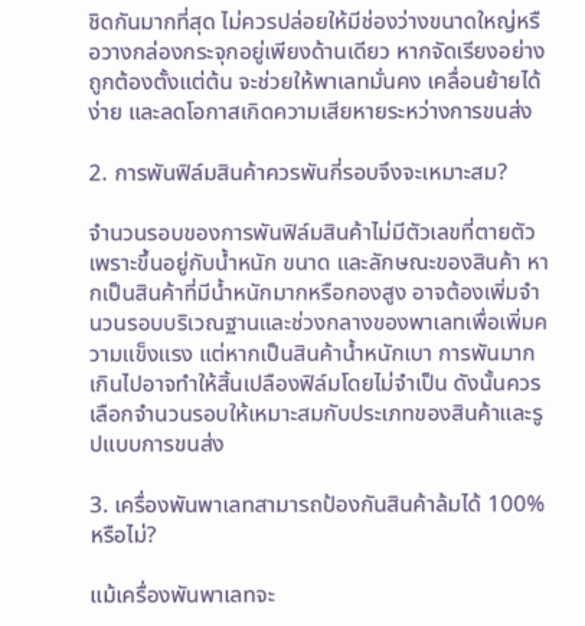ชิดกันมากที่สุด ไม่ควรปล่อยให้มีช่องว่างขนาดใหญ่หรือวางกล่องกระจุกอยู่เพียงด้านเดียว หากจัดเรียงอย่างถูกต้องตั้งแต่ต้น จะช่วยให้พาเลทมั่นคง เคลื่อนย้ายได้ง่าย และลดโอกาสเกิดความเสียหายระหว่างการขนส่ง

2. การพันฟิล์มสินค้าควรพันกี่รอบจึงจะเหมาะสม?

จำนวนรอบของการพันฟิล์มสินค้าไม่มีตัวเลขที่ตายตัว เพราะขึ้นอยู่กับน้ำหนัก ขนาด และลักษณะของสินค้า หากเป็นสินค้าที่มีน้ำหนักมากหรือกองสูง อาจต้องเพิ่มจำนวนรอบบริเวณฐานและช่วงกลางของพาเลทเพื่อเพิ่มความแข็งแรง แต่หากเป็นสินค้าน้ำหนักเบา การพันมากเกินไปอาจทำให้สิ้นเปลืองฟิล์มโดยไม่จำเป็น ดังนั้นควรเลือกจำนวนรอบให้เหมาะสมกับประเภทของสินค้าและรูปแบบการขนส่ง

3. เครื่องพันพาเลทสามารถป้องกันสินค้าล้มได้ 100% หรือไม่?

แม้เครื่องพันพาเลทจะ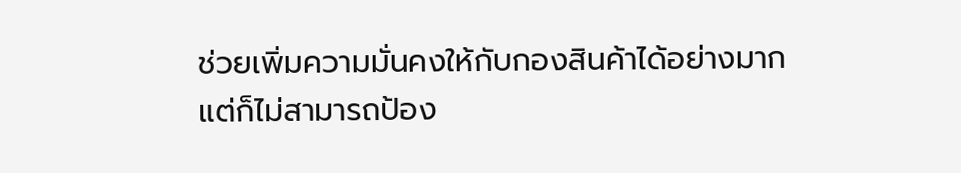ช่วยเพิ่มความมั่นคงให้กับกองสินค้าได้อย่างมาก แต่ก็ไม่สามารถป้อง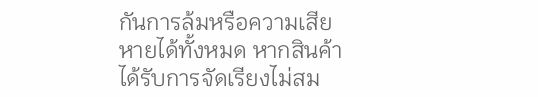กันการล้มหรือความเสียหายได้ทั้งหมด หากสินค้าได้รับการจัดเรียงไม่สม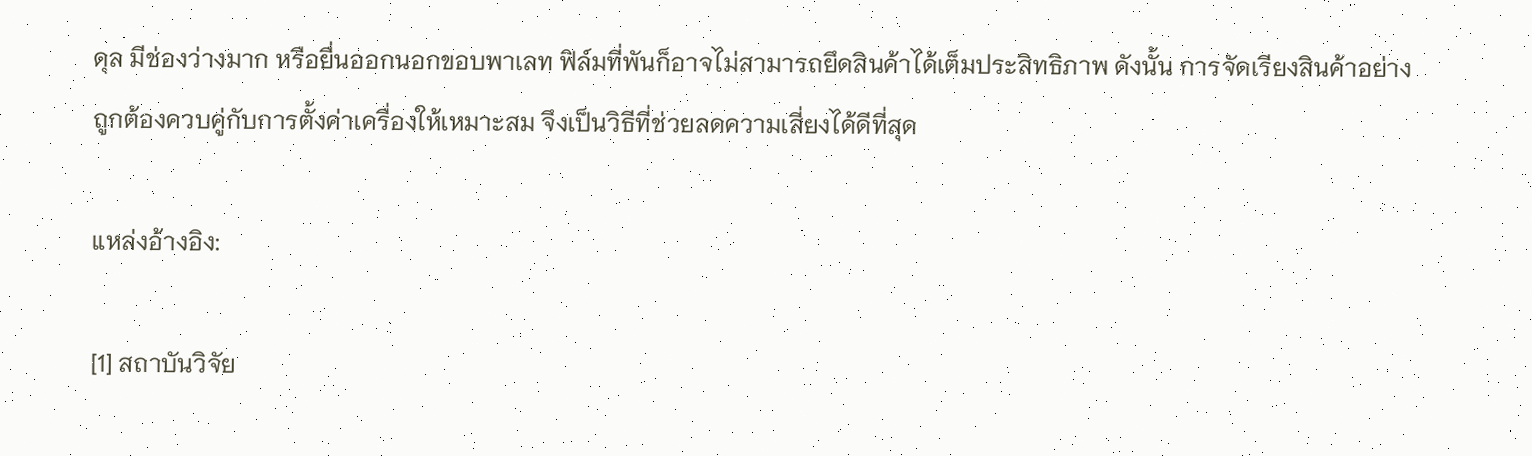ดุล มีช่องว่างมาก หรือยื่นออกนอกขอบพาเลท ฟิล์มที่พันก็อาจไม่สามารถยึดสินค้าได้เต็มประสิทธิภาพ ดังนั้น การจัดเรียงสินค้าอย่างถูกต้องควบคู่กับการตั้งค่าเครื่องให้เหมาะสม จึงเป็นวิธีที่ช่วยลดความเสี่ยงได้ดีที่สุด

แหล่งอ้างอิง:

[1] สถาบันวิจัย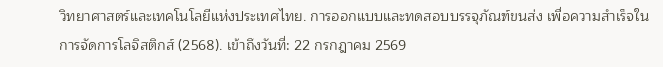วิทยาศาสตร์และเทคโนโลยีแห่งประเทศไทย. การออกแบบและทดสอบบรรจุภัณฑ์ขนส่ง เพื่อความสำเร็จในการจัดการโลจิสติกส์ (2568). เข้าถึงวันที่: 22 กรกฎาคม 2569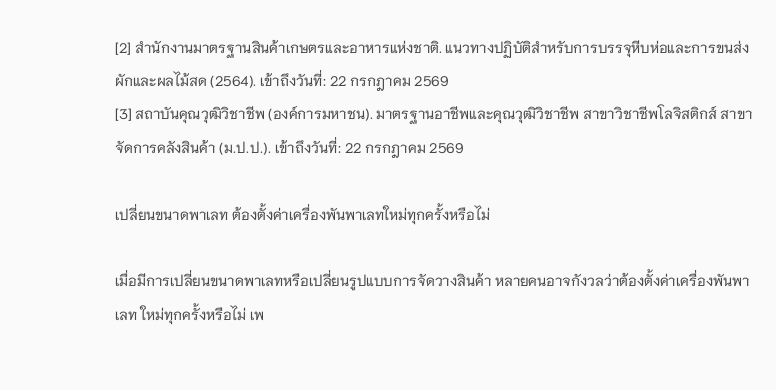[2] สำนักงานมาตรฐานสินค้าเกษตรและอาหารแห่งชาติ. แนวทางปฏิบัติสำหรับการบรรจุหีบห่อและการขนส่งผักและผลไม้สด (2564). เข้าถึงวันที่: 22 กรกฎาคม 2569
[3] สถาบันคุณวุฒิวิชาชีพ (องค์การมหาชน). มาตรฐานอาชีพและคุณวุฒิวิชาชีพ สาขาวิชาชีพโลจิสติกส์ สาขาจัดการคลังสินค้า (ม.ป.ป.). เข้าถึงวันที่: 22 กรกฎาคม 2569

เปลี่ยนขนาดพาเลท ต้องตั้งค่าเครื่องพันพาเลทใหม่ทุกครั้งหรือไม่

เมื่อมีการเปลี่ยนขนาดพาเลทหรือเปลี่ยนรูปแบบการจัดวางสินค้า หลายคนอาจกังวลว่าต้องตั้งค่าเครื่องพันพาเลท ใหม่ทุกครั้งหรือไม่ เพ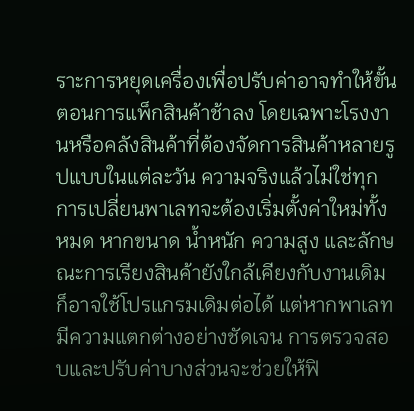ราะการหยุดเครื่องเพื่อปรับค่าอาจทำให้ขั้นตอนการแพ็กสินค้าช้าลง โดยเฉพาะโรงงานหรือคลังสินค้าที่ต้องจัดการสินค้าหลายรูปแบบในแต่ละวัน ความจริงแล้วไม่ใช่ทุกการเปลี่ยนพาเลทจะต้องเริ่มตั้งค่าใหม่ทั้งหมด หากขนาด น้ำหนัก ความสูง และลักษณะการเรียงสินค้ายังใกล้เคียงกับงานเดิม ก็อาจใช้โปรแกรมเดิมต่อได้ แต่หากพาเลทมีความแตกต่างอย่างชัดเจน การตรวจสอบและปรับค่าบางส่วนจะช่วยให้ฟิ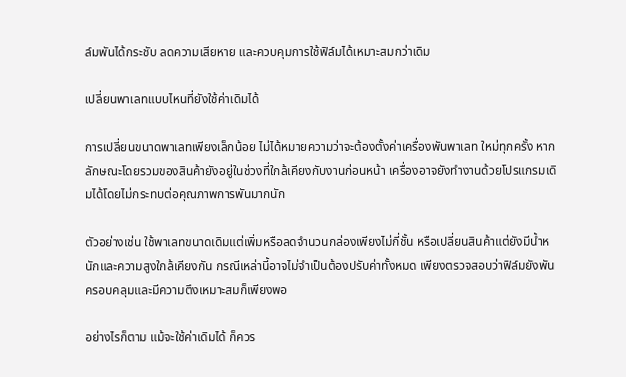ล์มพันได้กระชับ ลดความเสียหาย และควบคุมการใช้ฟิล์มได้เหมาะสมกว่าเดิม

เปลี่ยนพาเลทแบบไหนที่ยังใช้ค่าเดิมได้

การเปลี่ยนขนาดพาเลทเพียงเล็กน้อย ไม่ได้หมายความว่าจะต้องตั้งค่าเครื่องพันพาเลท ใหม่ทุกครั้ง หากลักษณะโดยรวมของสินค้ายังอยู่ในช่วงที่ใกล้เคียงกับงานก่อนหน้า เครื่องอาจยังทำงานด้วยโปรแกรมเดิมได้โดยไม่กระทบต่อคุณภาพการพันมากนัก

ตัวอย่างเช่น ใช้พาเลทขนาดเดิมแต่เพิ่มหรือลดจำนวนกล่องเพียงไม่กี่ชั้น หรือเปลี่ยนสินค้าแต่ยังมีน้ำหนักและความสูงใกล้เคียงกัน กรณีเหล่านี้อาจไม่จำเป็นต้องปรับค่าทั้งหมด เพียงตรวจสอบว่าฟิล์มยังพันครอบคลุมและมีความตึงเหมาะสมก็เพียงพอ

อย่างไรก็ตาม แม้จะใช้ค่าเดิมได้ ก็ควร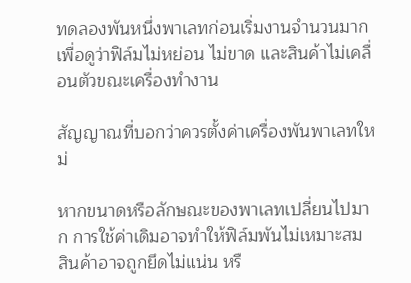ทดลองพันหนึ่งพาเลทก่อนเริ่มงานจำนวนมาก เพื่อดูว่าฟิล์มไม่หย่อน ไม่ขาด และสินค้าไม่เคลื่อนตัวขณะเครื่องทำงาน

สัญญาณที่บอกว่าควรตั้งค่าเครื่องพันพาเลทใหม่

หากขนาดหรือลักษณะของพาเลทเปลี่ยนไปมาก การใช้ค่าเดิมอาจทำให้ฟิล์มพันไม่เหมาะสม สินค้าอาจถูกยึดไม่แน่น หรื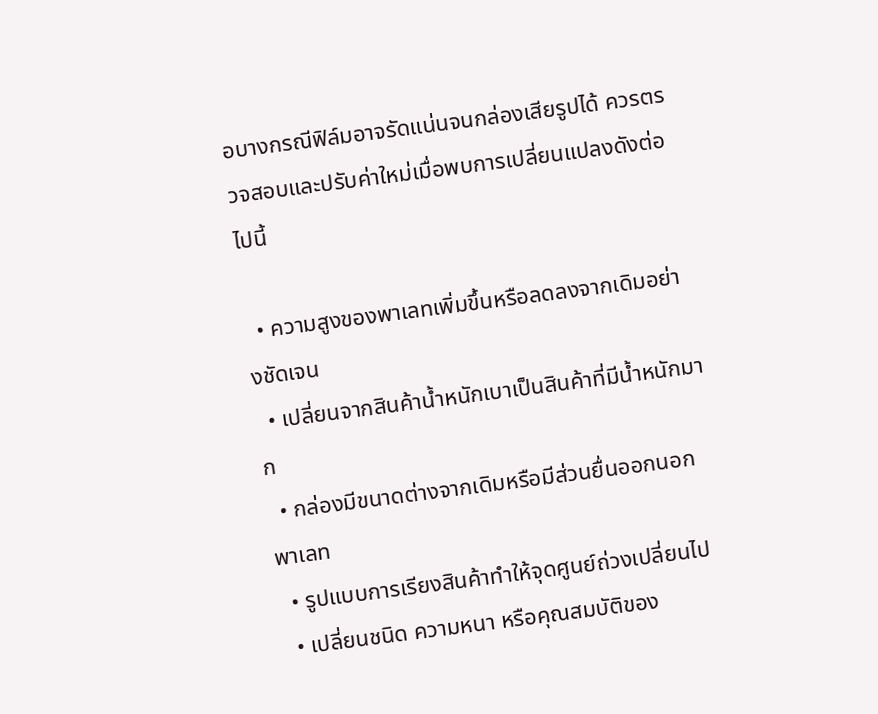อบางกรณีฟิล์มอาจรัดแน่นจนกล่องเสียรูปได้ ควรตรวจสอบและปรับค่าใหม่เมื่อพบการเปลี่ยนแปลงดังต่อไปนี้

  • ความสูงของพาเลทเพิ่มขึ้นหรือลดลงจากเดิมอย่างชัดเจน
  • เปลี่ยนจากสินค้าน้ำหนักเบาเป็นสินค้าที่มีน้ำหนักมาก
  • กล่องมีขนาดต่างจากเดิมหรือมีส่วนยื่นออกนอกพาเลท
  • รูปแบบการเรียงสินค้าทำให้จุดศูนย์ถ่วงเปลี่ยนไป
  • เปลี่ยนชนิด ความหนา หรือคุณสมบัติของ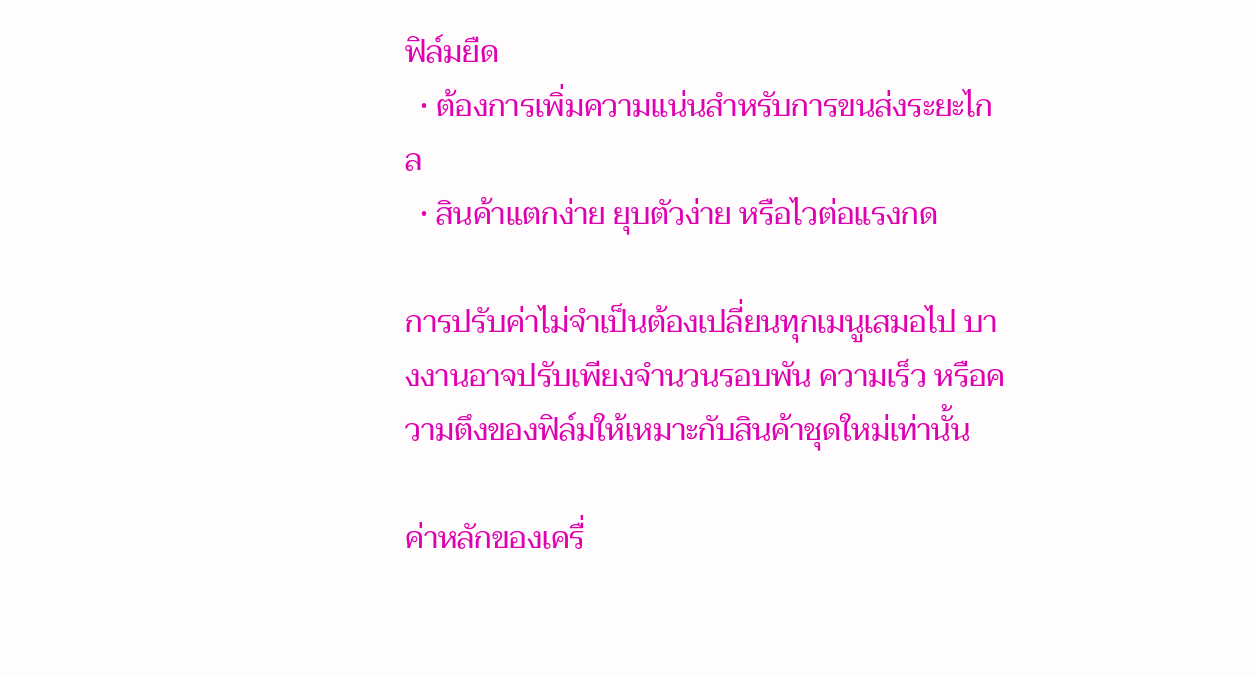ฟิล์มยืด
  • ต้องการเพิ่มความแน่นสำหรับการขนส่งระยะไกล
  • สินค้าแตกง่าย ยุบตัวง่าย หรือไวต่อแรงกด

การปรับค่าไม่จำเป็นต้องเปลี่ยนทุกเมนูเสมอไป บางงานอาจปรับเพียงจำนวนรอบพัน ความเร็ว หรือความตึงของฟิล์มให้เหมาะกับสินค้าชุดใหม่เท่านั้น

ค่าหลักของเครื่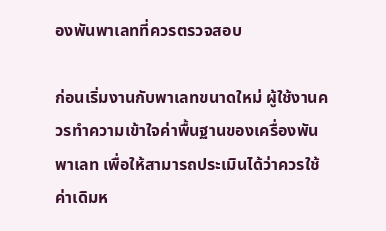องพันพาเลทที่ควรตรวจสอบ

ก่อนเริ่มงานกับพาเลทขนาดใหม่ ผู้ใช้งานควรทำความเข้าใจค่าพื้นฐานของเครื่องพันพาเลท เพื่อให้สามารถประเมินได้ว่าควรใช้ค่าเดิมห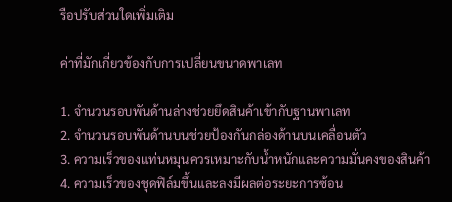รือปรับส่วนใดเพิ่มเติม

ค่าที่มักเกี่ยวข้องกับการเปลี่ยนขนาดพาเลท

1. จำนวนรอบพันด้านล่างช่วยยึดสินค้าเข้ากับฐานพาเลท
2. จำนวนรอบพันด้านบนช่วยป้องกันกล่องด้านบนเคลื่อนตัว
3. ความเร็วของแท่นหมุนควรเหมาะกับน้ำหนักและความมั่นคงของสินค้า
4. ความเร็วของชุดฟิล์มขึ้นและลงมีผลต่อระยะการซ้อน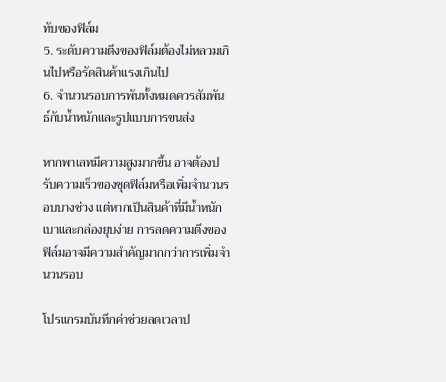ทับของฟิล์ม
5. ระดับความตึงของฟิล์มต้องไม่หลวมเกินไปหรือรัดสินค้าแรงเกินไป
6. จำนวนรอบการพันทั้งหมดควรสัมพันธ์กับน้ำหนักและรูปแบบการขนส่ง

หากพาเลทมีความสูงมากขึ้น อาจต้องปรับความเร็วของชุดฟิล์มหรือเพิ่มจำนวนรอบบางช่วง แต่หากเป็นสินค้าที่มีน้ำหนักเบาและกล่องยุบง่าย การลดความตึงของฟิล์มอาจมีความสำคัญมากกว่าการเพิ่มจำนวนรอบ

โปรแกรมบันทึกค่าช่วยลดเวลาป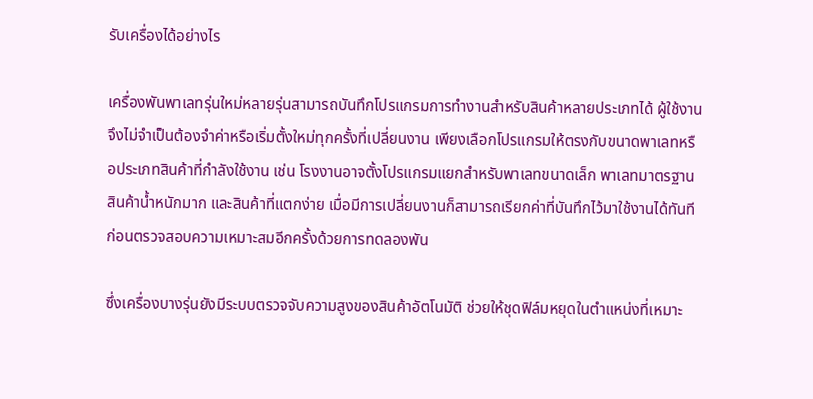รับเครื่องได้อย่างไร

เครื่องพันพาเลทรุ่นใหม่หลายรุ่นสามารถบันทึกโปรแกรมการทำงานสำหรับสินค้าหลายประเภทได้ ผู้ใช้งานจึงไม่จำเป็นต้องจำค่าหรือเริ่มตั้งใหม่ทุกครั้งที่เปลี่ยนงาน เพียงเลือกโปรแกรมให้ตรงกับขนาดพาเลทหรือประเภทสินค้าที่กำลังใช้งาน เช่น โรงงานอาจตั้งโปรแกรมแยกสำหรับพาเลทขนาดเล็ก พาเลทมาตรฐาน สินค้าน้ำหนักมาก และสินค้าที่แตกง่าย เมื่อมีการเปลี่ยนงานก็สามารถเรียกค่าที่บันทึกไว้มาใช้งานได้ทันที ก่อนตรวจสอบความเหมาะสมอีกครั้งด้วยการทดลองพัน

ซึ่งเครื่องบางรุ่นยังมีระบบตรวจจับความสูงของสินค้าอัตโนมัติ ช่วยให้ชุดฟิล์มหยุดในตำแหน่งที่เหมาะ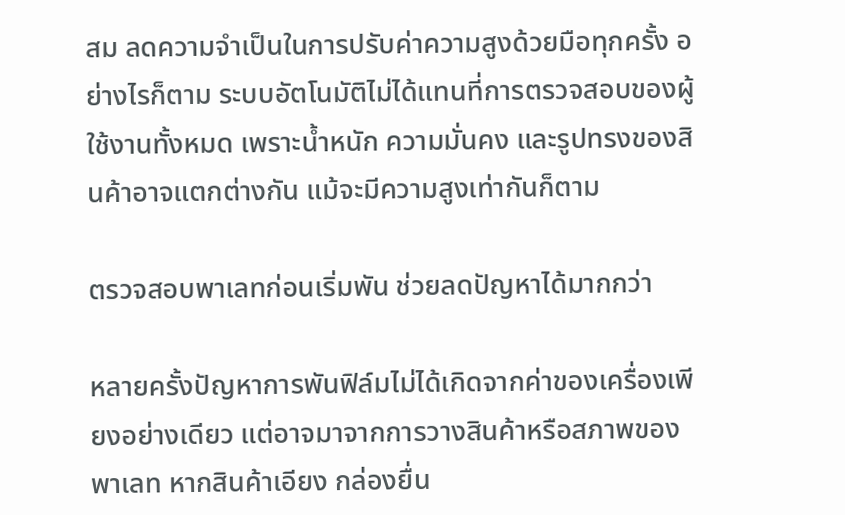สม ลดความจำเป็นในการปรับค่าความสูงด้วยมือทุกครั้ง อย่างไรก็ตาม ระบบอัตโนมัติไม่ได้แทนที่การตรวจสอบของผู้ใช้งานทั้งหมด เพราะน้ำหนัก ความมั่นคง และรูปทรงของสินค้าอาจแตกต่างกัน แม้จะมีความสูงเท่ากันก็ตาม

ตรวจสอบพาเลทก่อนเริ่มพัน ช่วยลดปัญหาได้มากกว่า

หลายครั้งปัญหาการพันฟิล์มไม่ได้เกิดจากค่าของเครื่องเพียงอย่างเดียว แต่อาจมาจากการวางสินค้าหรือสภาพของพาเลท หากสินค้าเอียง กล่องยื่น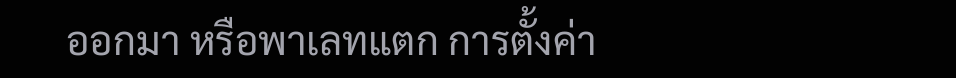ออกมา หรือพาเลทแตก การตั้งค่า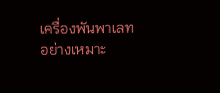เครื่องพันพาเลทอย่างเหมาะ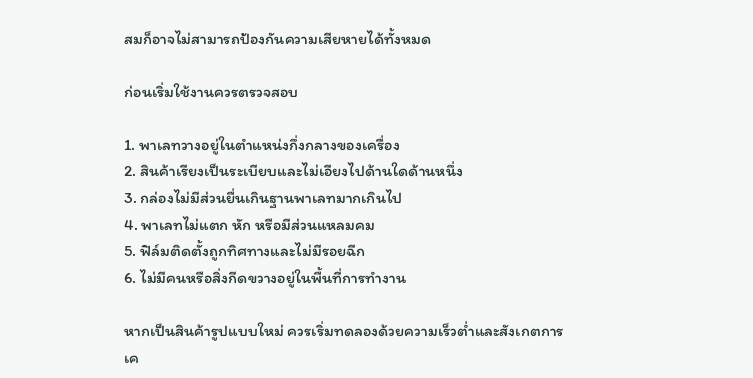สมก็อาจไม่สามารถป้องกันความเสียหายได้ทั้งหมด

ก่อนเริ่มใช้งานควรตรวจสอบ

1. พาเลทวางอยู่ในตำแหน่งกึ่งกลางของเครื่อง
2. สินค้าเรียงเป็นระเบียบและไม่เอียงไปด้านใดด้านหนึ่ง
3. กล่องไม่มีส่วนยื่นเกินฐานพาเลทมากเกินไป
4. พาเลทไม่แตก หัก หรือมีส่วนแหลมคม
5. ฟิล์มติดตั้งถูกทิศทางและไม่มีรอยฉีก
6. ไม่มีคนหรือสิ่งกีดขวางอยู่ในพื้นที่การทำงาน

หากเป็นสินค้ารูปแบบใหม่ ควรเริ่มทดลองด้วยความเร็วต่ำและสังเกตการเค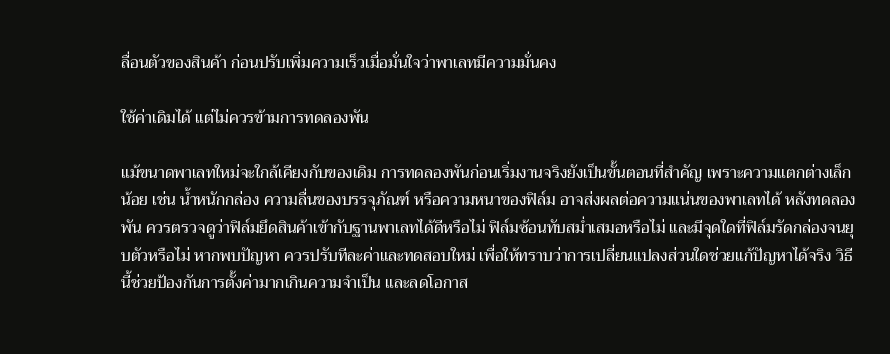ลื่อนตัวของสินค้า ก่อนปรับเพิ่มความเร็วเมื่อมั่นใจว่าพาเลทมีความมั่นคง

ใช้ค่าเดิมได้ แต่ไม่ควรข้ามการทดลองพัน

แม้ขนาดพาเลทใหม่จะใกล้เคียงกับของเดิม การทดลองพันก่อนเริ่มงานจริงยังเป็นขั้นตอนที่สำคัญ เพราะความแตกต่างเล็กน้อย เช่น น้ำหนักกล่อง ความลื่นของบรรจุภัณฑ์ หรือความหนาของฟิล์ม อาจส่งผลต่อความแน่นของพาเลทได้ หลังทดลองพัน ควรตรวจดูว่าฟิล์มยึดสินค้าเข้ากับฐานพาเลทได้ดีหรือไม่ ฟิล์มซ้อนทับสม่ำเสมอหรือไม่ และมีจุดใดที่ฟิล์มรัดกล่องจนยุบตัวหรือไม่ หากพบปัญหา ควรปรับทีละค่าและทดสอบใหม่ เพื่อให้ทราบว่าการเปลี่ยนแปลงส่วนใดช่วยแก้ปัญหาได้จริง วิธีนี้ช่วยป้องกันการตั้งค่ามากเกินความจำเป็น และลดโอกาส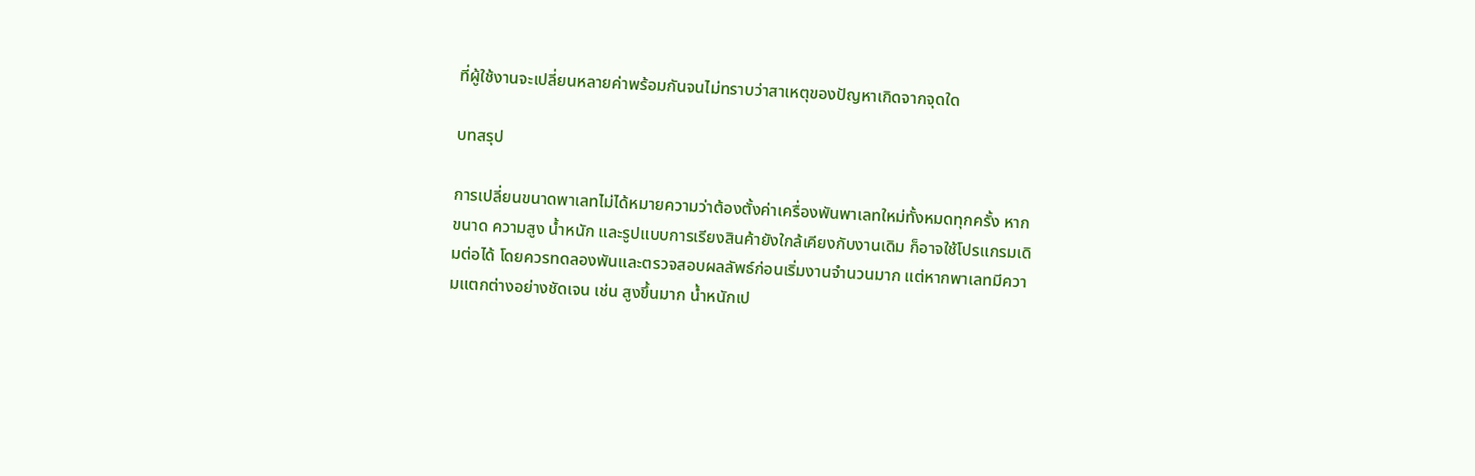ที่ผู้ใช้งานจะเปลี่ยนหลายค่าพร้อมกันจนไม่ทราบว่าสาเหตุของปัญหาเกิดจากจุดใด

บทสรุป

การเปลี่ยนขนาดพาเลทไม่ได้หมายความว่าต้องตั้งค่าเครื่องพันพาเลทใหม่ทั้งหมดทุกครั้ง หากขนาด ความสูง น้ำหนัก และรูปแบบการเรียงสินค้ายังใกล้เคียงกับงานเดิม ก็อาจใช้โปรแกรมเดิมต่อได้ โดยควรทดลองพันและตรวจสอบผลลัพธ์ก่อนเริ่มงานจำนวนมาก แต่หากพาเลทมีความแตกต่างอย่างชัดเจน เช่น สูงขึ้นมาก น้ำหนักเป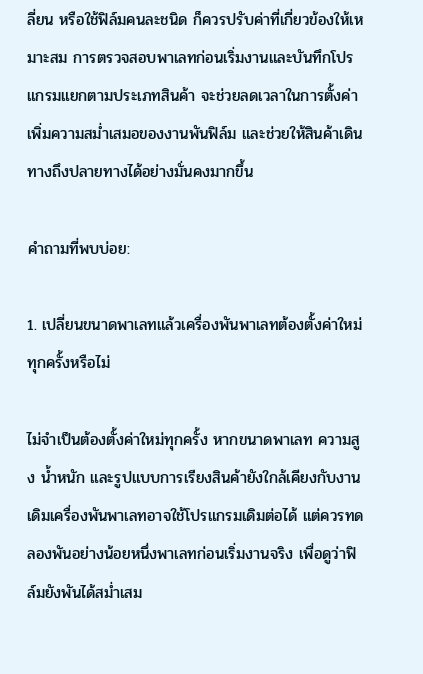ลี่ยน หรือใช้ฟิล์มคนละชนิด ก็ควรปรับค่าที่เกี่ยวข้องให้เหมาะสม การตรวจสอบพาเลทก่อนเริ่มงานและบันทึกโปรแกรมแยกตามประเภทสินค้า จะช่วยลดเวลาในการตั้งค่า เพิ่มความสม่ำเสมอของงานพันฟิล์ม และช่วยให้สินค้าเดินทางถึงปลายทางได้อย่างมั่นคงมากขึ้น

คำถามที่พบบ่อย:

1. เปลี่ยนขนาดพาเลทแล้วเครื่องพันพาเลทต้องตั้งค่าใหม่ทุกครั้งหรือไม่

ไม่จำเป็นต้องตั้งค่าใหม่ทุกครั้ง หากขนาดพาเลท ความสูง น้ำหนัก และรูปแบบการเรียงสินค้ายังใกล้เคียงกับงานเดิมเครื่องพันพาเลทอาจใช้โปรแกรมเดิมต่อได้ แต่ควรทดลองพันอย่างน้อยหนึ่งพาเลทก่อนเริ่มงานจริง เพื่อดูว่าฟิล์มยังพันได้สม่ำเสม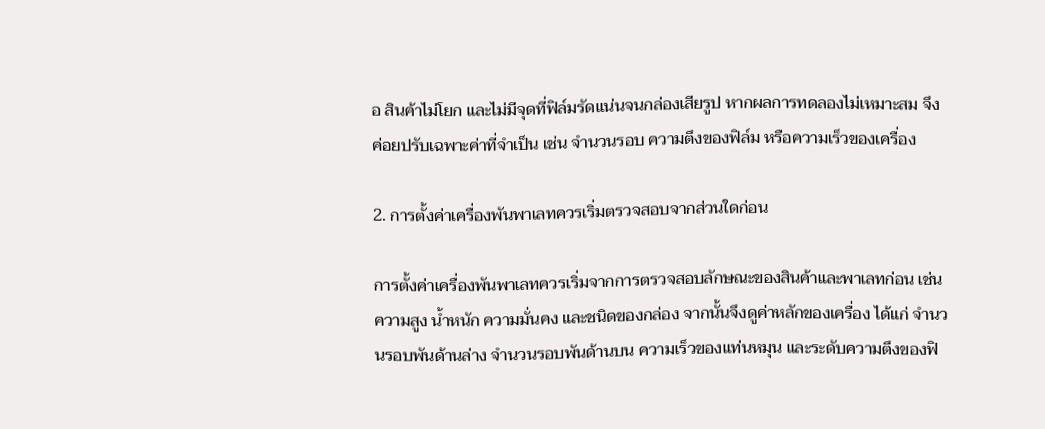อ สินค้าไม่โยก และไม่มีจุดที่ฟิล์มรัดแน่นจนกล่องเสียรูป หากผลการทดลองไม่เหมาะสม จึงค่อยปรับเฉพาะค่าที่จำเป็น เช่น จำนวนรอบ ความตึงของฟิล์ม หรือความเร็วของเครื่อง

2. การตั้งค่าเครื่องพันพาเลทควรเริ่มตรวจสอบจากส่วนใดก่อน

การตั้งค่าเครื่องพันพาเลทควรเริ่มจากการตรวจสอบลักษณะของสินค้าและพาเลทก่อน เช่น ความสูง น้ำหนัก ความมั่นคง และชนิดของกล่อง จากนั้นจึงดูค่าหลักของเครื่อง ได้แก่ จำนวนรอบพันด้านล่าง จำนวนรอบพันด้านบน ความเร็วของแท่นหมุน และระดับความตึงของฟิ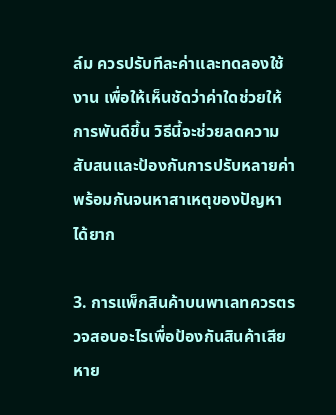ล์ม ควรปรับทีละค่าและทดลองใช้งาน เพื่อให้เห็นชัดว่าค่าใดช่วยให้การพันดีขึ้น วิธีนี้จะช่วยลดความสับสนและป้องกันการปรับหลายค่าพร้อมกันจนหาสาเหตุของปัญหาได้ยาก

3. การแพ็กสินค้าบนพาเลทควรตรวจสอบอะไรเพื่อป้องกันสินค้าเสียหาย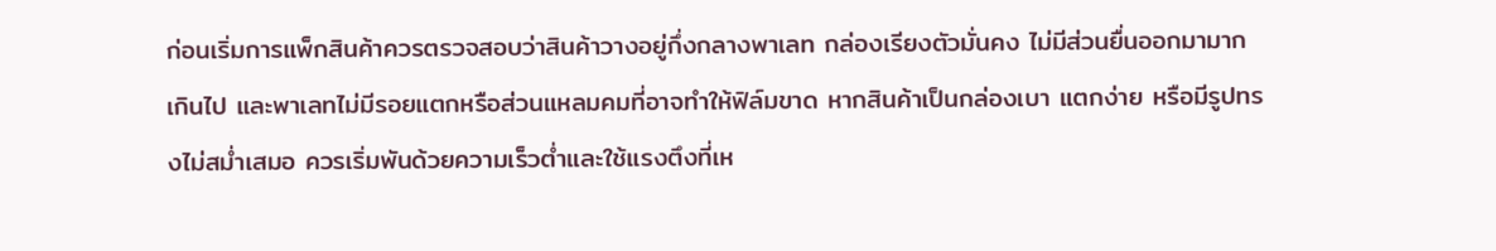ก่อนเริ่มการแพ็กสินค้าควรตรวจสอบว่าสินค้าวางอยู่กึ่งกลางพาเลท กล่องเรียงตัวมั่นคง ไม่มีส่วนยื่นออกมามากเกินไป และพาเลทไม่มีรอยแตกหรือส่วนแหลมคมที่อาจทำให้ฟิล์มขาด หากสินค้าเป็นกล่องเบา แตกง่าย หรือมีรูปทรงไม่สม่ำเสมอ ควรเริ่มพันด้วยความเร็วต่ำและใช้แรงตึงที่เห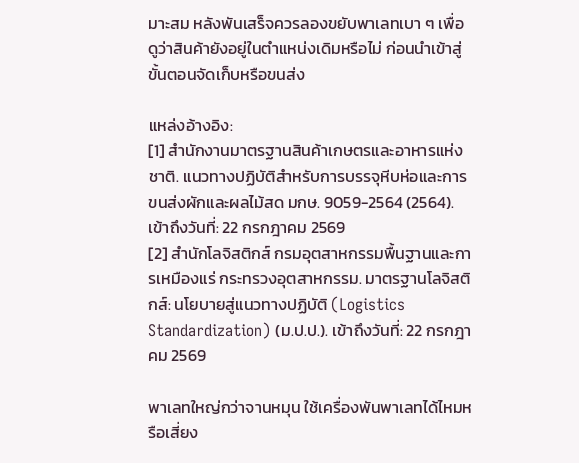มาะสม หลังพันเสร็จควรลองขยับพาเลทเบา ๆ เพื่อดูว่าสินค้ายังอยู่ในตำแหน่งเดิมหรือไม่ ก่อนนำเข้าสู่ขั้นตอนจัดเก็บหรือขนส่ง

แหล่งอ้างอิง:
[1] สำนักงานมาตรฐานสินค้าเกษตรและอาหารแห่งชาติ. แนวทางปฏิบัติสำหรับการบรรจุหีบห่อและการขนส่งผักและผลไม้สด มกษ. 9059-2564 (2564). เข้าถึงวันที่: 22 กรกฎาคม 2569
[2] สำนักโลจิสติกส์ กรมอุตสาหกรรมพื้นฐานและการเหมืองแร่ กระทรวงอุตสาหกรรม. มาตรฐานโลจิสติกส์: นโยบายสู่แนวทางปฏิบัติ (Logistics Standardization) (ม.ป.ป.). เข้าถึงวันที่: 22 กรกฎาคม 2569

พาเลทใหญ่กว่าจานหมุน ใช้เครื่องพันพาเลทได้ไหมหรือเสี่ยง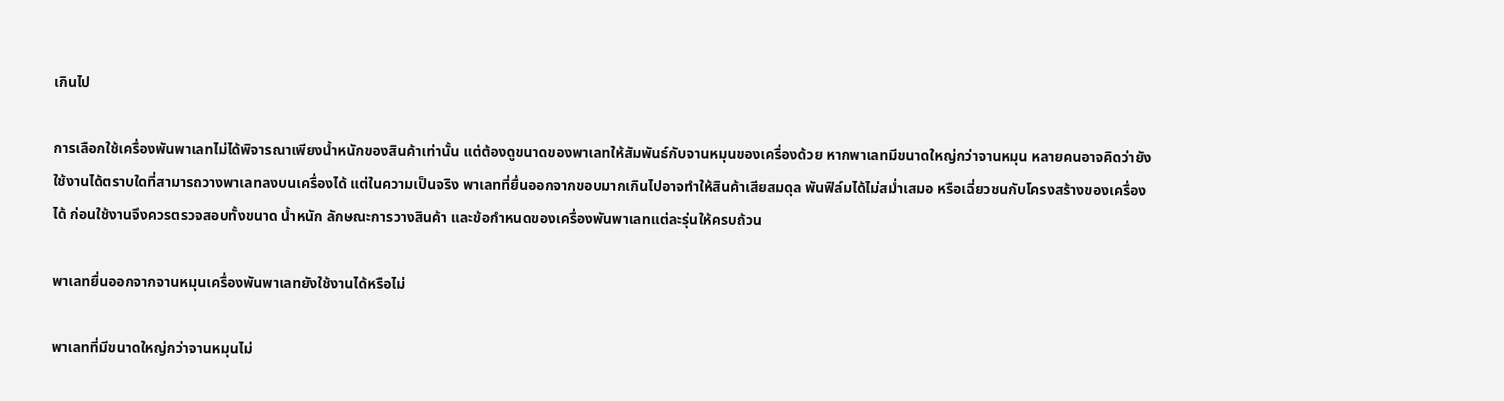เกินไป

การเลือกใช้เครื่องพันพาเลทไม่ได้พิจารณาเพียงน้ำหนักของสินค้าเท่านั้น แต่ต้องดูขนาดของพาเลทให้สัมพันธ์กับจานหมุนของเครื่องด้วย หากพาเลทมีขนาดใหญ่กว่าจานหมุน หลายคนอาจคิดว่ายังใช้งานได้ตราบใดที่สามารถวางพาเลทลงบนเครื่องได้ แต่ในความเป็นจริง พาเลทที่ยื่นออกจากขอบมากเกินไปอาจทำให้สินค้าเสียสมดุล พันฟิล์มได้ไม่สม่ำเสมอ หรือเฉี่ยวชนกับโครงสร้างของเครื่องได้ ก่อนใช้งานจึงควรตรวจสอบทั้งขนาด น้ำหนัก ลักษณะการวางสินค้า และข้อกำหนดของเครื่องพันพาเลทแต่ละรุ่นให้ครบถ้วน

พาเลทยื่นออกจากจานหมุนเครื่องพันพาเลทยังใช้งานได้หรือไม่

พาเลทที่มีขนาดใหญ่กว่าจานหมุนไม่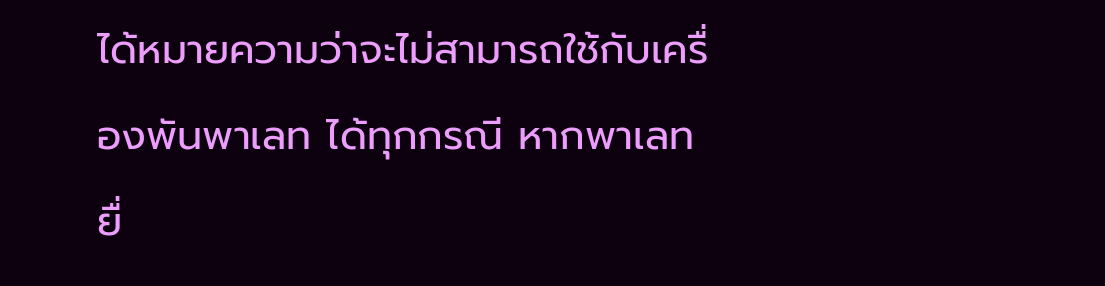ได้หมายความว่าจะไม่สามารถใช้กับเครื่องพันพาเลท ได้ทุกกรณี หากพาเลทยื่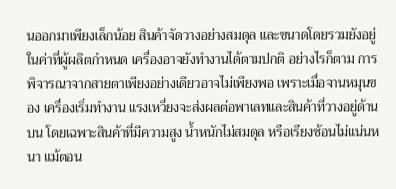นออกมาเพียงเล็กน้อย สินค้าจัดวางอย่างสมดุล และขนาดโดยรวมยังอยู่ในค่าที่ผู้ผลิตกำหนด เครื่องอาจยังทำงานได้ตามปกติ อย่างไรก็ตาม การพิจารณาจากสายตาเพียงอย่างเดียวอาจไม่เพียงพอ เพราะเมื่อจานหมุนของ เครื่องเริ่มทำงาน แรงเหวี่ยงจะส่งผลต่อพาเลทและสินค้าที่วางอยู่ด้านบน โดยเฉพาะสินค้าที่มีความสูง น้ำหนักไม่สมดุล หรือเรียงซ้อนไม่แน่นหนา แม้ตอน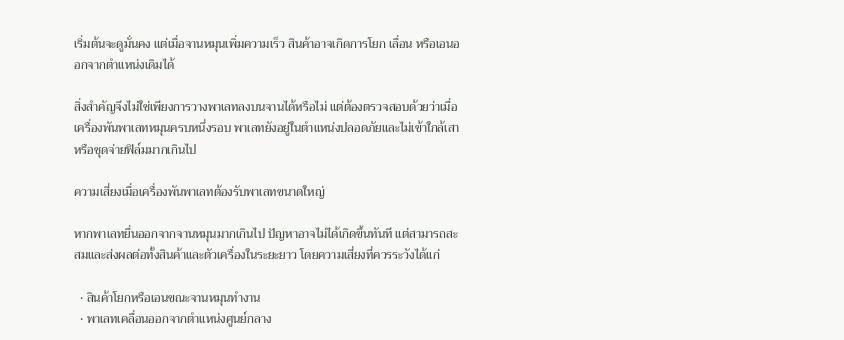เริ่มต้นจะดูมั่นคง แต่เมื่อจานหมุนเพิ่มความเร็ว สินค้าอาจเกิดการโยก เลื่อน หรือเอนออกจากตำแหน่งเดิมได้

สิ่งสำคัญจึงไม่ใช่เพียงการวางพาเลทลงบนจานได้หรือไม่ แต่ต้องตรวจสอบด้วยว่าเมื่อเครื่องพันพาเลทหมุนครบหนึ่งรอบ พาเลทยังอยู่ในตำแหน่งปลอดภัยและไม่เข้าใกล้เสาหรือชุดจ่ายฟิล์มมากเกินไป

ความเสี่ยงเมื่อเครื่องพันพาเลทต้องรับพาเลทขนาดใหญ่

หากพาเลทยื่นออกจากจานหมุนมากเกินไป ปัญหาอาจไม่ได้เกิดขึ้นทันที แต่สามารถสะสมและส่งผลต่อทั้งสินค้าและตัวเครื่องในระยะยาว โดยความเสี่ยงที่ควรระวังได้แก่

  • สินค้าโยกหรือเอนขณะจานหมุนทำงาน
  • พาเลทเคลื่อนออกจากตำแหน่งศูนย์กลาง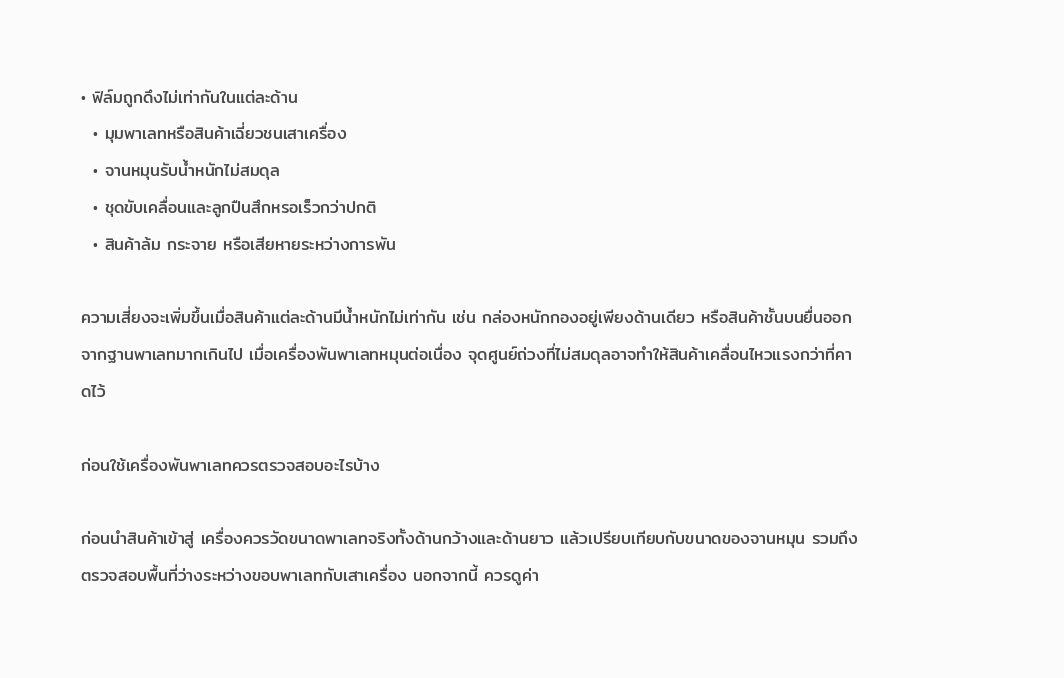• ฟิล์มถูกดึงไม่เท่ากันในแต่ละด้าน
  • มุมพาเลทหรือสินค้าเฉี่ยวชนเสาเครื่อง
  • จานหมุนรับน้ำหนักไม่สมดุล
  • ชุดขับเคลื่อนและลูกปืนสึกหรอเร็วกว่าปกติ
  • สินค้าล้ม กระจาย หรือเสียหายระหว่างการพัน

ความเสี่ยงจะเพิ่มขึ้นเมื่อสินค้าแต่ละด้านมีน้ำหนักไม่เท่ากัน เช่น กล่องหนักกองอยู่เพียงด้านเดียว หรือสินค้าชั้นบนยื่นออกจากฐานพาเลทมากเกินไป เมื่อเครื่องพันพาเลทหมุนต่อเนื่อง จุดศูนย์ถ่วงที่ไม่สมดุลอาจทำให้สินค้าเคลื่อนไหวแรงกว่าที่คาดไว้

ก่อนใช้เครื่องพันพาเลทควรตรวจสอบอะไรบ้าง

ก่อนนำสินค้าเข้าสู่ เครื่องควรวัดขนาดพาเลทจริงทั้งด้านกว้างและด้านยาว แล้วเปรียบเทียบกับขนาดของจานหมุน รวมถึงตรวจสอบพื้นที่ว่างระหว่างขอบพาเลทกับเสาเครื่อง นอกจากนี้ ควรดูค่า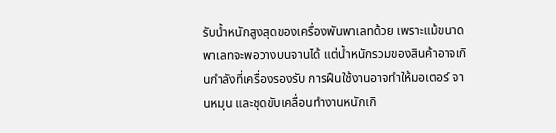รับน้ำหนักสูงสุดของเครื่องพันพาเลทด้วย เพราะแม้ขนาดพาเลทจะพอวางบนจานได้ แต่น้ำหนักรวมของสินค้าอาจเกินกำลังที่เครื่องรองรับ การฝืนใช้งานอาจทำให้มอเตอร์ จานหมุน และชุดขับเคลื่อนทำงานหนักเกิ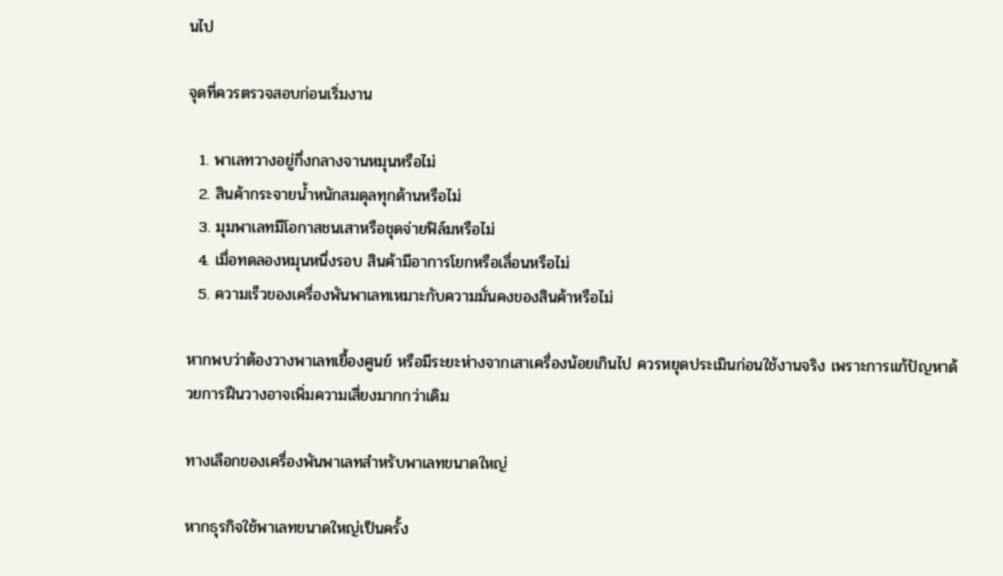นไป

จุดที่ควรตรวจสอบก่อนเริ่มงาน

  1. พาเลทวางอยู่กึ่งกลางจานหมุนหรือไม่
  2. สินค้ากระจายน้ำหนักสมดุลทุกด้านหรือไม่
  3. มุมพาเลทมีโอกาสชนเสาหรือชุดจ่ายฟิล์มหรือไม่
  4. เมื่อทดลองหมุนหนึ่งรอบ สินค้ามีอาการโยกหรือเลื่อนหรือไม่
  5. ความเร็วของเครื่องพันพาเลทเหมาะกับความมั่นคงของสินค้าหรือไม่

หากพบว่าต้องวางพาเลทเยื้องศูนย์ หรือมีระยะห่างจากเสาเครื่องน้อยเกินไป ควรหยุดประเมินก่อนใช้งานจริง เพราะการแก้ปัญหาด้วยการฝืนวางอาจเพิ่มความเสี่ยงมากกว่าเดิม

ทางเลือกของเครื่องพันพาเลทสำหรับพาเลทขนาดใหญ่

หากธุรกิจใช้พาเลทขนาดใหญ่เป็นครั้ง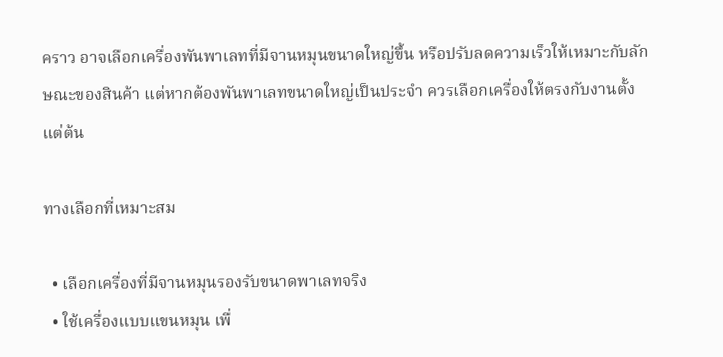คราว อาจเลือกเครื่องพันพาเลทที่มีจานหมุนขนาดใหญ่ขึ้น หรือปรับลดความเร็วให้เหมาะกับลักษณะของสินค้า แต่หากต้องพันพาเลทขนาดใหญ่เป็นประจำ ควรเลือกเครื่องให้ตรงกับงานตั้งแต่ต้น

ทางเลือกที่เหมาะสม

  • เลือกเครื่องที่มีจานหมุนรองรับขนาดพาเลทจริง
  • ใช้เครื่องแบบแขนหมุน เพื่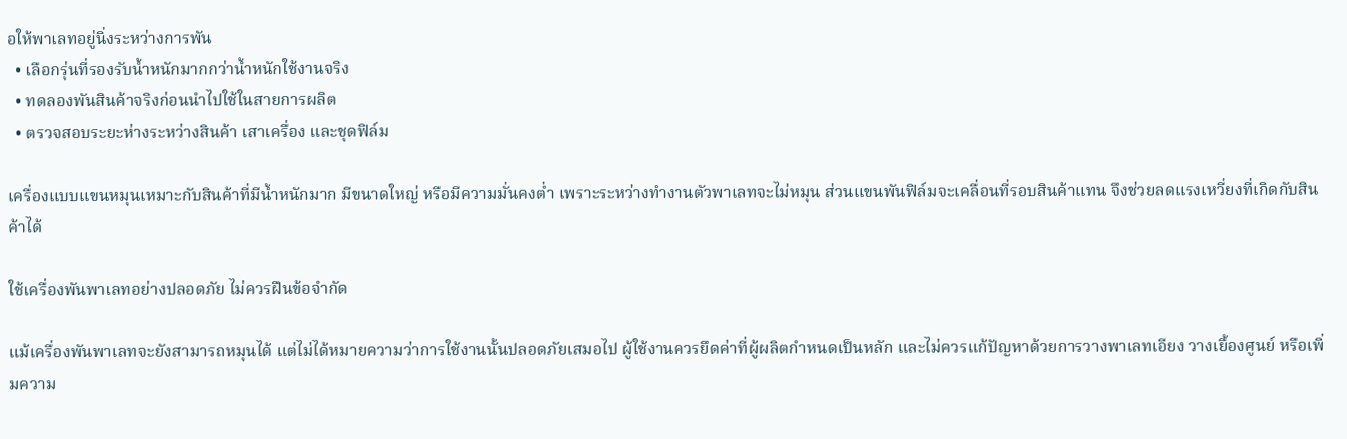อให้พาเลทอยู่นิ่งระหว่างการพัน
  • เลือกรุ่นที่รองรับน้ำหนักมากกว่าน้ำหนักใช้งานจริง
  • ทดลองพันสินค้าจริงก่อนนำไปใช้ในสายการผลิต
  • ตรวจสอบระยะห่างระหว่างสินค้า เสาเครื่อง และชุดฟิล์ม

เครื่องแบบแขนหมุนเหมาะกับสินค้าที่มีน้ำหนักมาก มีขนาดใหญ่ หรือมีความมั่นคงต่ำ เพราะระหว่างทำงานตัวพาเลทจะไม่หมุน ส่วนแขนพันฟิล์มจะเคลื่อนที่รอบสินค้าแทน จึงช่วยลดแรงเหวี่ยงที่เกิดกับสินค้าได้

ใช้เครื่องพันพาเลทอย่างปลอดภัย ไม่ควรฝืนข้อจำกัด

แม้เครื่องพันพาเลทจะยังสามารถหมุนได้ แต่ไม่ได้หมายความว่าการใช้งานนั้นปลอดภัยเสมอไป ผู้ใช้งานควรยึดค่าที่ผู้ผลิตกำหนดเป็นหลัก และไม่ควรแก้ปัญหาด้วยการวางพาเลทเอียง วางเยื้องศูนย์ หรือเพิ่มความ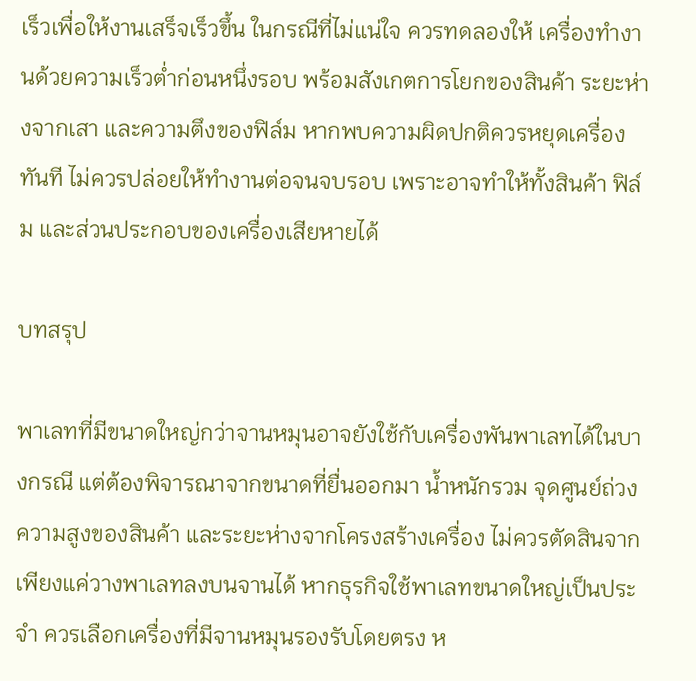เร็วเพื่อให้งานเสร็จเร็วขึ้น ในกรณีที่ไม่แน่ใจ ควรทดลองให้ เครื่องทำงานด้วยความเร็วต่ำก่อนหนึ่งรอบ พร้อมสังเกตการโยกของสินค้า ระยะห่างจากเสา และความตึงของฟิล์ม หากพบความผิดปกติควรหยุดเครื่องทันที ไม่ควรปล่อยให้ทำงานต่อจนจบรอบ เพราะอาจทำให้ทั้งสินค้า ฟิล์ม และส่วนประกอบของเครื่องเสียหายได้

บทสรุป

พาเลทที่มีขนาดใหญ่กว่าจานหมุนอาจยังใช้กับเครื่องพันพาเลทได้ในบางกรณี แต่ต้องพิจารณาจากขนาดที่ยื่นออกมา น้ำหนักรวม จุดศูนย์ถ่วง ความสูงของสินค้า และระยะห่างจากโครงสร้างเครื่อง ไม่ควรตัดสินจากเพียงแค่วางพาเลทลงบนจานได้ หากธุรกิจใช้พาเลทขนาดใหญ่เป็นประจำ ควรเลือกเครื่องที่มีจานหมุนรองรับโดยตรง ห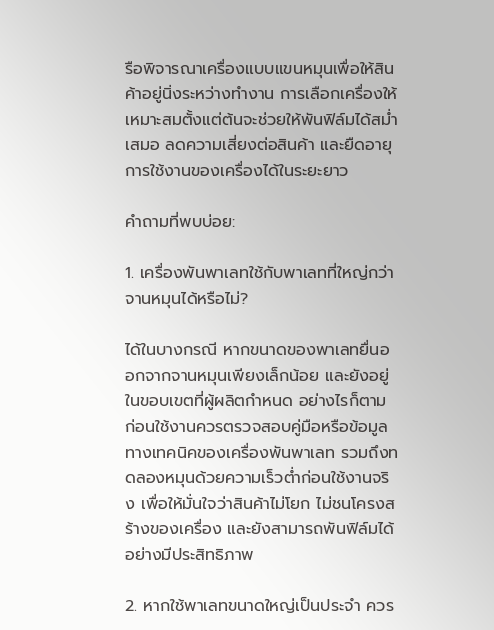รือพิจารณาเครื่องแบบแขนหมุนเพื่อให้สินค้าอยู่นิ่งระหว่างทำงาน การเลือกเครื่องให้เหมาะสมตั้งแต่ต้นจะช่วยให้พันฟิล์มได้สม่ำเสมอ ลดความเสี่ยงต่อสินค้า และยืดอายุการใช้งานของเครื่องได้ในระยะยาว

คำถามที่พบบ่อย:

1. เครื่องพันพาเลทใช้กับพาเลทที่ใหญ่กว่าจานหมุนได้หรือไม่?

ได้ในบางกรณี หากขนาดของพาเลทยื่นออกจากจานหมุนเพียงเล็กน้อย และยังอยู่ในขอบเขตที่ผู้ผลิตกำหนด อย่างไรก็ตาม ก่อนใช้งานควรตรวจสอบคู่มือหรือข้อมูลทางเทคนิคของเครื่องพันพาเลท รวมถึงทดลองหมุนด้วยความเร็วต่ำก่อนใช้งานจริง เพื่อให้มั่นใจว่าสินค้าไม่โยก ไม่ชนโครงสร้างของเครื่อง และยังสามารถพันฟิล์มได้อย่างมีประสิทธิภาพ

2. หากใช้พาเลทขนาดใหญ่เป็นประจำ ควร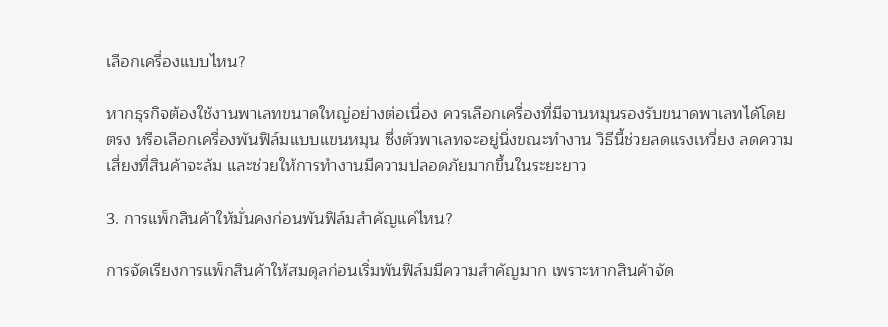เลือกเครื่องแบบไหน?

หากธุรกิจต้องใช้งานพาเลทขนาดใหญ่อย่างต่อเนื่อง ควรเลือกเครื่องที่มีจานหมุนรองรับขนาดพาเลทได้โดยตรง หรือเลือกเครื่องพันฟิล์มแบบแขนหมุน ซึ่งตัวพาเลทจะอยู่นิ่งขณะทำงาน วิธีนี้ช่วยลดแรงเหวี่ยง ลดความเสี่ยงที่สินค้าจะล้ม และช่วยให้การทำงานมีความปลอดภัยมากขึ้นในระยะยาว

3. การแพ็กสินค้าให้มั่นคงก่อนพันฟิล์มสำคัญแค่ไหน?

การจัดเรียงการแพ็กสินค้าให้สมดุลก่อนเริ่มพันฟิล์มมีความสำคัญมาก เพราะหากสินค้าจัด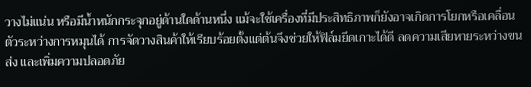วางไม่แน่น หรือมีน้ำหนักกระจุกอยู่ด้านใดด้านหนึ่ง แม้จะใช้เครื่องที่มีประสิทธิภาพก็ยังอาจเกิดการโยกหรือเคลื่อนตัวระหว่างการหมุนได้ การจัดวางสินค้าให้เรียบร้อยตั้งแต่ต้นจึงช่วยให้ฟิล์มยึดเกาะได้ดี ลดความเสียหายระหว่างขนส่ง และเพิ่มความปลอดภัย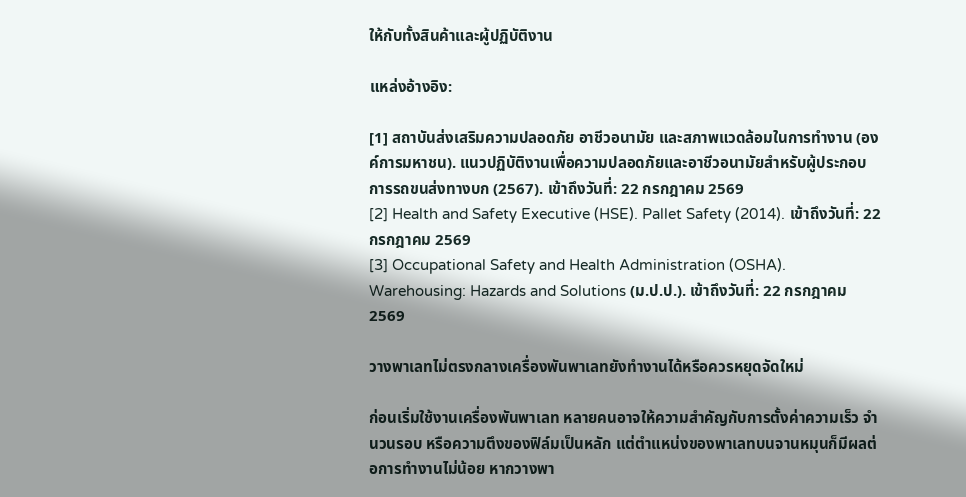ให้กับทั้งสินค้าและผู้ปฏิบัติงาน

แหล่งอ้างอิง:

[1] สถาบันส่งเสริมความปลอดภัย อาชีวอนามัย และสภาพแวดล้อมในการทำงาน (องค์การมหาชน). แนวปฏิบัติงานเพื่อความปลอดภัยและอาชีวอนามัยสำหรับผู้ประกอบการรถขนส่งทางบก (2567). เข้าถึงวันที่: 22 กรกฎาคม 2569
[2] Health and Safety Executive (HSE). Pallet Safety (2014). เข้าถึงวันที่: 22 กรกฎาคม 2569
[3] Occupational Safety and Health Administration (OSHA). Warehousing: Hazards and Solutions (ม.ป.ป.). เข้าถึงวันที่: 22 กรกฎาคม 2569

วางพาเลทไม่ตรงกลางเครื่องพันพาเลทยังทำงานได้หรือควรหยุดจัดใหม่

ก่อนเริ่มใช้งานเครื่องพันพาเลท หลายคนอาจให้ความสำคัญกับการตั้งค่าความเร็ว จำนวนรอบ หรือความตึงของฟิล์มเป็นหลัก แต่ตำแหน่งของพาเลทบนจานหมุนก็มีผลต่อการทำงานไม่น้อย หากวางพา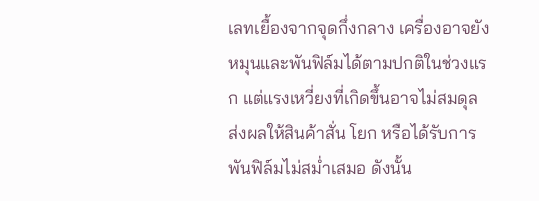เลทเยื้องจากจุดกึ่งกลาง เครื่องอาจยังหมุนและพันฟิล์มได้ตามปกติในช่วงแรก แต่แรงเหวี่ยงที่เกิดขึ้นอาจไม่สมดุล ส่งผลให้สินค้าสั่น โยก หรือได้รับการพันฟิล์มไม่สม่ำเสมอ ดังนั้น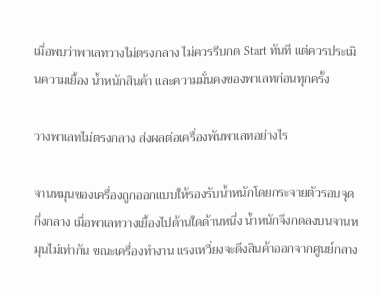เมื่อพบว่าพาเลทวางไม่ตรงกลาง ไม่ควรรีบกด Start ทันที แต่ควรประเมินความเยื้อง น้ำหนักสินค้า และความมั่นคงของพาเลทก่อนทุกครั้ง

วางพาเลทไม่ตรงกลาง ส่งผลต่อเครื่องพันพาเลทอย่างไร

จานหมุนของเครื่องถูกออกแบบให้รองรับน้ำหนักโดยกระจายตัวรอบจุดกึ่งกลาง เมื่อพาเลทวางเยื้องไปด้านใดด้านหนึ่ง น้ำหนักจึงกดลงบนจานหมุนไม่เท่ากัน ขณะเครื่องทำงาน แรงเหวี่ยงจะดึงสินค้าออกจากศูนย์กลาง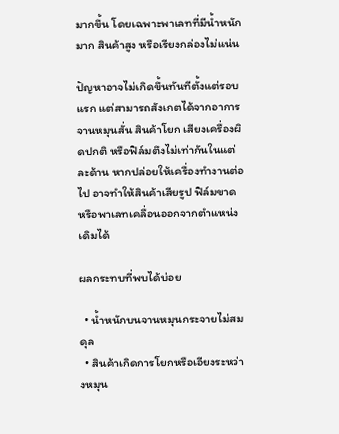มากขึ้น โดยเฉพาะพาเลทที่มีน้ำหนักมาก สินค้าสูง หรือเรียงกล่องไม่แน่น

ปัญหาอาจไม่เกิดขึ้นทันทีตั้งแต่รอบแรก แต่สามารถสังเกตได้จากอาการจานหมุนสั่น สินค้าโยก เสียงเครื่องผิดปกติ หรือฟิล์มตึงไม่เท่ากันในแต่ละด้าน หากปล่อยให้เครื่องทำงานต่อไป อาจทำให้สินค้าเสียรูป ฟิล์มขาด หรือพาเลทเคลื่อนออกจากตำแหน่งเดิมได้

ผลกระทบที่พบได้บ่อย

  • น้ำหนักบนจานหมุนกระจายไม่สมดุล
  • สินค้าเกิดการโยกหรือเอียงระหว่างหมุน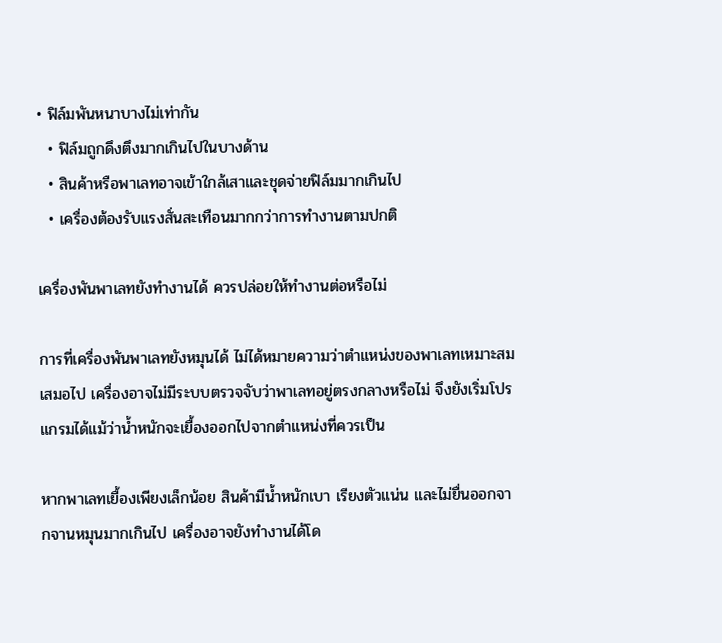• ฟิล์มพันหนาบางไม่เท่ากัน
  • ฟิล์มถูกดึงตึงมากเกินไปในบางด้าน
  • สินค้าหรือพาเลทอาจเข้าใกล้เสาและชุดจ่ายฟิล์มมากเกินไป
  • เครื่องต้องรับแรงสั่นสะเทือนมากกว่าการทำงานตามปกติ

เครื่องพันพาเลทยังทำงานได้ ควรปล่อยให้ทำงานต่อหรือไม่

การที่เครื่องพันพาเลทยังหมุนได้ ไม่ได้หมายความว่าตำแหน่งของพาเลทเหมาะสมเสมอไป เครื่องอาจไม่มีระบบตรวจจับว่าพาเลทอยู่ตรงกลางหรือไม่ จึงยังเริ่มโปรแกรมได้แม้ว่าน้ำหนักจะเยื้องออกไปจากตำแหน่งที่ควรเป็น

หากพาเลทเยื้องเพียงเล็กน้อย สินค้ามีน้ำหนักเบา เรียงตัวแน่น และไม่ยื่นออกจากจานหมุนมากเกินไป เครื่องอาจยังทำงานได้โด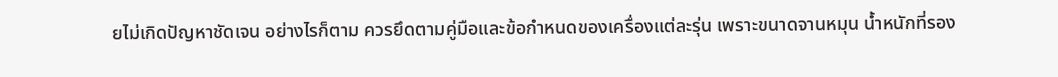ยไม่เกิดปัญหาชัดเจน อย่างไรก็ตาม ควรยึดตามคู่มือและข้อกำหนดของเครื่องแต่ละรุ่น เพราะขนาดจานหมุน น้ำหนักที่รอง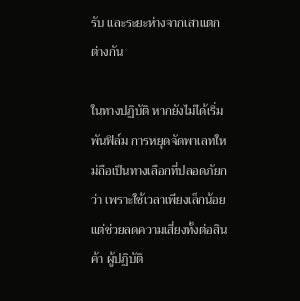รับ และระยะห่างจากเสาแตกต่างกัน

ในทางปฏิบัติ หากยังไม่ได้เริ่มพันฟิล์ม การหยุดจัดพาเลทใหม่ถือเป็นทางเลือกที่ปลอดภัยกว่า เพราะใช้เวลาเพียงเล็กน้อย แต่ช่วยลดความเสี่ยงทั้งต่อสินค้า ผู้ปฏิบัติ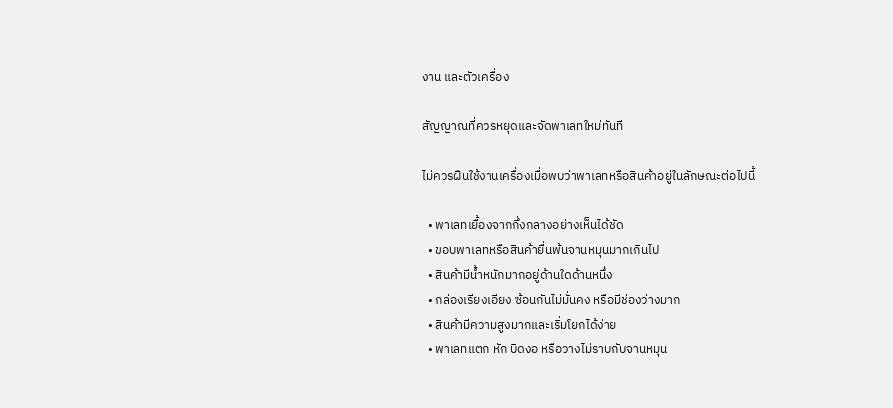งาน และตัวเครื่อง

สัญญาณที่ควรหยุดและจัดพาเลทใหม่ทันที

ไม่ควรฝืนใช้งานเครื่องเมื่อพบว่าพาเลทหรือสินค้าอยู่ในลักษณะต่อไปนี้

  • พาเลทเยื้องจากกึ่งกลางอย่างเห็นได้ชัด
  • ขอบพาเลทหรือสินค้ายื่นพ้นจานหมุนมากเกินไป
  • สินค้ามีน้ำหนักมากอยู่ด้านใดด้านหนึ่ง
  • กล่องเรียงเอียง ซ้อนกันไม่มั่นคง หรือมีช่องว่างมาก
  • สินค้ามีความสูงมากและเริ่มโยกได้ง่าย
  • พาเลทแตก หัก บิดงอ หรือวางไม่ราบกับจานหมุน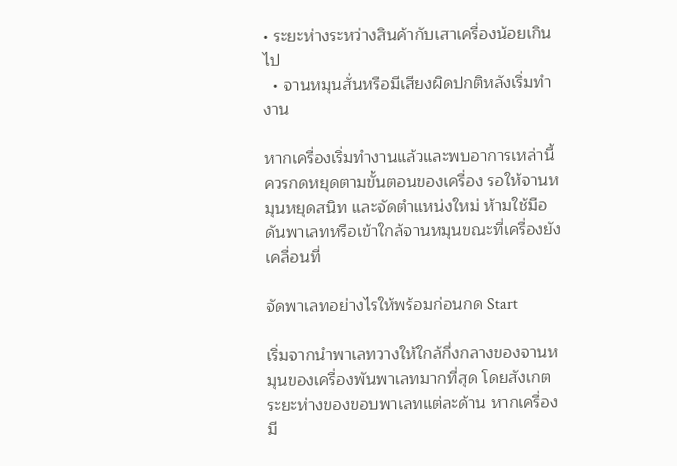• ระยะห่างระหว่างสินค้ากับเสาเครื่องน้อยเกินไป
  • จานหมุนสั่นหรือมีเสียงผิดปกติหลังเริ่มทำงาน

หากเครื่องเริ่มทำงานแล้วและพบอาการเหล่านี้ ควรกดหยุดตามขั้นตอนของเครื่อง รอให้จานหมุนหยุดสนิท และจัดตำแหน่งใหม่ ห้ามใช้มือดันพาเลทหรือเข้าใกล้จานหมุนขณะที่เครื่องยังเคลื่อนที่

จัดพาเลทอย่างไรให้พร้อมก่อนกด Start

เริ่มจากนำพาเลทวางให้ใกล้กึ่งกลางของจานหมุนของเครื่องพันพาเลทมากที่สุด โดยสังเกตระยะห่างของขอบพาเลทแต่ละด้าน หากเครื่องมี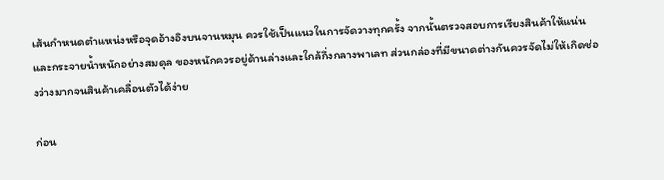เส้นกำหนดตำแหน่งหรือจุดอ้างอิงบนจานหมุน ควรใช้เป็นแนวในการจัดวางทุกครั้ง จากนั้นตรวจสอบการเรียงสินค้าให้แน่นและกระจายน้ำหนักอย่างสมดุล ของหนักควรอยู่ด้านล่างและใกล้กึ่งกลางพาเลท ส่วนกล่องที่มีขนาดต่างกันควรจัดไม่ให้เกิดช่องว่างมากจนสินค้าเคลื่อนตัวได้ง่าย

ก่อน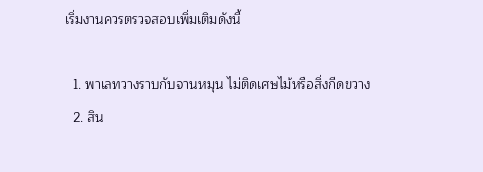เริ่มงานควรตรวจสอบเพิ่มเติมดังนี้

  1. พาเลทวางราบกับจานหมุน ไม่ติดเศษไม้หรือสิ่งกีดขวาง
  2. สิน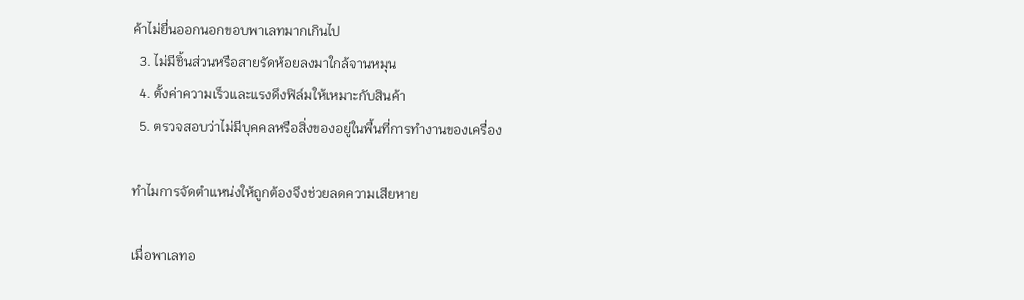ค้าไม่ยื่นออกนอกขอบพาเลทมากเกินไป
  3. ไม่มีชิ้นส่วนหรือสายรัดห้อยลงมาใกล้จานหมุน
  4. ตั้งค่าความเร็วและแรงดึงฟิล์มให้เหมาะกับสินค้า
  5. ตรวจสอบว่าไม่มีบุคคลหรือสิ่งของอยู่ในพื้นที่การทำงานของเครื่อง

ทำไมการจัดตำแหน่งให้ถูกต้องจึงช่วยลดความเสียหาย

เมื่อพาเลทอ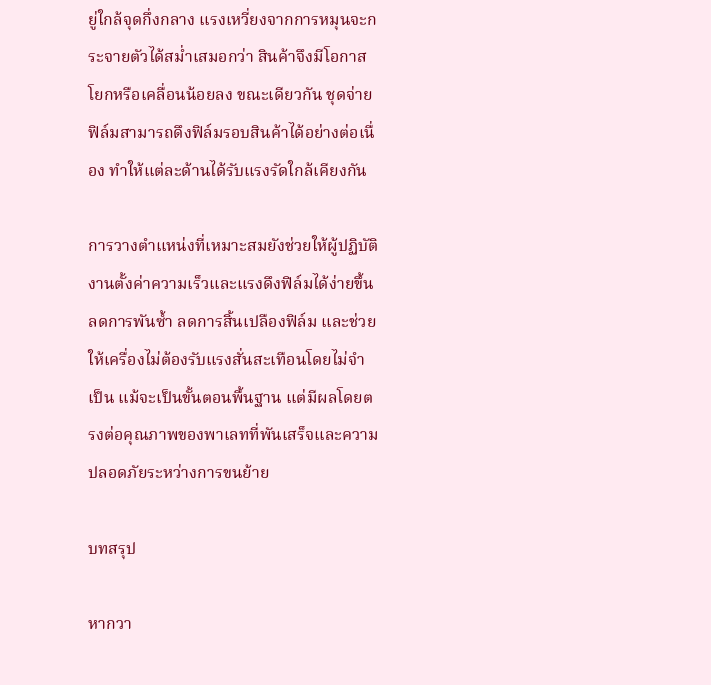ยู่ใกล้จุดกึ่งกลาง แรงเหวี่ยงจากการหมุนจะกระจายตัวได้สม่ำเสมอกว่า สินค้าจึงมีโอกาสโยกหรือเคลื่อนน้อยลง ขณะเดียวกัน ชุดจ่ายฟิล์มสามารถดึงฟิล์มรอบสินค้าได้อย่างต่อเนื่อง ทำให้แต่ละด้านได้รับแรงรัดใกล้เคียงกัน

การวางตำแหน่งที่เหมาะสมยังช่วยให้ผู้ปฏิบัติงานตั้งค่าความเร็วและแรงดึงฟิล์มได้ง่ายขึ้น ลดการพันซ้ำ ลดการสิ้นเปลืองฟิล์ม และช่วยให้เครื่องไม่ต้องรับแรงสั่นสะเทือนโดยไม่จำเป็น แม้จะเป็นขั้นตอนพื้นฐาน แต่มีผลโดยตรงต่อคุณภาพของพาเลทที่พันเสร็จและความปลอดภัยระหว่างการขนย้าย

บทสรุป

หากวา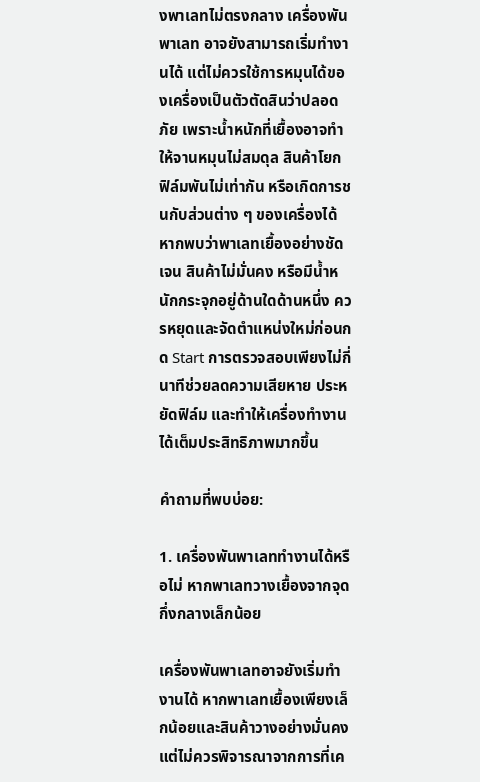งพาเลทไม่ตรงกลาง เครื่องพันพาเลท อาจยังสามารถเริ่มทำงานได้ แต่ไม่ควรใช้การหมุนได้ของเครื่องเป็นตัวตัดสินว่าปลอดภัย เพราะน้ำหนักที่เยื้องอาจทำให้จานหมุนไม่สมดุล สินค้าโยก ฟิล์มพันไม่เท่ากัน หรือเกิดการชนกับส่วนต่าง ๆ ของเครื่องได้ หากพบว่าพาเลทเยื้องอย่างชัดเจน สินค้าไม่มั่นคง หรือมีน้ำหนักกระจุกอยู่ด้านใดด้านหนึ่ง ควรหยุดและจัดตำแหน่งใหม่ก่อนกด Start การตรวจสอบเพียงไม่กี่นาทีช่วยลดความเสียหาย ประหยัดฟิล์ม และทำให้เครื่องทำงานได้เต็มประสิทธิภาพมากขึ้น

คำถามที่พบบ่อย:

1. เครื่องพันพาเลททำงานได้หรือไม่ หากพาเลทวางเยื้องจากจุดกึ่งกลางเล็กน้อย

เครื่องพันพาเลทอาจยังเริ่มทำงานได้ หากพาเลทเยื้องเพียงเล็กน้อยและสินค้าวางอย่างมั่นคง แต่ไม่ควรพิจารณาจากการที่เค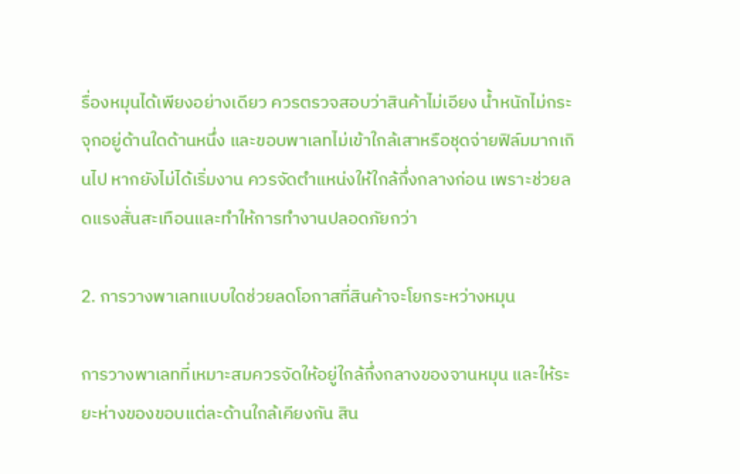รื่องหมุนได้เพียงอย่างเดียว ควรตรวจสอบว่าสินค้าไม่เอียง น้ำหนักไม่กระจุกอยู่ด้านใดด้านหนึ่ง และขอบพาเลทไม่เข้าใกล้เสาหรือชุดจ่ายฟิล์มมากเกินไป หากยังไม่ได้เริ่มงาน ควรจัดตำแหน่งให้ใกล้กึ่งกลางก่อน เพราะช่วยลดแรงสั่นสะเทือนและทำให้การทำงานปลอดภัยกว่า

2. การวางพาเลทแบบใดช่วยลดโอกาสที่สินค้าจะโยกระหว่างหมุน

การวางพาเลทที่เหมาะสมควรจัดให้อยู่ใกล้กึ่งกลางของจานหมุน และให้ระยะห่างของขอบแต่ละด้านใกล้เคียงกัน สิน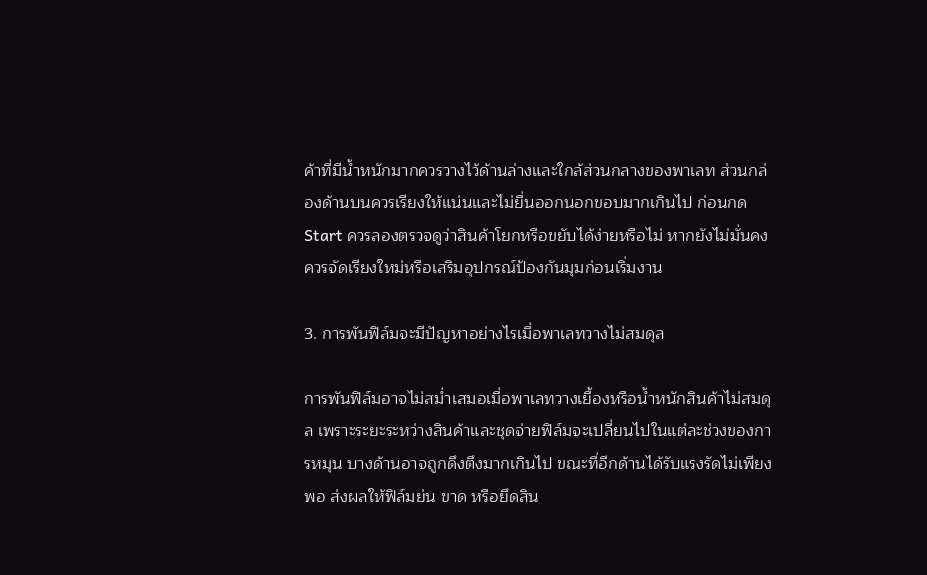ค้าที่มีน้ำหนักมากควรวางไว้ด้านล่างและใกล้ส่วนกลางของพาเลท ส่วนกล่องด้านบนควรเรียงให้แน่นและไม่ยื่นออกนอกขอบมากเกินไป ก่อนกด Start ควรลองตรวจดูว่าสินค้าโยกหรือขยับได้ง่ายหรือไม่ หากยังไม่มั่นคง ควรจัดเรียงใหม่หรือเสริมอุปกรณ์ป้องกันมุมก่อนเริ่มงาน

3. การพันฟิล์มจะมีปัญหาอย่างไรเมื่อพาเลทวางไม่สมดุล

การพันฟิล์มอาจไม่สม่ำเสมอเมื่อพาเลทวางเยื้องหรือน้ำหนักสินค้าไม่สมดุล เพราะระยะระหว่างสินค้าและชุดจ่ายฟิล์มจะเปลี่ยนไปในแต่ละช่วงของการหมุน บางด้านอาจถูกดึงตึงมากเกินไป ขณะที่อีกด้านได้รับแรงรัดไม่เพียงพอ ส่งผลให้ฟิล์มย่น ขาด หรือยึดสิน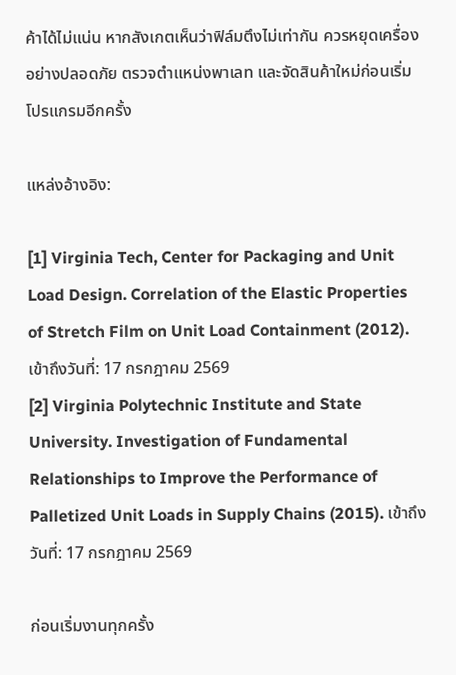ค้าได้ไม่แน่น หากสังเกตเห็นว่าฟิล์มตึงไม่เท่ากัน ควรหยุดเครื่องอย่างปลอดภัย ตรวจตำแหน่งพาเลท และจัดสินค้าใหม่ก่อนเริ่มโปรแกรมอีกครั้ง

แหล่งอ้างอิง:

[1] Virginia Tech, Center for Packaging and Unit Load Design. Correlation of the Elastic Properties of Stretch Film on Unit Load Containment (2012). เข้าถึงวันที่: 17 กรกฎาคม 2569
[2] Virginia Polytechnic Institute and State University. Investigation of Fundamental Relationships to Improve the Performance of Palletized Unit Loads in Supply Chains (2015). เข้าถึงวันที่: 17 กรกฎาคม 2569

ก่อนเริ่มงานทุกครั้ง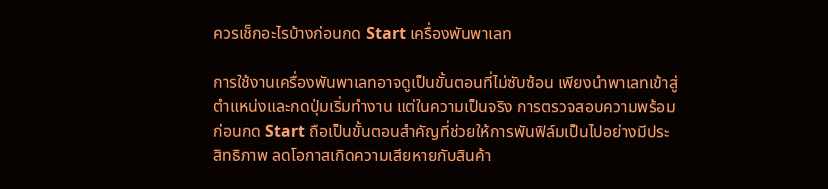ควรเช็กอะไรบ้างก่อนกด Start เครื่องพันพาเลท

การใช้งานเครื่องพันพาเลทอาจดูเป็นขั้นตอนที่ไม่ซับซ้อน เพียงนำพาเลทเข้าสู่ตำแหน่งและกดปุ่มเริ่มทำงาน แต่ในความเป็นจริง การตรวจสอบความพร้อมก่อนกด Start ถือเป็นขั้นตอนสำคัญที่ช่วยให้การพันฟิล์มเป็นไปอย่างมีประสิทธิภาพ ลดโอกาสเกิดความเสียหายกับสินค้า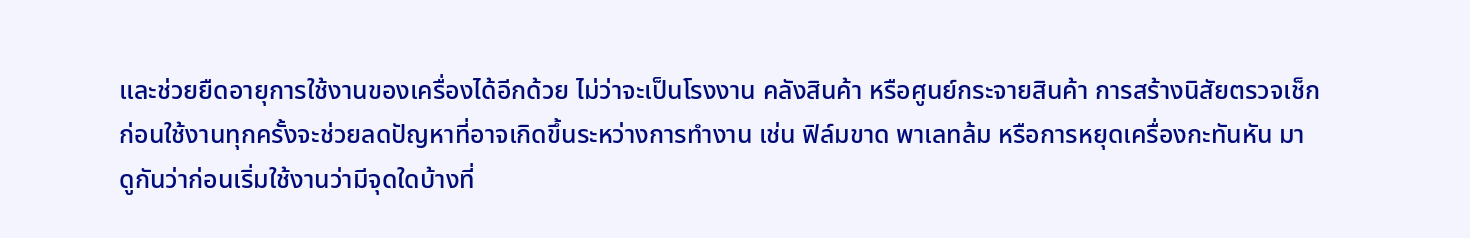และช่วยยืดอายุการใช้งานของเครื่องได้อีกด้วย ไม่ว่าจะเป็นโรงงาน คลังสินค้า หรือศูนย์กระจายสินค้า การสร้างนิสัยตรวจเช็กก่อนใช้งานทุกครั้งจะช่วยลดปัญหาที่อาจเกิดขึ้นระหว่างการทำงาน เช่น ฟิล์มขาด พาเลทล้ม หรือการหยุดเครื่องกะทันหัน มาดูกันว่าก่อนเริ่มใช้งานว่ามีจุดใดบ้างที่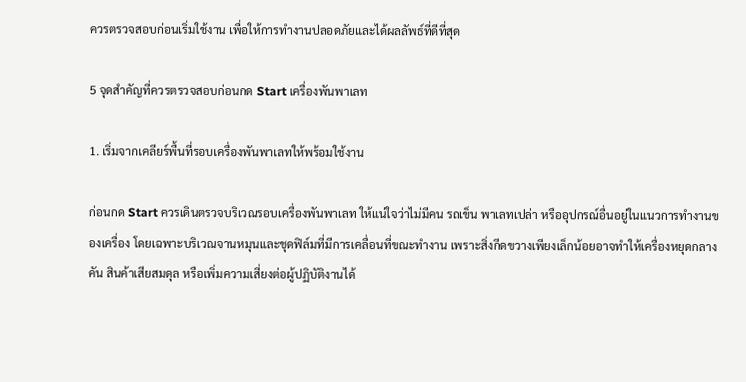ควรตรวจสอบก่อนเริ่มใช้งาน เพื่อให้การทำงานปลอดภัยและได้ผลลัพธ์ที่ดีที่สุด

5 จุดสำคัญที่ควรตรวจสอบก่อนกด Start เครื่องพันพาเลท

1. เริ่มจากเคลียร์พื้นที่รอบเครื่องพันพาเลทให้พร้อมใช้งาน

ก่อนกด Start ควรเดินตรวจบริเวณรอบเครื่องพันพาเลท ให้แน่ใจว่าไม่มีคน รถเข็น พาเลทเปล่า หรืออุปกรณ์อื่นอยู่ในแนวการทำงานของเครื่อง โดยเฉพาะบริเวณจานหมุนและชุดฟิล์มที่มีการเคลื่อนที่ขณะทำงาน เพราะสิ่งกีดขวางเพียงเล็กน้อยอาจทำให้เครื่องหยุดกลางคัน สินค้าเสียสมดุล หรือเพิ่มความเสี่ยงต่อผู้ปฏิบัติงานได้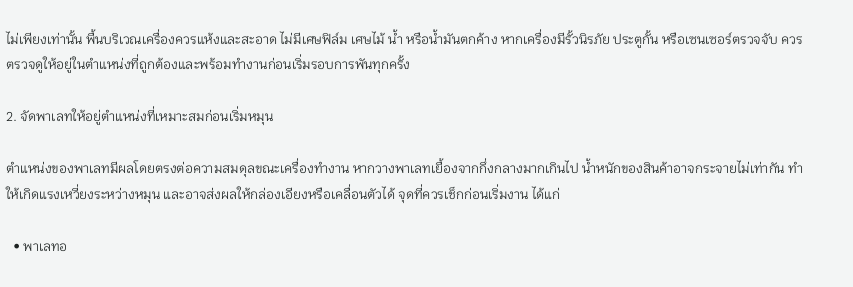ไม่เพียงเท่านั้น พื้นบริเวณเครื่องควรแห้งและสะอาด ไม่มีเศษฟิล์ม เศษไม้ น้ำ หรือน้ำมันตกค้าง หากเครื่องมีรั้วนิรภัย ประตูกั้น หรือเซนเซอร์ตรวจจับ ควรตรวจดูให้อยู่ในตำแหน่งที่ถูกต้องและพร้อมทำงานก่อนเริ่มรอบการพันทุกครั้ง

2. จัดพาเลทให้อยู่ตำแหน่งที่เหมาะสมก่อนเริ่มหมุน

ตำแหน่งของพาเลทมีผลโดยตรงต่อความสมดุลขณะเครื่องทำงาน หากวางพาเลทเยื้องจากกึ่งกลางมากเกินไป น้ำหนักของสินค้าอาจกระจายไม่เท่ากัน ทำให้เกิดแรงเหวี่ยงระหว่างหมุน และอาจส่งผลให้กล่องเอียงหรือเคลื่อนตัวได้ จุดที่ควรเช็กก่อนเริ่มงาน ได้แก่

  • พาเลทอ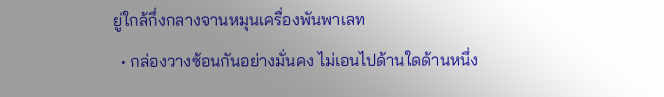ยู่ใกล้กึ่งกลางจานหมุนเครื่องพันพาเลท
  • กล่องวางซ้อนกันอย่างมั่นคง ไม่เอนไปด้านใดด้านหนึ่ง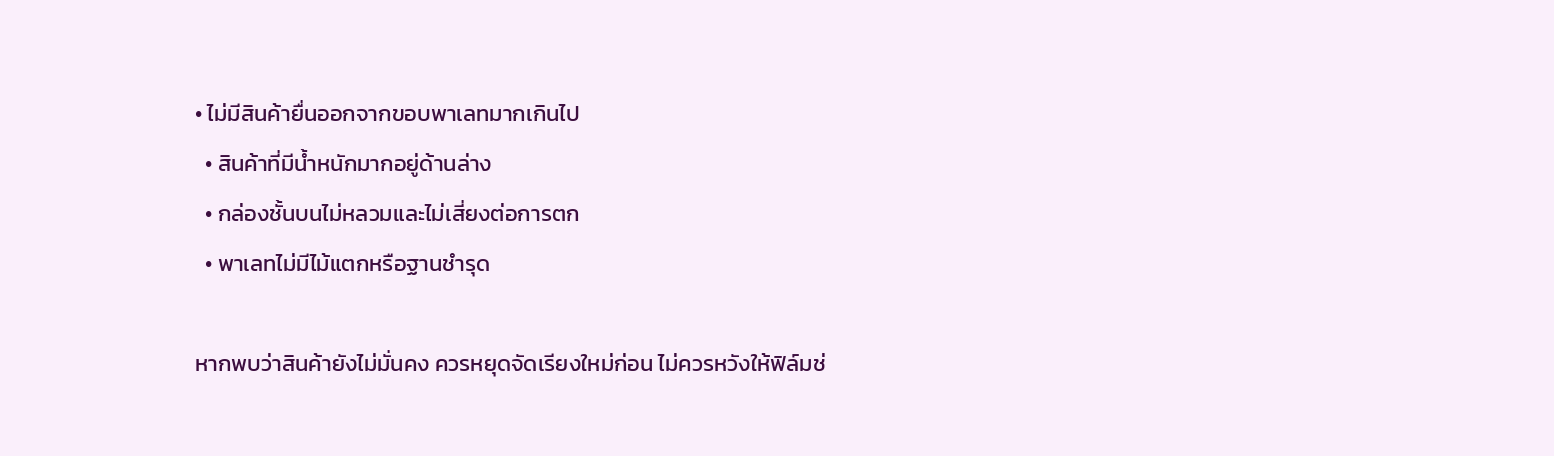• ไม่มีสินค้ายื่นออกจากขอบพาเลทมากเกินไป
  • สินค้าที่มีน้ำหนักมากอยู่ด้านล่าง
  • กล่องชั้นบนไม่หลวมและไม่เสี่ยงต่อการตก
  • พาเลทไม่มีไม้แตกหรือฐานชำรุด

หากพบว่าสินค้ายังไม่มั่นคง ควรหยุดจัดเรียงใหม่ก่อน ไม่ควรหวังให้ฟิล์มช่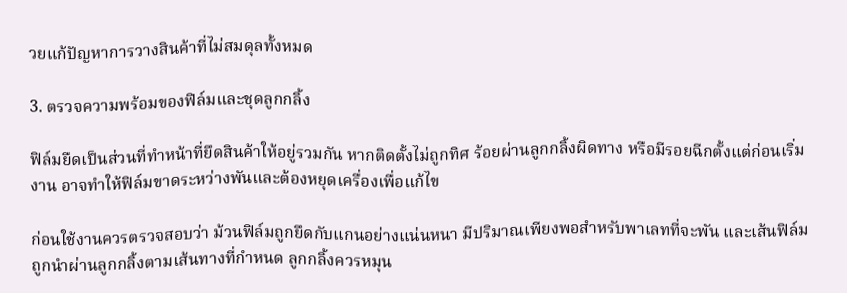วยแก้ปัญหาการวางสินค้าที่ไม่สมดุลทั้งหมด

3. ตรวจความพร้อมของฟิล์มและชุดลูกกลิ้ง

ฟิล์มยืดเป็นส่วนที่ทำหน้าที่ยึดสินค้าให้อยู่รวมกัน หากติดตั้งไม่ถูกทิศ ร้อยผ่านลูกกลิ้งผิดทาง หรือมีรอยฉีกตั้งแต่ก่อนเริ่มงาน อาจทำให้ฟิล์มขาดระหว่างพันและต้องหยุดเครื่องเพื่อแก้ไข

ก่อนใช้งานควรตรวจสอบว่า ม้วนฟิล์มถูกยึดกับแกนอย่างแน่นหนา มีปริมาณเพียงพอสำหรับพาเลทที่จะพัน และเส้นฟิล์มถูกนำผ่านลูกกลิ้งตามเส้นทางที่กำหนด ลูกกลิ้งควรหมุน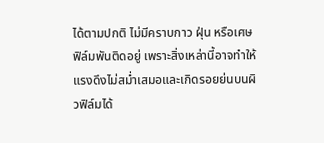ได้ตามปกติ ไม่มีคราบกาว ฝุ่น หรือเศษฟิล์มพันติดอยู่ เพราะสิ่งเหล่านี้อาจทำให้แรงดึงไม่สม่ำเสมอและเกิดรอยย่นบนผิวฟิล์มได้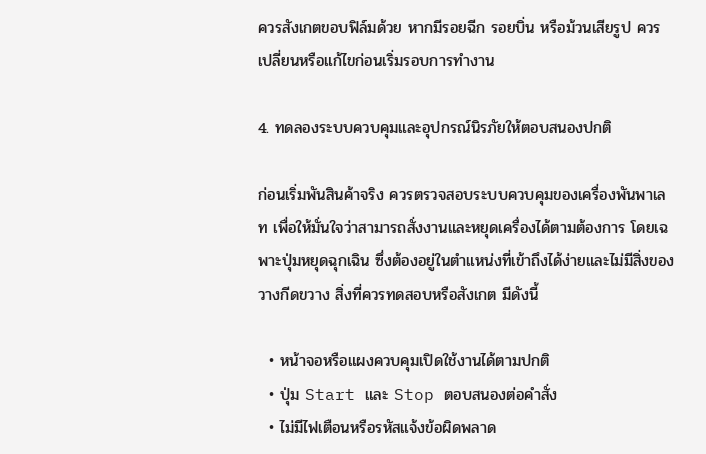ควรสังเกตขอบฟิล์มด้วย หากมีรอยฉีก รอยบิ่น หรือม้วนเสียรูป ควรเปลี่ยนหรือแก้ไขก่อนเริ่มรอบการทำงาน

4. ทดลองระบบควบคุมและอุปกรณ์นิรภัยให้ตอบสนองปกติ

ก่อนเริ่มพันสินค้าจริง ควรตรวจสอบระบบควบคุมของเครื่องพันพาเลท เพื่อให้มั่นใจว่าสามารถสั่งงานและหยุดเครื่องได้ตามต้องการ โดยเฉพาะปุ่มหยุดฉุกเฉิน ซึ่งต้องอยู่ในตำแหน่งที่เข้าถึงได้ง่ายและไม่มีสิ่งของวางกีดขวาง สิ่งที่ควรทดสอบหรือสังเกต มีดังนี้

  • หน้าจอหรือแผงควบคุมเปิดใช้งานได้ตามปกติ
  • ปุ่ม Start และ Stop ตอบสนองต่อคำสั่ง
  • ไม่มีไฟเตือนหรือรหัสแจ้งข้อผิดพลาด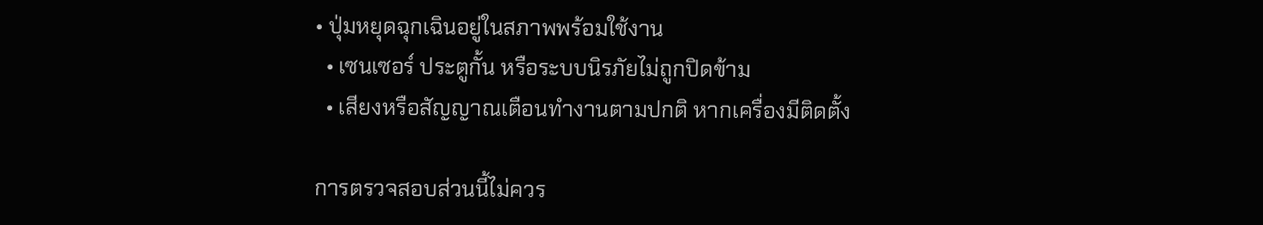• ปุ่มหยุดฉุกเฉินอยู่ในสภาพพร้อมใช้งาน
  • เซนเซอร์ ประตูกั้น หรือระบบนิรภัยไม่ถูกปิดข้าม
  • เสียงหรือสัญญาณเตือนทำงานตามปกติ หากเครื่องมีติดตั้ง

การตรวจสอบส่วนนี้ไม่ควร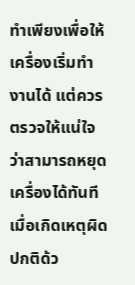ทำเพียงเพื่อให้เครื่องเริ่มทำงานได้ แต่ควรตรวจให้แน่ใจว่าสามารถหยุดเครื่องได้ทันทีเมื่อเกิดเหตุผิดปกติด้ว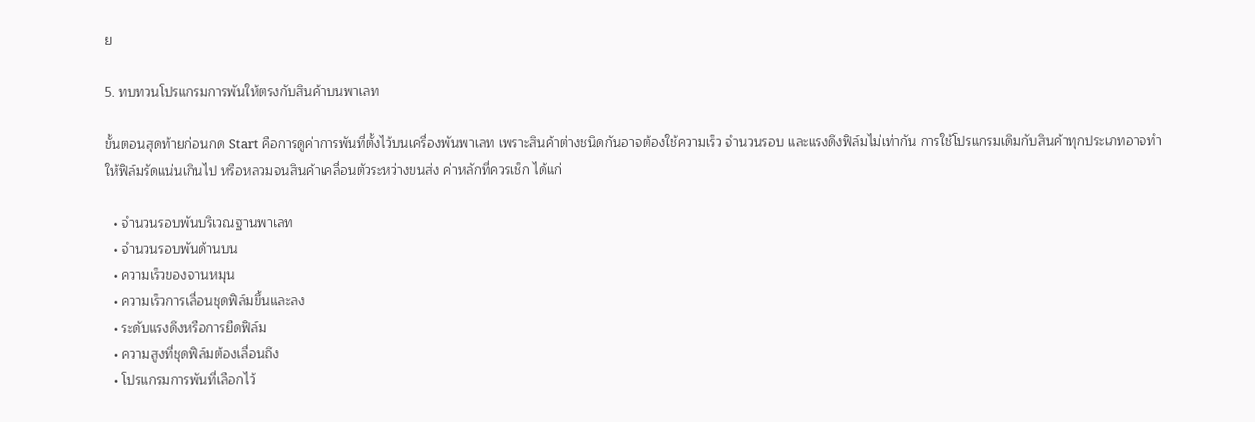ย

5. ทบทวนโปรแกรมการพันให้ตรงกับสินค้าบนพาเลท

ขั้นตอนสุดท้ายก่อนกด Start คือการดูค่าการพันที่ตั้งไว้บนเครื่องพันพาเลท เพราะสินค้าต่างชนิดกันอาจต้องใช้ความเร็ว จำนวนรอบ และแรงดึงฟิล์มไม่เท่ากัน การใช้โปรแกรมเดิมกับสินค้าทุกประเภทอาจทำให้ฟิล์มรัดแน่นเกินไป หรือหลวมจนสินค้าเคลื่อนตัวระหว่างขนส่ง ค่าหลักที่ควรเช็ก ได้แก่

  • จำนวนรอบพันบริเวณฐานพาเลท
  • จำนวนรอบพันด้านบน
  • ความเร็วของจานหมุน
  • ความเร็วการเลื่อนชุดฟิล์มขึ้นและลง
  • ระดับแรงดึงหรือการยืดฟิล์ม
  • ความสูงที่ชุดฟิล์มต้องเลื่อนถึง
  • โปรแกรมการพันที่เลือกไว้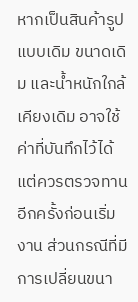หากเป็นสินค้ารูปแบบเดิม ขนาดเดิม และน้ำหนักใกล้เคียงเดิม อาจใช้ค่าที่บันทึกไว้ได้ แต่ควรตรวจทานอีกครั้งก่อนเริ่มงาน ส่วนกรณีที่มีการเปลี่ยนขนา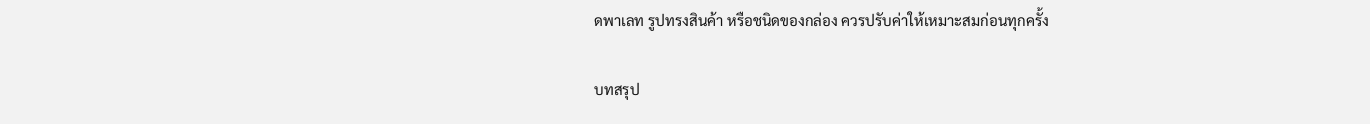ดพาเลท รูปทรงสินค้า หรือชนิดของกล่อง ควรปรับค่าให้เหมาะสมก่อนทุกครั้ง

บทสรุป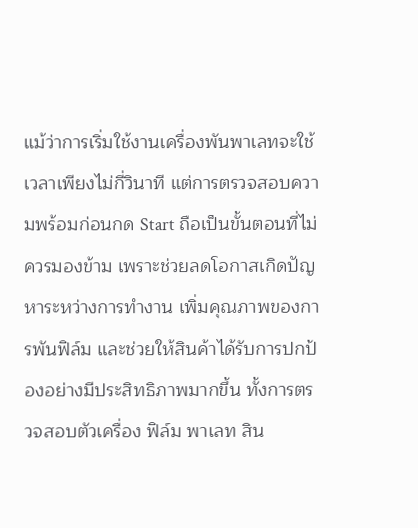แม้ว่าการเริ่มใช้งานเครื่องพันพาเลทจะใช้เวลาเพียงไม่กี่วินาที แต่การตรวจสอบความพร้อมก่อนกด Start ถือเป็นขั้นตอนที่ไม่ควรมองข้าม เพราะช่วยลดโอกาสเกิดปัญหาระหว่างการทำงาน เพิ่มคุณภาพของการพันฟิล์ม และช่วยให้สินค้าได้รับการปกป้องอย่างมีประสิทธิภาพมากขึ้น ทั้งการตรวจสอบตัวเครื่อง ฟิล์ม พาเลท สิน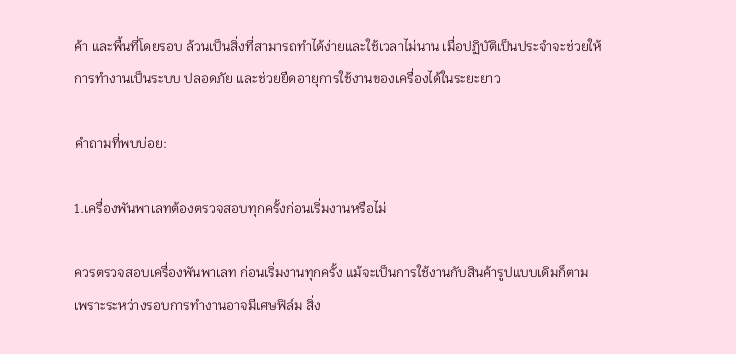ค้า และพื้นที่โดยรอบ ล้วนเป็นสิ่งที่สามารถทำได้ง่ายและใช้เวลาไม่นาน เมื่อปฏิบัติเป็นประจำจะช่วยให้การทำงานเป็นระบบ ปลอดภัย และช่วยยืดอายุการใช้งานของเครื่องได้ในระยะยาว

คำถามที่พบบ่อย:

1.เครื่องพันพาเลทต้องตรวจสอบทุกครั้งก่อนเริ่มงานหรือไม่

ควรตรวจสอบเครื่องพันพาเลท ก่อนเริ่มงานทุกครั้ง แม้จะเป็นการใช้งานกับสินค้ารูปแบบเดิมก็ตาม เพราะระหว่างรอบการทำงานอาจมีเศษฟิล์ม สิ่ง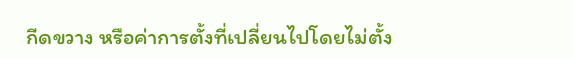กีดขวาง หรือค่าการตั้งที่เปลี่ยนไปโดยไม่ตั้ง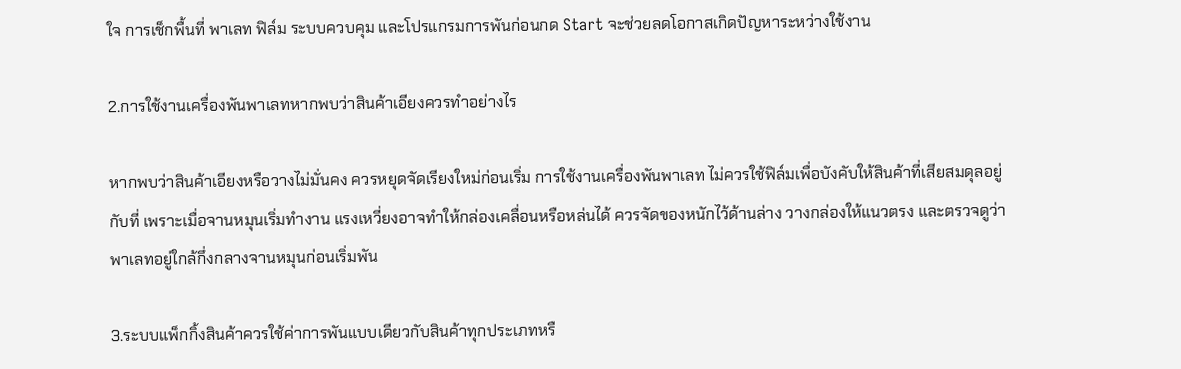ใจ การเช็กพื้นที่ พาเลท ฟิล์ม ระบบควบคุม และโปรแกรมการพันก่อนกด Start จะช่วยลดโอกาสเกิดปัญหาระหว่างใช้งาน

2.การใช้งานเครื่องพันพาเลทหากพบว่าสินค้าเอียงควรทำอย่างไร

หากพบว่าสินค้าเอียงหรือวางไม่มั่นคง ควรหยุดจัดเรียงใหม่ก่อนเริ่ม การใช้งานเครื่องพันพาเลท ไม่ควรใช้ฟิล์มเพื่อบังคับให้สินค้าที่เสียสมดุลอยู่กับที่ เพราะเมื่อจานหมุนเริ่มทำงาน แรงเหวี่ยงอาจทำให้กล่องเคลื่อนหรือหล่นได้ ควรจัดของหนักไว้ด้านล่าง วางกล่องให้แนวตรง และตรวจดูว่าพาเลทอยู่ใกล้กึ่งกลางจานหมุนก่อนเริ่มพัน

3.ระบบแพ็กกิ้งสินค้าควรใช้ค่าการพันแบบเดียวกับสินค้าทุกประเภทหรื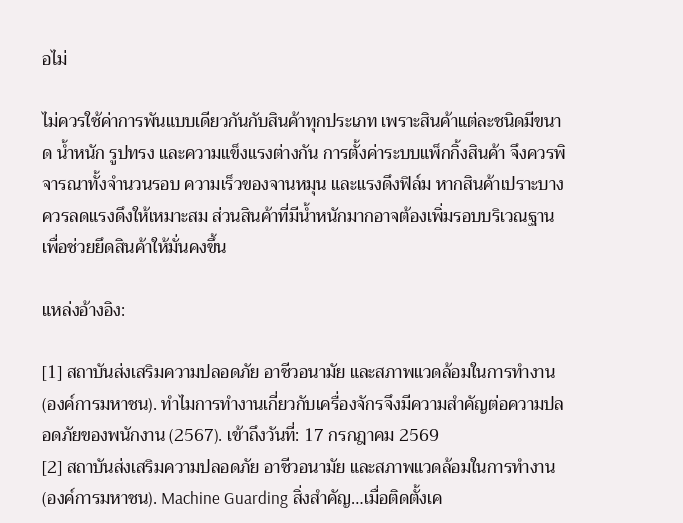อไม่

ไม่ควรใช้ค่าการพันแบบเดียวกันกับสินค้าทุกประเภท เพราะสินค้าแต่ละชนิดมีขนาด น้ำหนัก รูปทรง และความแข็งแรงต่างกัน การตั้งค่าระบบแพ็กกิ้งสินค้า จึงควรพิจารณาทั้งจำนวนรอบ ความเร็วของจานหมุน และแรงดึงฟิล์ม หากสินค้าเปราะบางควรลดแรงดึงให้เหมาะสม ส่วนสินค้าที่มีน้ำหนักมากอาจต้องเพิ่มรอบบริเวณฐานเพื่อช่วยยึดสินค้าให้มั่นคงขึ้น

แหล่งอ้างอิง:

[1] สถาบันส่งเสริมความปลอดภัย อาชีวอนามัย และสภาพแวดล้อมในการทำงาน (องค์การมหาชน). ทำไมการทำงานเกี่ยวกับเครื่องจักรจึงมีความสำคัญต่อความปลอดภัยของพนักงาน (2567). เข้าถึงวันที่: 17 กรกฎาคม 2569
[2] สถาบันส่งเสริมความปลอดภัย อาชีวอนามัย และสภาพแวดล้อมในการทำงาน (องค์การมหาชน). Machine Guarding สิ่งสำคัญ…เมื่อติดตั้งเค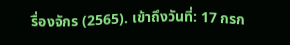รื่องจักร (2565). เข้าถึงวันที่: 17 กรก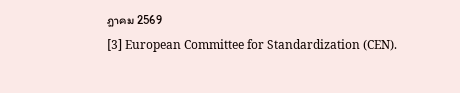ฎาคม 2569
[3] European Committee for Standardization (CEN).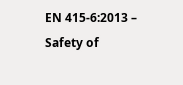EN 415-6:2013 – Safety of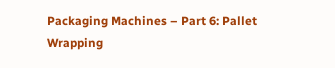Packaging Machines – Part 6: Pallet Wrapping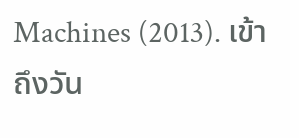Machines (2013). เข้าถึงวัน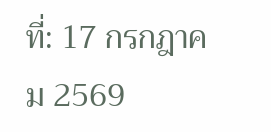ที่: 17 กรกฎาคม 2569